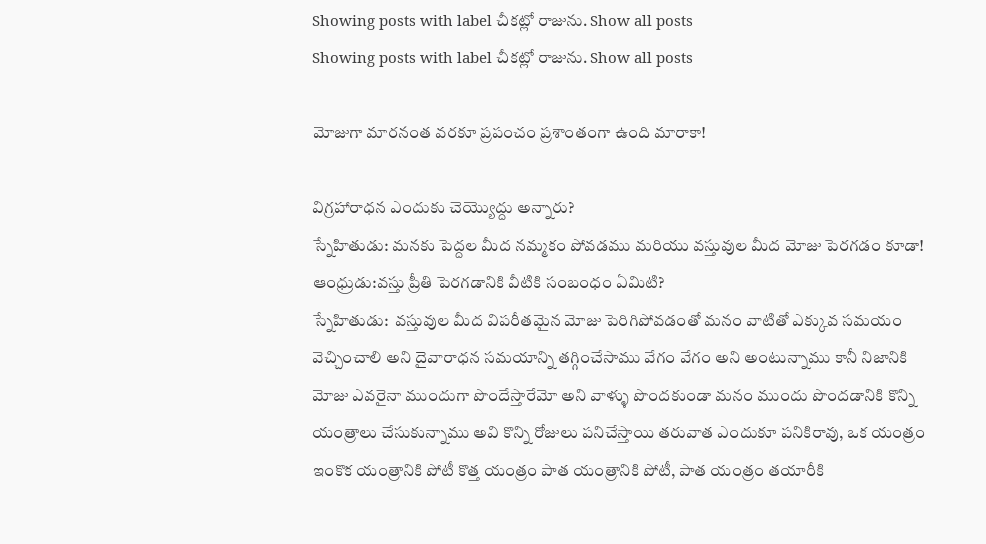Showing posts with label చీకట్లో రాజును. Show all posts
Showing posts with label చీకట్లో రాజును. Show all posts

మోజుగా మారనంత వరకూ ప్రపంచం ప్రశాంతంగా ఉంది మారాకా!

విగ్రహారాధన ఎందుకు చెయ్యొద్దు అన్నారు?
స్నేహితుడు: మనకు పెద్దల మీద నమ్మకం పోవడము మరియు వస్తువుల మీద మోజు పెరగడం కూడా!
ఆంధ్రుడు:వస్తు ప్రీతి పెరగడానికి వీటికి సంబంధం ఏమిటి?
స్నేహితుడు:  వస్తువుల మీద విపరీతమైన మోజు పెరిగిపోవడంతో మనం వాటితో ఎక్కువ సమయం వెచ్చించాలి అని దైవారాధన సమయాన్ని తగ్గించేసాము వేగం వేగం అని అంటున్నాము కానీ నిజానికి మోజు ఎవరైనా ముందుగా పొందేస్తారేమో అని వాళ్ళు పొందకుండా మనం ముందు పొందడానికి కొన్ని యంత్రాలు చేసుకున్నాము అవి కొన్ని రోజులు పనిచేస్తాయి తరువాత ఎందుకూ పనికిరావు, ఒక యంత్రం ఇంకొక యంత్రానికి పోటీ కొత్త యంత్రం పాత యంత్రానికి పోటీ, పాత యంత్రం తయారీకి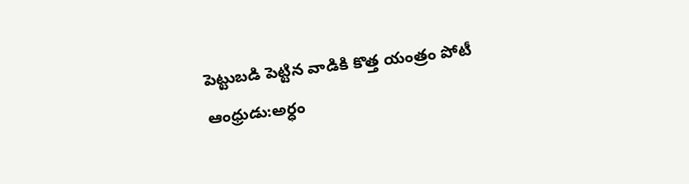పెట్టుబడి పెట్టిన వాడికి కొత్త యంత్రం పోటీ
ఆంధ్రుడు:అర్ధం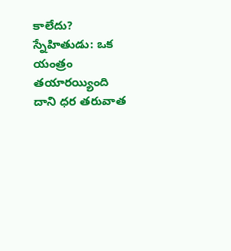కాలేదు?
స్నేహితుడు: ఒక యంత్రం తయారయ్యింది దాని ధర తరువాత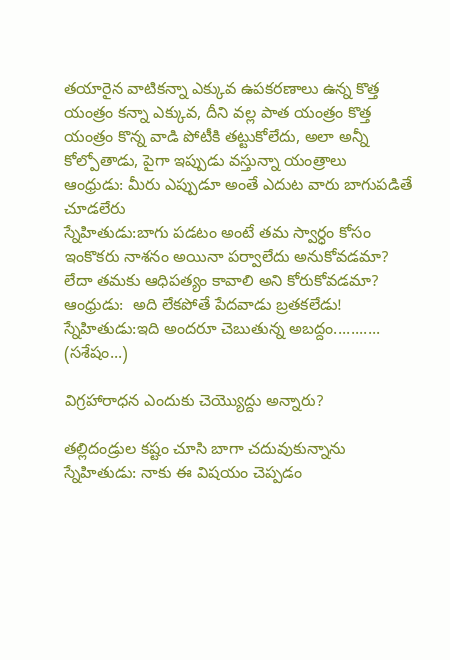తయారైన వాటికన్నా ఎక్కువ ఉపకరణాలు ఉన్న కొత్త యంత్రం కన్నా ఎక్కువ, దీని వల్ల పాత యంత్రం కొత్త యంత్రం కొన్న వాడి పోటీకి తట్టుకోలేదు, అలా అన్నీ కోల్పోతాడు, పైగా ఇప్పుడు వస్తున్నా యంత్రాలు
ఆంధ్రుడు: మీరు ఎప్పుడూ అంతే ఎదుట వారు బాగుపడితే చూడలేరు
స్నేహితుడు:బాగు పడటం అంటే తమ స్వార్ధం కోసం ఇంకొకరు నాశనం అయినా పర్వాలేదు అనుకోవడమా? లేదా తమకు ఆధిపత్యం కావాలి అని కోరుకోవడమా?
ఆంధ్రుడు:  అది లేకపోతే పేదవాడు బ్రతకలేడు!
స్నేహితుడు:ఇది అందరూ చెబుతున్న అబద్దం...........
(సశేషం...)

విగ్రహారాధన ఎందుకు చెయ్యొద్దు అన్నారు?

తల్లిదండ్రుల కష్టం చూసి బాగా చదువుకున్నాను
స్నేహితుడు: నాకు ఈ విషయం చెప్పడం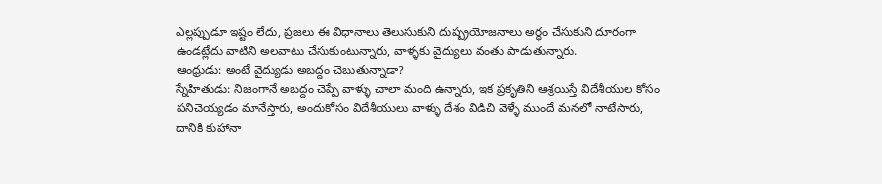ఎల్లప్పుడూ ఇష్టం లేదు, ప్రజలు ఈ విధానాలు తెలుసుకుని దుష్ప్రయోజనాలు అర్ధం చేసుకుని దూరంగా ఉండట్లేదు వాటిని అలవాటు చేసుకుంటున్నారు, వాళ్ళకు వైద్యులు వంతు పాడుతున్నారు.
ఆంధ్రుడు: అంటే వైద్యుడు అబద్దం చెబుతున్నాడా?
స్నేహితుడు: నిజంగానే అబద్దం చెప్పే వాళ్ళు చాలా మంది ఉన్నారు, ఇక ప్రకృతిని ఆశ్రయిస్తే విదేశీయుల కోసం పనిచెయ్యడం మానేస్తారు, అందుకోసం విదేశీయులు వాళ్ళు దేశం విడిచి వెళ్ళే ముందే మనలో నాటేసారు, దానికి కుహానా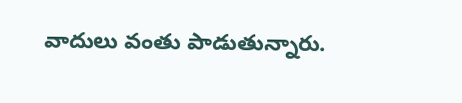వాదులు వంతు పాడుతున్నారు.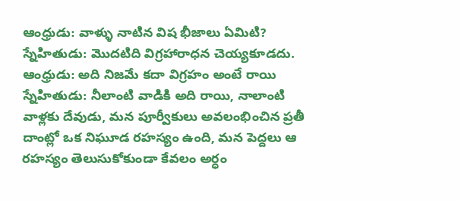ఆంధ్రుడు: వాళ్ళు నాటిన విష భీజాలు ఏమిటి?
స్నేహితుడు: మొదటిది విగ్రహారాధన చెయ్యకూడదు.
ఆంధ్రుడు: అది నిజమే కదా విగ్రహం అంటే రాయి
స్నేహితుడు: నీలాంటి వాడికి అది రాయి, నాలాంటి వాళ్లకు దేవుడు, మన పూర్వీకులు అవలంభించిన ప్రతీ దాంట్లో ఒక నిఘూడ రహస్యం ఉంది, మన పెద్దలు ఆ రహస్యం తెలుసుకోకుండా కేవలం అర్ధం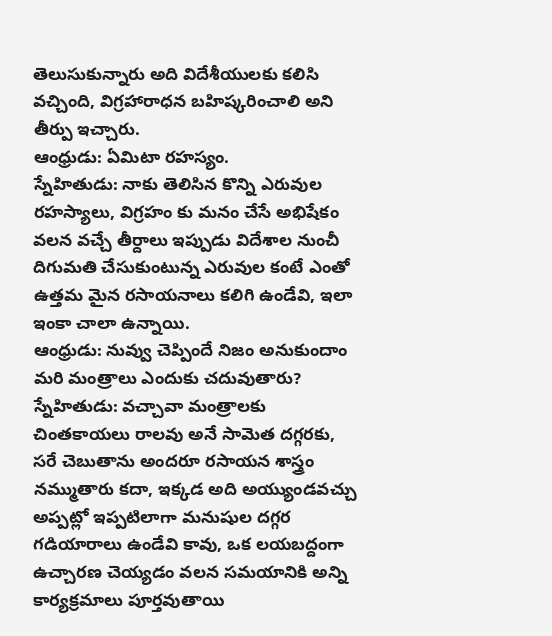తెలుసుకున్నారు అది విదేశీయులకు కలిసి వచ్చింది, విగ్రహారాధన బహిష్కరించాలి అని తీర్పు ఇచ్చారు.
ఆంధ్రుడు: ఏమిటా రహస్యం.
స్నేహితుడు: నాకు తెలిసిన కొన్ని ఎరువుల రహస్యాలు, విగ్రహం కు మనం చేసే అభిషేకం వలన వచ్చే తీర్దాలు ఇప్పుడు విదేశాల నుంచీ దిగుమతి చేసుకుంటున్న ఎరువుల కంటే ఎంతో ఉత్తమ మైన రసాయనాలు కలిగి ఉండేవి, ఇలా ఇంకా చాలా ఉన్నాయి.
ఆంధ్రుడు: నువ్వు చెప్పిందే నిజం అనుకుందాం మరి మంత్రాలు ఎందుకు చదువుతారు?
స్నేహితుడు: వచ్చావా మంత్రాలకు చింతకాయలు రాలవు అనే సామెత దగ్గరకు, సరే చెబుతాను అందరూ రసాయన శాస్త్రం నమ్ముతారు కదా, ఇక్కడ అది అయ్యుండవచ్చు అప్పట్లో ఇప్పటిలాగా మనుషుల దగ్గర గడియారాలు ఉండేవి కావు, ఒక లయబద్దంగా ఉచ్చారణ చెయ్యడం వలన సమయానికి అన్ని కార్యక్రమాలు పూర్తవుతాయి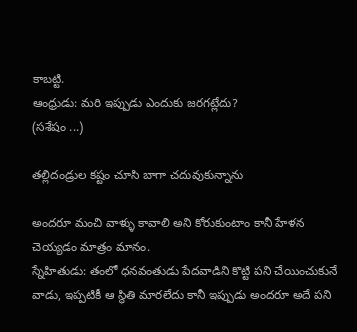కాబట్టి.
ఆంధ్రుడు: మరి ఇప్పుడు ఎందుకు జరగట్లేదు?
(సశేషం ...)

తల్లిదండ్రుల కష్టం చూసి బాగా చదువుకున్నాను

అందరూ మంచి వాళ్ళు కావాలి అని కోరుకుంటాం కానీ హేళన చెయ్యడం మాత్రం మానం.
స్నేహితుడు: తంలో ధనవంతుడు పేదవాడిని కొట్టి పని చేయించుకునే వాడు, ఇప్పటికీ ఆ స్థితి మారలేదు కానీ ఇప్పుడు అందరూ అదే పని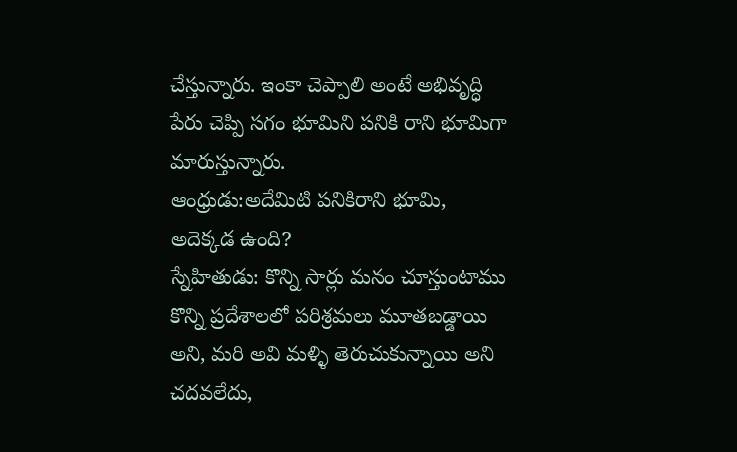చేస్తున్నారు. ఇంకా చెప్పాలి అంటే అభివృద్ధి పేరు చెప్పి సగం భూమిని పనికి రాని భూమిగా మారుస్తున్నారు.
ఆంధ్రుడు:అదేమిటి పనికిరాని భూమి, అదెక్కడ ఉంది?
స్నేహితుడు: కొన్ని సార్లు మనం చూస్తుంటాము కొన్ని ప్రదేశాలలో పరిశ్రమలు మూతబడ్డాయి అని, మరి అవి మళ్ళి తెరుచుకున్నాయి అని చదవలేదు,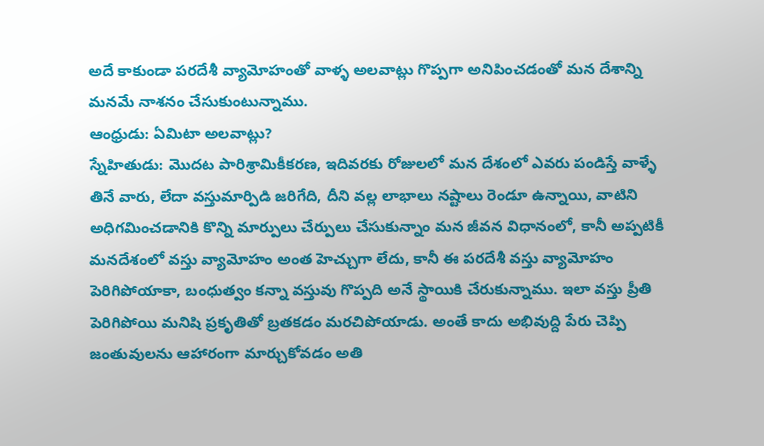అదే కాకుండా పరదేశీ వ్యామోహంతో వాళ్ళ అలవాట్లు గొప్పగా అనిపించడంతో మన దేశాన్ని మనమే నాశనం చేసుకుంటున్నాము.
ఆంధ్రుడు: ఏమిటా అలవాట్లు?
స్నేహితుడు: మొదట పారిశ్రామికీకరణ, ఇదివరకు రోజులలో మన దేశంలో ఎవరు పండిస్తే వాళ్ళే తినే వారు, లేదా వస్తుమార్పిడి జరిగేది, దీని వల్ల లాభాలు నష్టాలు రెండూ ఉన్నాయి, వాటిని అధిగమించడానికి కొన్ని మార్పులు చేర్పులు చేసుకున్నాం మన జీవన విధానంలో, కానీ అప్పటికీ మనదేశంలో వస్తు వ్యామోహం అంత హెచ్చుగా లేదు, కానీ ఈ పరదేశీ వస్తు వ్యామోహం పెరిగిపోయాకా, బంధుత్వం కన్నా వస్తువు గొప్పది అనే స్థాయికి చేరుకున్నాము. ఇలా వస్తు ప్రీతి పెరిగిపోయి మనిషి ప్రకృతితో బ్రతకడం మరచిపోయాడు. అంతే కాదు అభివుద్ది పేరు చెప్పి జంతువులను ఆహారంగా మార్చుకోవడం అతి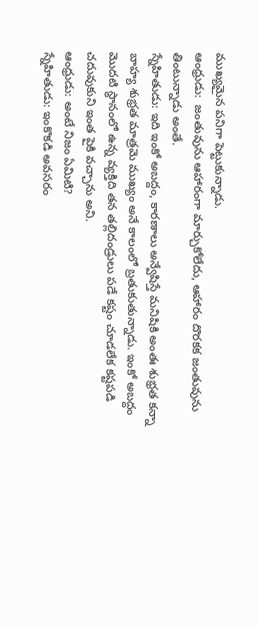ముఖ్యమైన పనిగా పెట్టుకున్నాడు.
ఆంధ్రుడు:  జంతువును ఆహారంగా మార్చుకోలేదు, ఆహారం దొరకక జంతువును తింటున్నాడు అంతే.
స్నేహితుడు: ఇది ఇంకో అబద్దం, కారణాలు అన్వేషిస్తే మనిషికి అంతః శుభ్రత కన్నా బాహ్య శుభ్రత మాత్రమె ముఖ్యం అనే కాలంలో బ్రతుకుతున్నాడు. ఇంకో అబద్దం మొదటి స్థానంలో ఉన్న వ్యక్తిది తన తల్లిదండ్రులు పడే కష్టం చూడలేక కష్టపడి చదువుకుని ఇంత పైకి వచ్చాను అని.
ఆంధ్రుడు: అంటే నిజం ఏమిటి?
స్నేహితుడు: ఇంకొకడి అవసరం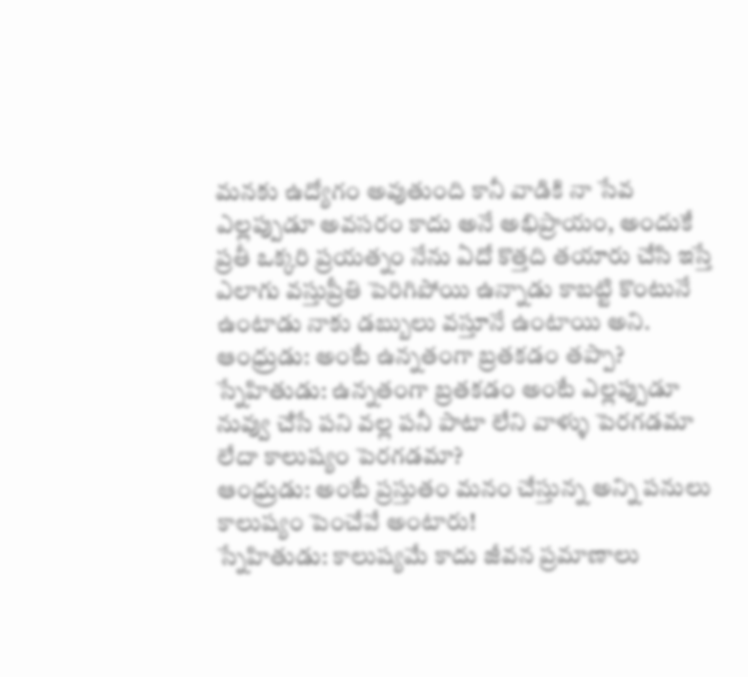మనకు ఉద్యోగం అవుతుంది కానీ వాడికి నా సేవ ఎల్లప్పుడూ అవసరం కాదు అనే అభిప్రాయం, అందుకే ప్రతీ ఒక్కరి ప్రయత్నం నేను ఏదో కొత్తది తయారు చేసి ఇస్తే ఎలాగు వస్తుప్రీతి పెరిగిపోయి ఉన్నాడు కాబట్టి కొంటునే ఉంటాడు నాకు డబ్బులు వస్తూనే ఉంటాయి అని.
ఆంధ్రుడు: అంటే ఉన్నతంగా బ్రతకడం తప్పా?
స్నేహితుడు: ఉన్నతంగా బ్రతకడం అంటే ఎల్లప్పుడూ నువ్వు చేసే పని వల్ల పనీ పాటా లేని వాళ్ళు పెరగడమా లేదా కాలుష్యం పెరగడమా?
ఆంధ్రుడు: అంటే ప్రస్తుతం మనం చేస్తున్న అన్ని పనులు కాలుష్యం పెంచేవే అంటారు!
స్నేహితుడు: కాలుష్యమే కాదు జీవన ప్రమాణాలు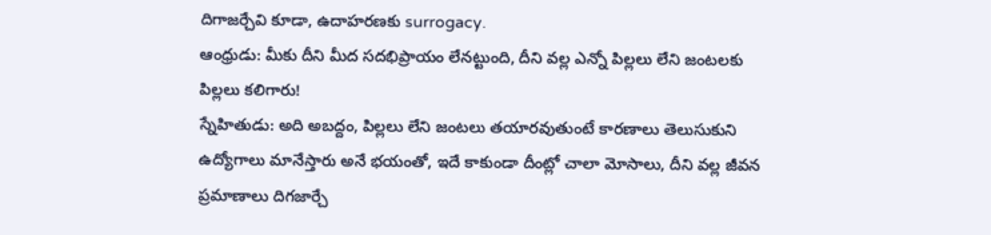దిగాజర్చేవి కూడా, ఉదాహరణకు surrogacy.
ఆంధ్రుడు: మీకు దీని మీద సదభిప్రాయం లేనట్టుంది, దీని వల్ల ఎన్నో పిల్లలు లేని జంటలకు పిల్లలు కలిగారు!
స్నేహితుడు: అది అబద్దం, పిల్లలు లేని జంటలు తయారవుతుంటే కారణాలు తెలుసుకుని ఉద్యోగాలు మానేస్తారు అనే భయంతో, ఇదే కాకుండా దీంట్లో చాలా మోసాలు, దీని వల్ల జీవన ప్రమాణాలు దిగజార్చే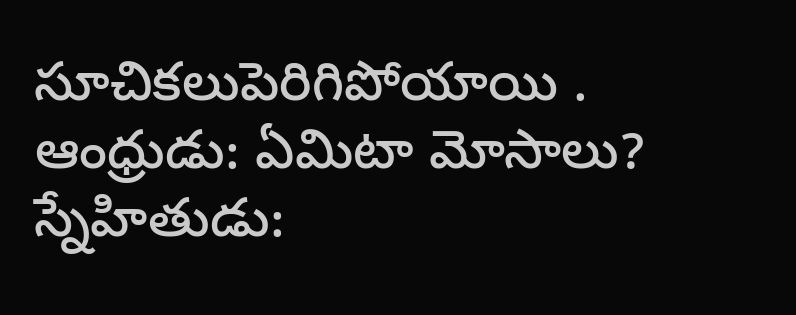సూచికలుపెరిగిపోయాయి .
ఆంధ్రుడు: ఏమిటా మోసాలు?
స్నేహితుడు: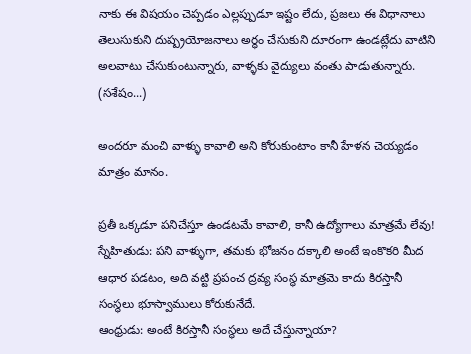నాకు ఈ విషయం చెప్పడం ఎల్లప్పుడూ ఇష్టం లేదు, ప్రజలు ఈ విధానాలు తెలుసుకుని దుష్ప్రయోజనాలు అర్ధం చేసుకుని దూరంగా ఉండట్లేదు వాటిని అలవాటు చేసుకుంటున్నారు, వాళ్ళకు వైద్యులు వంతు పాడుతున్నారు.
(సశేషం...)

అందరూ మంచి వాళ్ళు కావాలి అని కోరుకుంటాం కానీ హేళన చెయ్యడం మాత్రం మానం.

ప్రతీ ఒక్కడూ పనిచేస్తూ ఉండటమే కావాలి, కానీ ఉద్యోగాలు మాత్రమే లేవు!
స్నేహితుడు: పని వాళ్ళుగా, తమకు భోజనం దక్కాలి అంటే ఇంకొకరి మీద ఆధార పడటం, అది వట్టి ప్రపంచ ద్రవ్య సంస్థ మాత్రమె కాదు కిరస్తానీ సంస్థలు భూస్వాములు కోరుకునేదే.
ఆంధ్రుడు: అంటే కిరస్తానీ సంస్థలు అదే చేస్తున్నాయా?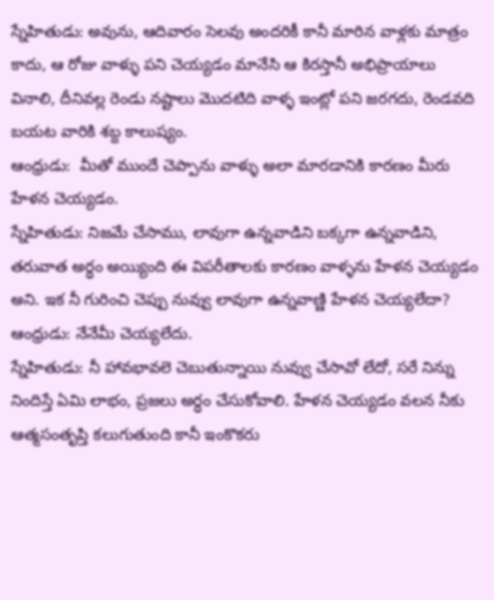స్నేహితుడు: అవును, ఆదివారం సెలవు అందరికీ కానీ మారిన వాళ్లకు మాత్రం కాదు, ఆ రోజు వాళ్ళు పని చెయ్యడం మానేసి ఆ కిరస్తానీ అభిప్రాయాలు వినాలి, దీనివల్ల రెండు నష్టాలు మొదటిది వాళ్ళ ఇంట్లో పని జరగదు, రెండవది బయట వారికి శబ్ద కాలుష్యం.
ఆంధ్రుడు:  మీతో ముందే చెప్పాను వాళ్ళు అలా మారడానికి కారణం మీరు హేళన చెయ్యడం.
స్నేహితుడు: నిజమే చేసాము, లావుగా ఉన్నవాడిని బక్కగా ఉన్నవాడిని, తరువాత అర్ధం అయ్యింది ఈ విపరీతాలకు కారణం వాళ్ళను హేళన చెయ్యడం అని. ఇక నీ గురించి చెప్పు నువ్వు లావుగా ఉన్నవాణ్ణి హేళన చెయ్యలేదా?
ఆంధ్రుడు: నేనేమీ చెయ్యలేదు.
స్నేహితుడు: నీ హావభావలె చెబుతున్నాయి నువ్వు చేసావో లేదో, సరే నిన్ను నిందిస్తే ఏమి లాభం, ప్రజలు అర్ధం చేసుకోవాలి. హేళన చెయ్యడం వలన నీకు ఆత్మసంతృప్తి కలుగుతుంది కానీ ఇంకొకరు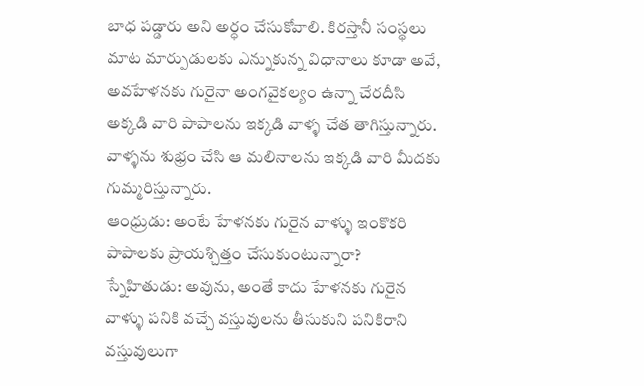బాధ పడ్డారు అని అర్ధం చేసుకోవాలి. కిరస్తానీ సంస్థలు మాట మార్పుడులకు ఎన్నుకున్న విధానాలు కూడా అవే, అవహేళనకు గురైనా అంగవైకల్యం ఉన్నా చేరదీసి అక్కడి వారి పాపాలను ఇక్కడి వాళ్ళ చేత తాగిస్తున్నారు. వాళ్ళను శుభ్రం చేసి ఆ మలినాలను ఇక్కడి వారి మీదకు గుమ్మరిస్తున్నారు.
ఆంధ్రుడు: అంటే హేళనకు గురైన వాళ్ళు ఇంకొకరి పాపాలకు ప్రాయశ్చిత్తం చేసుకుంటున్నారా?
స్నేహితుడు: అవును, అంతే కాదు హేళనకు గురైన వాళ్ళు పనికి వచ్చే వస్తువులను తీసుకుని పనికిరాని వస్తువులుగా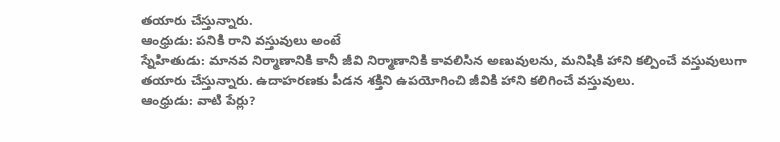తయారు చేస్తున్నారు.
ఆంధ్రుడు: పనికి రాని వస్తువులు అంటే
స్నేహితుడు: మానవ నిర్మాణానికి కానీ జీవి నిర్మాణానికి కావలిసిన అణువులను, మనిషికి హాని కల్పించే వస్తువులుగా తయారు చేస్తున్నారు. ఉదాహరణకు పీడన శక్తిని ఉపయోగించి జీవికి హాని కలిగించే వస్తువులు.
ఆంధ్రుడు: వాటి పేర్లు?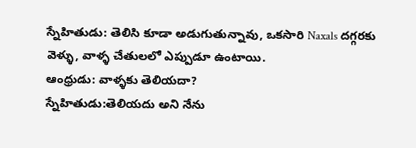స్నేహితుడు: తెలిసి కూడా అడుగుతున్నావు, ఒకసారి Naxals దగ్గరకు వెళ్ళు, వాళ్ళ చేతులలో ఎప్పుడూ ఉంటాయి.
ఆంధ్రుడు: వాళ్ళకు తెలియదా?
స్నేహితుడు:తెలియదు అని నేను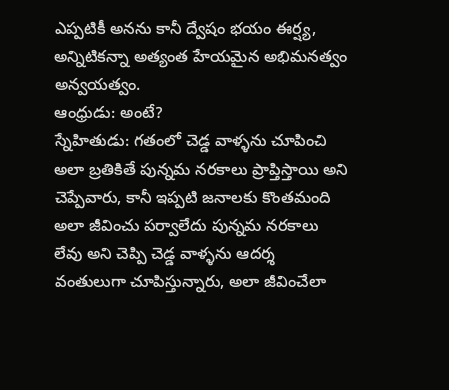ఎప్పటికీ అనను కానీ ద్వేషం భయం ఈర్ష్య, అన్నిటికన్నా అత్యంత హేయమైన అభిమనత్వం అన్వయత్వం.
ఆంధ్రుడు: అంటే?
స్నేహితుడు: గతంలో చెడ్డ వాళ్ళను చూపించి అలా బ్రతికితే పున్నమ నరకాలు ప్రాప్తిస్తాయి అని చెప్పేవారు, కానీ ఇప్పటి జనాలకు కొంతమంది అలా జీవించు పర్వాలేదు పున్నమ నరకాలు లేవు అని చెప్పి చెడ్డ వాళ్ళను ఆదర్శ వంతులుగా చూపిస్తున్నారు, అలా జీవించేలా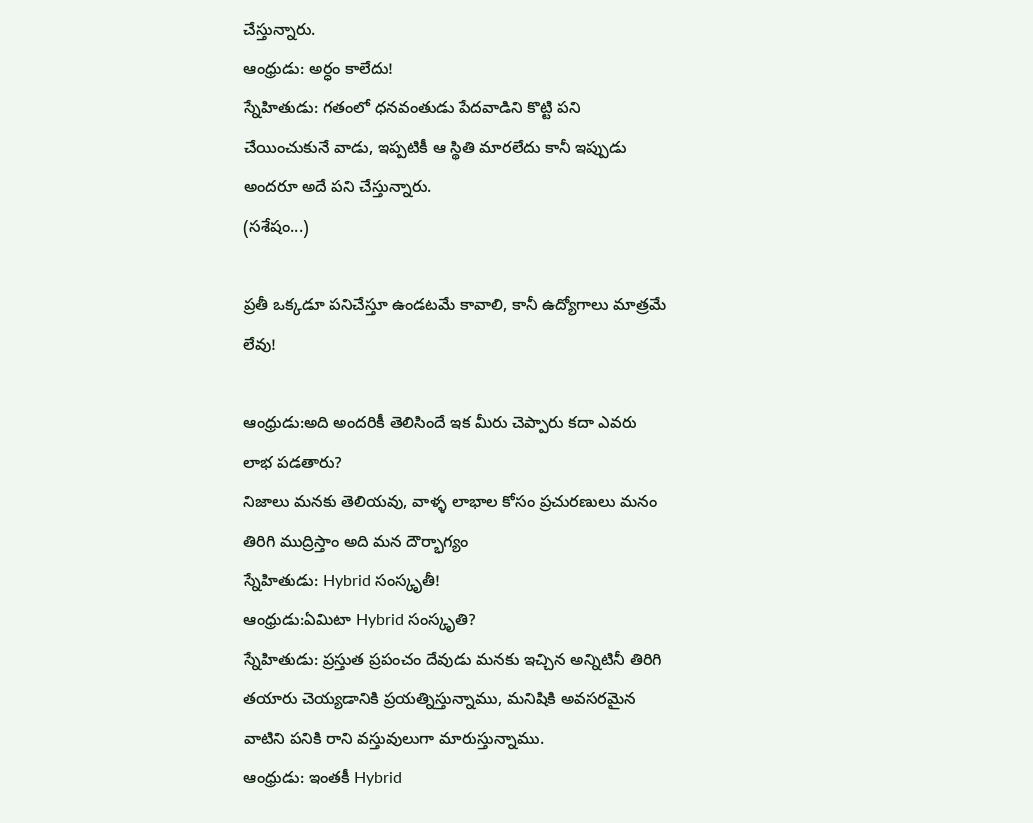చేస్తున్నారు.
ఆంధ్రుడు: అర్ధం కాలేదు!
స్నేహితుడు: గతంలో ధనవంతుడు పేదవాడిని కొట్టి పని చేయించుకునే వాడు, ఇప్పటికీ ఆ స్థితి మారలేదు కానీ ఇప్పుడు అందరూ అదే పని చేస్తున్నారు.
(సశేషం...)

ప్రతీ ఒక్కడూ పనిచేస్తూ ఉండటమే కావాలి, కానీ ఉద్యోగాలు మాత్రమే లేవు!

ఆంధ్రుడు:అది అందరికీ తెలిసిందే ఇక మీరు చెప్పారు కదా ఎవరు లాభ పడతారు?
నిజాలు మనకు తెలియవు, వాళ్ళ లాభాల కోసం ప్రచురణులు మనం తిరిగి ముద్రిస్తాం అది మన దౌర్భాగ్యం
స్నేహితుడు: Hybrid సంస్కృతీ!
ఆంధ్రుడు:ఏమిటా Hybrid సంస్కృతి?
స్నేహితుడు: ప్రస్తుత ప్రపంచం దేవుడు మనకు ఇచ్చిన అన్నిటినీ తిరిగి తయారు చెయ్యడానికి ప్రయత్నిస్తున్నాము, మనిషికి అవసరమైన వాటిని పనికి రాని వస్తువులుగా మారుస్తున్నాము.
ఆంధ్రుడు: ఇంతకీ Hybrid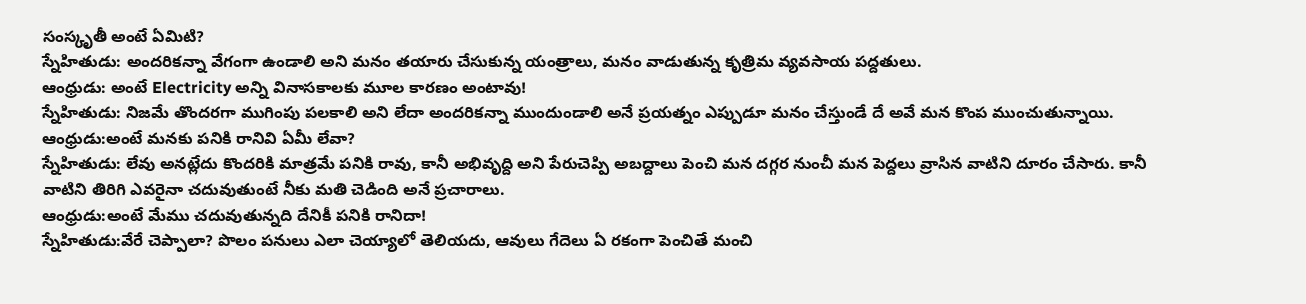సంస్కృతీ అంటే ఏమిటి?
స్నేహితుడు: అందరికన్నా వేగంగా ఉండాలి అని మనం తయారు చేసుకున్న యంత్రాలు, మనం వాడుతున్న కృత్రిమ వ్యవసాయ పద్దతులు.
ఆంధ్రుడు: అంటే Electricity అన్ని వినాసకాలకు మూల కారణం అంటావు!
స్నేహితుడు: నిజమే తొందరగా ముగింపు పలకాలి అని లేదా అందరికన్నా ముందుండాలి అనే ప్రయత్నం ఎప్పుడూ మనం చేస్తుండే దే అవే మన కొంప ముంచుతున్నాయి.
ఆంధ్రుడు:అంటే మనకు పనికి రానివి ఏమీ లేవా?
స్నేహితుడు: లేవు అనట్లేదు కొందరికి మాత్రమే పనికి రావు, కానీ అభివృద్ది అని పేరుచెప్పి అబద్దాలు పెంచి మన దగ్గర నుంచీ మన పెద్దలు వ్రాసిన వాటిని దూరం చేసారు. కానీ వాటిని తిరిగి ఎవరైనా చదువుతుంటే నీకు మతి చెడింది అనే ప్రచారాలు.
ఆంధ్రుడు:అంటే మేము చదువుతున్నది దేనికీ పనికి రానిదా!
స్నేహితుడు:వేరే చెప్పాలా? పొలం పనులు ఎలా చెయ్యాలో తెలియదు, ఆవులు గేదెలు ఏ రకంగా పెంచితే మంచి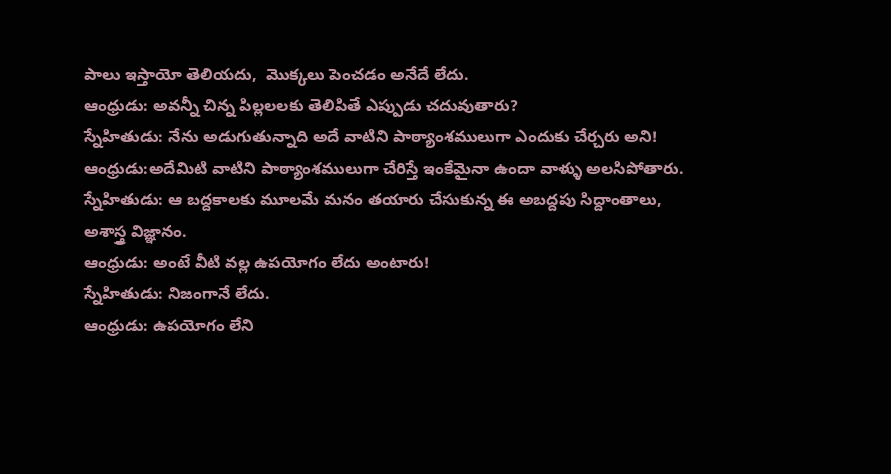పాలు ఇస్తాయో తెలియదు,  మొక్కలు పెంచడం అనేదే లేదు.
ఆంధ్రుడు: అవన్నీ చిన్న పిల్లలలకు తెలిపితే ఎప్పుడు చదువుతారు?
స్నేహితుడు: నేను అడుగుతున్నాది అదే వాటిని పాఠ్యాంశములుగా ఎందుకు చేర్చరు అని!
ఆంధ్రుడు:అదేమిటి వాటిని పాఠ్యాంశములుగా చేరిస్తే ఇంకేమైనా ఉందా వాళ్ళు అలసిపోతారు.
స్నేహితుడు: ఆ బద్దకాలకు మూలమే మనం తయారు చేసుకున్న ఈ అబద్దపు సిద్దాంతాలు, అశాస్త్ర విజ్ఞానం.
ఆంధ్రుడు: అంటే వీటి వల్ల ఉపయోగం లేదు అంటారు!
స్నేహితుడు: నిజంగానే లేదు.
ఆంధ్రుడు: ఉపయోగం లేని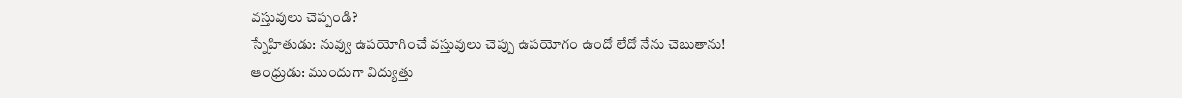వస్తువులు చెప్పండి?
స్నేహితుడు: నువ్వు ఉపయోగించే వస్తువులు చెప్పు ఉపయోగం ఉందో లేదో నేను చెబుతాను!
ఆంధ్రుడు: ముందుగా విద్యుత్తు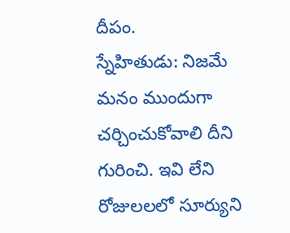దీపం.
స్నేహితుడు: నిజమే మనం ముందుగా చర్చించుకోవాలి దీని గురించి. ఇవి లేని రోజులలలో సూర్యుని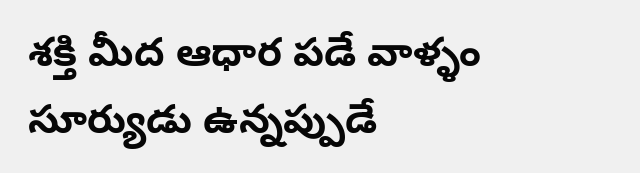శక్తి మీద ఆధార పడే వాళ్ళం సూర్యుడు ఉన్నప్పుడే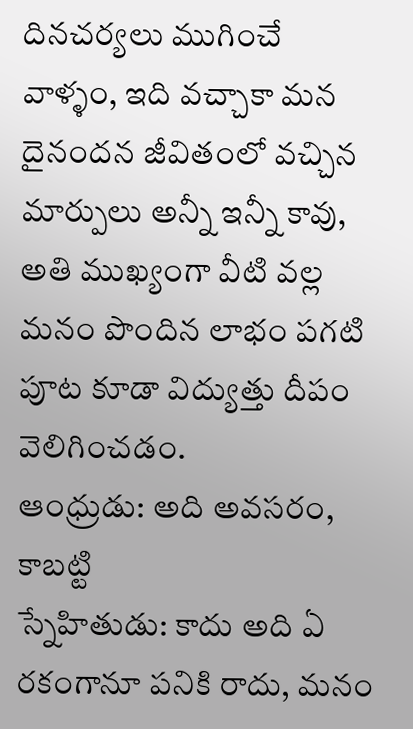దినచర్యలు ముగించే వాళ్ళం, ఇది వచ్చాకా మన దైనందన జీవితంలో వచ్చిన మార్పులు అన్నీ ఇన్నీ కావు, అతి ముఖ్యంగా వీటి వల్ల మనం పొందిన లాభం పగటి పూట కూడా విద్యుత్తు దీపం వెలిగించడం.
ఆంధ్రుడు: అది అవసరం, కాబట్టి
స్నేహితుడు: కాదు అది ఏ రకంగానూ పనికి రాదు, మనం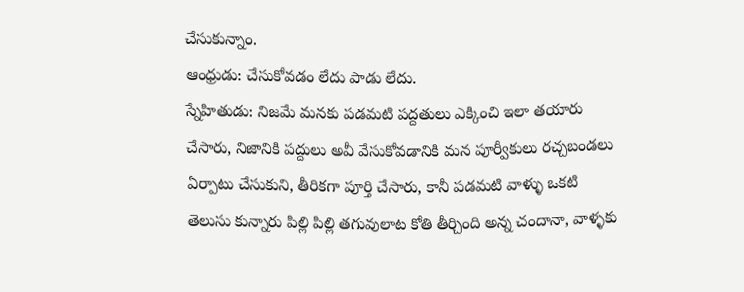చేసుకున్నాం.
ఆంధ్రుడు: చేసుకోవడం లేదు పాడు లేదు.
స్నేహితుడు: నిజమే మనకు పడమటి పద్దతులు ఎక్కించి ఇలా తయారు చేసారు, నిజానికి పద్దులు అవీ వేసుకోవడానికి మన పూర్వీకులు రచ్చబండలు ఏర్పాటు చేసుకుని, తీరికగా పూర్తి చేసారు, కానీ పడమటి వాళ్ళు ఒకటి తెలుసు కున్నారు పిల్లి పిల్లి తగువులాట కోతి తీర్చింది అన్న చందానా, వాళ్ళకు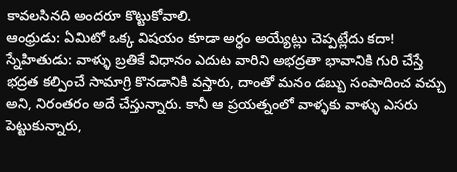కావలసినది అందరూ కొట్టుకోవాలి.
ఆంధ్రుడు: ఏమిటో ఒక్క విషయం కూడా అర్ధం అయ్యేట్లు చెప్పట్లేదు కదా!
స్నేహితుడు: వాళ్ళు బ్రతికే విధానం ఎదుట వారిని అభద్రతా భావానికి గురి చేస్తే భద్రత కల్పించే సామాగ్రి కొనడానికి వస్తారు, దాంతో మనం డబ్బు సంపాదించ వచ్చు అని, నిరంతరం అదే చేస్తున్నారు. కానీ ఆ ప్రయత్నంలో వాళ్ళకు వాళ్ళు ఎసరు పెట్టుకున్నారు,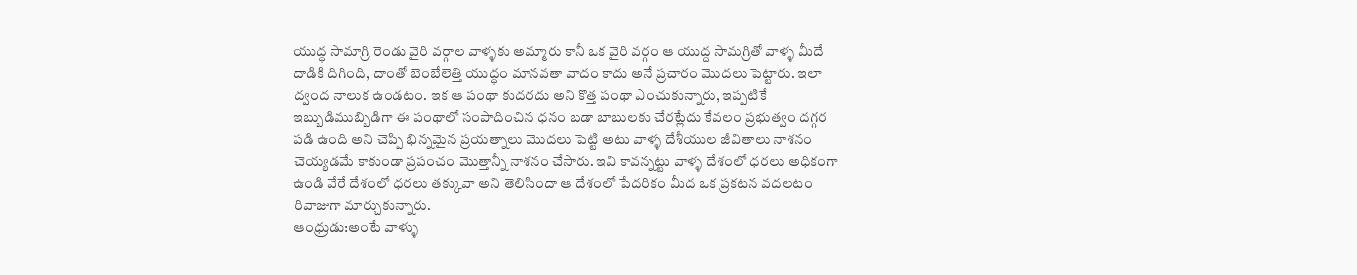యుద్ధ సామాగ్రి రెండు వైరి వర్గాల వాళ్ళకు అమ్మారు కానీ ఒక వైరి వర్గం ఆ యుద్ద సామగ్రితో వాళ్ళ మీదే దాడికి దిగింది, దాంతో బెంబేలెత్తి యుద్ధం మానవతా వాదం కాదు అనే ప్రచారం మొదలు పెట్టారు. ఇలా ద్వంద నాలుక ఉండటం. ఇక ఆ పంథా కుదరదు అని కొత్త పంథా ఎంచుకున్నారు, ఇప్పటికే ఇబ్బుడిముబ్బిడిగా ఈ పంథాలో సంపాదించిన ధనం బడా బాబులకు చేరట్లేదు కేవలం ప్రభుత్వం దగ్గర పడి ఉంది అని చెప్పి భిన్నమైన ప్రయత్నాలు మొదలు పెట్టి అటు వాళ్ళ దేశీయుల జీవితాలు నాశనం చెయ్యడమే కాకుండా ప్రపంచం మొత్తాన్నీ నాశనం చేసారు. ఇవి కావన్నట్టు వాళ్ళ దేశంలో ధరలు అధికంగా ఉండి వేరే దేశంలో ధరలు తక్కువా అని తెలిసిందా ఆ దేశంలో పేదరికం మీద ఒక ప్రకటన వదలటం రివాజుగా మార్చుకున్నారు.
ఆంధ్రుడు:అంటే వాళ్ళు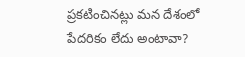ప్రకటించినట్లు మన దేశంలో పేదరికం లేదు అంటావా?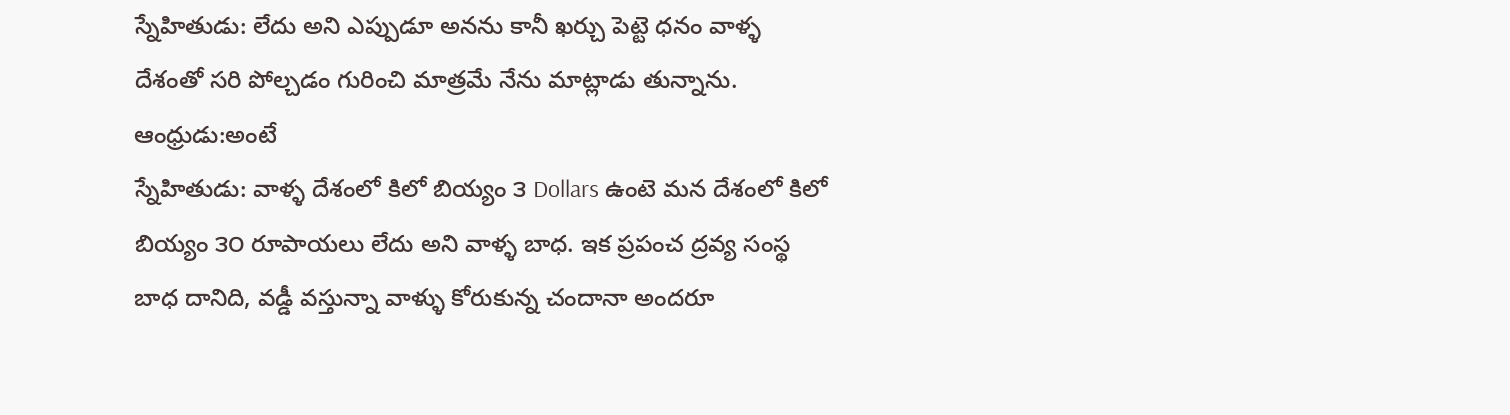స్నేహితుడు: లేదు అని ఎప్పుడూ అనను కానీ ఖర్చు పెట్టె ధనం వాళ్ళ దేశంతో సరి పోల్చడం గురించి మాత్రమే నేను మాట్లాడు తున్నాను.
ఆంధ్రుడు:అంటే
స్నేహితుడు: వాళ్ళ దేశంలో కిలో బియ్యం ౩ Dollars ఉంటె మన దేశంలో కిలో బియ్యం ౩౦ రూపాయలు లేదు అని వాళ్ళ బాధ. ఇక ప్రపంచ ద్రవ్య సంస్థ బాధ దానిది, వడ్డీ వస్తున్నా వాళ్ళు కోరుకున్న చందానా అందరూ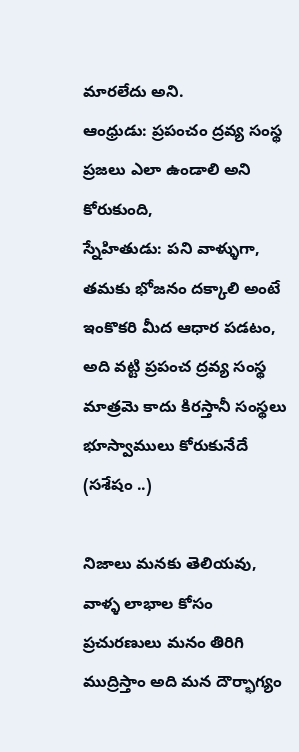మారలేదు అని.
ఆంధ్రుడు: ప్రపంచం ద్రవ్య సంస్థ ప్రజలు ఎలా ఉండాలి అని కోరుకుంది,
స్నేహితుడు: పని వాళ్ళుగా, తమకు భోజనం దక్కాలి అంటే ఇంకొకరి మీద ఆధార పడటం, అది వట్టి ప్రపంచ ద్రవ్య సంస్థ మాత్రమె కాదు కిరస్తానీ సంస్థలు భూస్వాములు కోరుకునేదే
(సశేషం ..)

నిజాలు మనకు తెలియవు, వాళ్ళ లాభాల కోసం ప్రచురణులు మనం తిరిగి ముద్రిస్తాం అది మన దౌర్భాగ్యం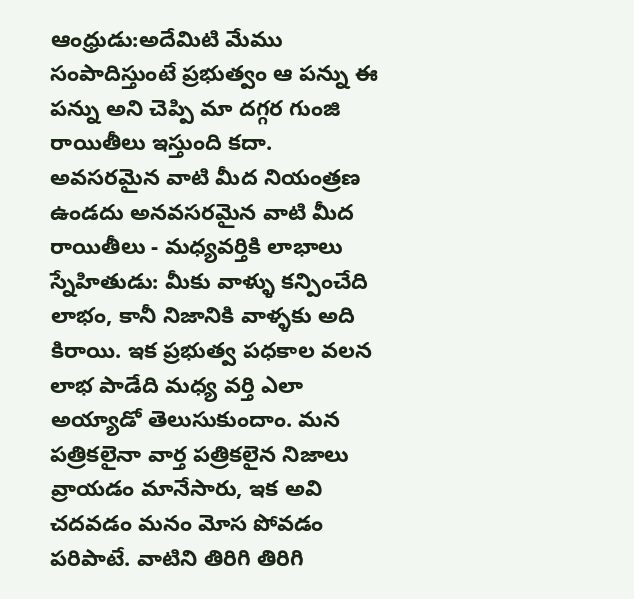ఆంధ్రుడు:అదేమిటి మేము సంపాదిస్తుంటే ప్రభుత్వం ఆ పన్ను ఈ పన్ను అని చెప్పి మా దగ్గర గుంజి రాయితీలు ఇస్తుంది కదా.
అవసరమైన వాటి మీద నియంత్రణ ఉండదు అనవసరమైన వాటి మీద రాయితీలు - మధ్యవర్తికి లాభాలు
స్నేహితుడు: మీకు వాళ్ళు కన్పించేది లాభం, కానీ నిజానికి వాళ్ళకు అది కిరాయి. ఇక ప్రభుత్వ పధకాల వలన లాభ పాడేది మధ్య వర్తి ఎలా అయ్యాడో తెలుసుకుందాం. మన పత్రికలైనా వార్త పత్రికలైన నిజాలు వ్రాయడం మానేసారు, ఇక అవి చదవడం మనం మోస పోవడం పరిపాటే. వాటిని తిరిగి తిరిగి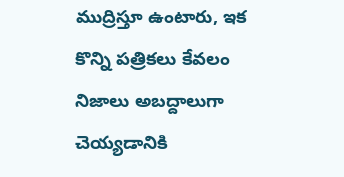ముద్రిస్తూ ఉంటారు, ఇక కొన్ని పత్రికలు కేవలం నిజాలు అబద్దాలుగా చెయ్యడానికి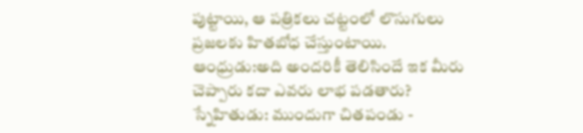పుట్టాయి, ఆ పత్రికలు చట్టంలో లొసుగులు ప్రజలకు హితబోధ చేస్తుంటాయి.
ఆంధ్రుడు:అది అందరికీ తెలిసిందే ఇక మీరు చెప్పారు కదా ఎవరు లాభ పడతారు?
స్నేహితుడు: ముందుగా చితపండు -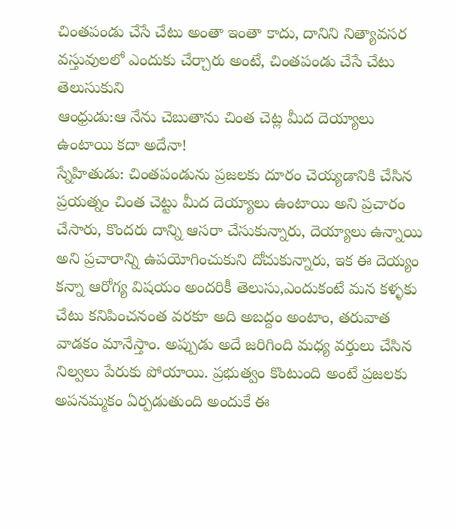చింతపండు చేసే చేటు అంతా ఇంతా కాదు, దానిని నిత్యావసర వస్తువులలో ఎందుకు చేర్చారు అంటే, చింతపండు చేసే చేటు తెలుసుకుని
ఆంధ్రుడు:ఆ నేను చెబుతాను చింత చెట్ల మీద దెయ్యాలు ఉంటాయి కదా అదేనా!
స్నేహితుడు: చింతపండును ప్రజలకు దూరం చెయ్యడానికి చేసిన ప్రయత్నం చింత చెట్టు మీద దెయ్యాలు ఉంటాయి అని ప్రచారం చేసారు, కొందరు దాన్ని ఆసరా చేసుకున్నారు, దెయ్యాలు ఉన్నాయి అని ప్రచారాన్ని ఉపయోగించుకుని దోచుకున్నారు, ఇక ఈ దెయ్యం కన్నా ఆరోగ్య విషయం అందరికీ తెలుసు,ఎందుకంటే మన కళ్ళకు చేటు కనిపించనంత వరకూ అది అబద్దం అంటాం, తరువాత వాడకం మానేస్తాం. అప్పుడు అదే జరిగింది మధ్య వర్తులు చేసిన నిల్వలు పేరుకు పోయాయి. ప్రభుత్వం కొంటుంది అంటే ప్రజలకు అపనమ్మకం ఏర్పడుతుంది అందుకే ఈ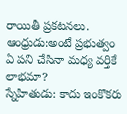రాయితీ ప్రకటనలు.
ఆంధ్రుడు:అంటే ప్రభుత్వం ఏ పని చేసినా మధ్య వర్తికే లాభమా?
స్నేహితుడు: కాదు ఇంకొకరు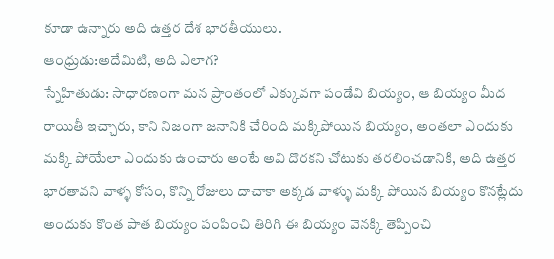కూడా ఉన్నారు అది ఉత్తర దేశ భారతీయులు.
ఆంధ్రుడు:అదేమిటి, అది ఎలాగ?
స్నేహితుడు: సాధారణంగా మన ప్రాంతంలో ఎక్కువగా పండేవి బియ్యం, ఆ బియ్యం మీద రాయితీ ఇచ్చారు, కాని నిజంగా జనానికి చేరింది మక్కిపోయిన బియ్యం, అంతలా ఎందుకు మక్కి పోయేలా ఎందుకు ఉంచారు అంటే అవి దొరకని చోటుకు తరలించడానికి, అది ఉత్తర భారతావని వాళ్ళ కోసం, కొన్ని రోజులు దాచాకా అక్కడ వాళ్ళు మక్కి పోయిన బియ్యం కొనట్లేదు అందుకు కొంత పాత బియ్యం పంపించి తిరిగి ఈ బియ్యం వెనక్కి తెప్పించి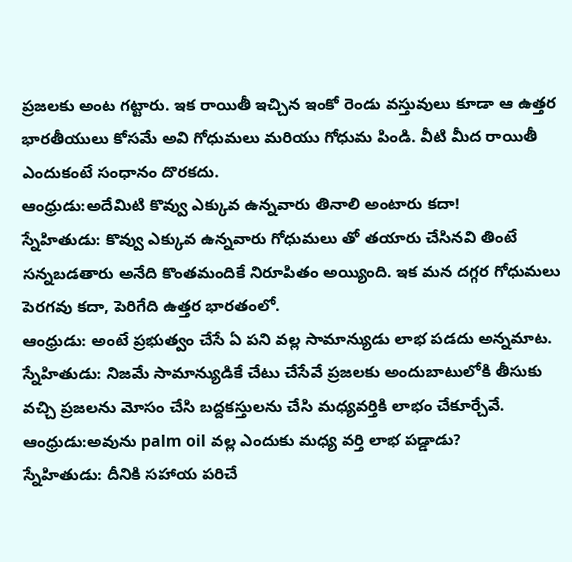ప్రజలకు అంట గట్టారు. ఇక రాయితీ ఇచ్చిన ఇంకో రెండు వస్తువులు కూడా ఆ ఉత్తర భారతీయులు కోసమే అవి గోధుమలు మరియు గోధుమ పిండి. వీటి మీద రాయితీ ఎందుకంటే సంధానం దొరకదు.
ఆంధ్రుడు:అదేమిటి కొవ్వు ఎక్కువ ఉన్నవారు తినాలి అంటారు కదా!
స్నేహితుడు: కొవ్వు ఎక్కువ ఉన్నవారు గోధుమలు తో తయారు చేసినవి తింటే సన్నబడతారు అనేది కొంతమందికే నిరూపితం అయ్యింది. ఇక మన దగ్గర గోధుమలు పెరగవు కదా, పెరిగేది ఉత్తర భారతంలో.
ఆంధ్రుడు: అంటే ప్రభుత్వం చేసే ఏ పని వల్ల సామాన్యుడు లాభ పడదు అన్నమాట.
స్నేహితుడు: నిజమే సామాన్యుడికే చేటు చేసేవే ప్రజలకు అందుబాటులోకి తీసుకు వచ్చి ప్రజలను మోసం చేసి బద్దకస్తులను చేసి మధ్యవర్తికి లాభం చేకూర్చేవే.
ఆంధ్రుడు:అవును palm oil వల్ల ఎందుకు మధ్య వర్తి లాభ పడ్డాడు?
స్నేహితుడు: దీనికి సహాయ పరిచే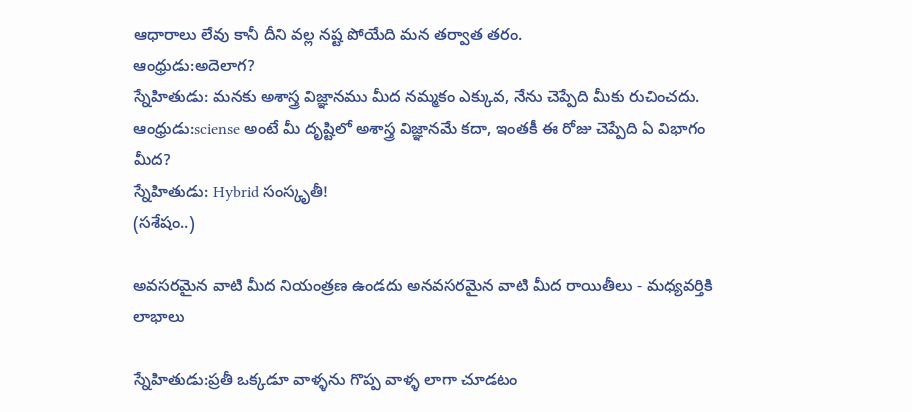ఆధారాలు లేవు కానీ దీని వల్ల నష్ట పోయేది మన తర్వాత తరం.
ఆంధ్రుడు:అదెలాగ?
స్నేహితుడు: మనకు అశాస్త్ర విజ్ఞానము మీద నమ్మకం ఎక్కువ, నేను చెప్పేది మీకు రుచించదు.
ఆంధ్రుడు:sciense అంటే మీ దృష్టిలో అశాస్త్ర విజ్ఞానమే కదా, ఇంతకీ ఈ రోజు చెప్పేది ఏ విభాగం మీద?
స్నేహితుడు: Hybrid సంస్కృతీ!
(సశేషం..)

అవసరమైన వాటి మీద నియంత్రణ ఉండదు అనవసరమైన వాటి మీద రాయితీలు - మధ్యవర్తికి లాభాలు

స్నేహితుడు:ప్రతీ ఒక్కడూ వాళ్ళను గొప్ప వాళ్ళ లాగా చూడటం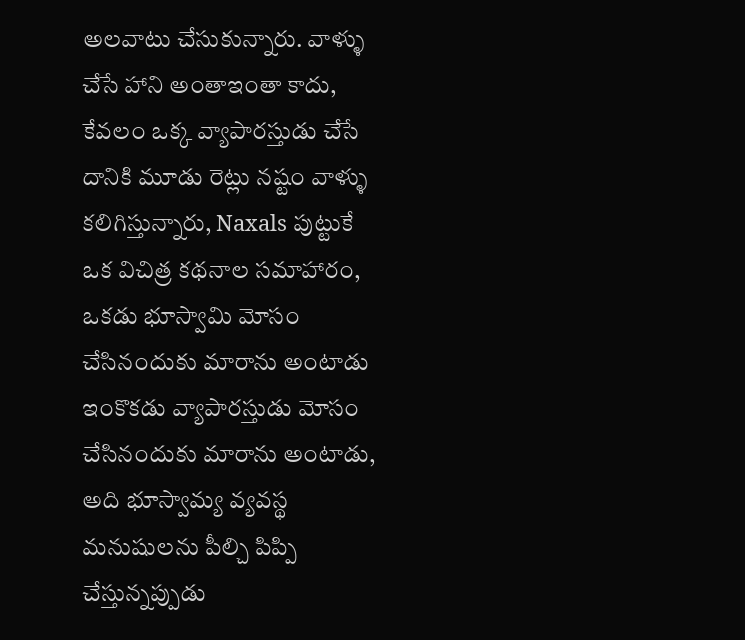అలవాటు చేసుకున్నారు. వాళ్ళు చేసే హాని అంతాఇంతా కాదు, కేవలం ఒక్క వ్యాపారస్తుడు చేసే దానికి మూడు రెట్లు నష్టం వాళ్ళు కలిగిస్తున్నారు, Naxals పుట్టుకే ఒక విచిత్ర కథనాల సమాహారం, ఒకడు భూస్వామి మోసం చేసినందుకు మారాను అంటాడు ఇంకొకడు వ్యాపారస్తుడు మోసం చేసినందుకు మారాను అంటాడు, అది భూస్వామ్య వ్యవస్థ మనుషులను పీల్చి పిప్పి చేస్తున్నప్పుడు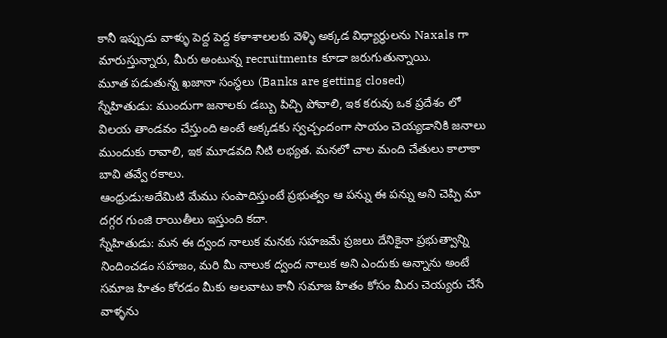కానీ ఇప్పుడు వాళ్ళు పెద్ద పెద్ద కళాశాలలకు వెళ్ళి అక్కడ విధ్యార్ధులను Naxals గా మారుస్తున్నారు, మీరు అంటున్న recruitments కూడా జరుగుతున్నాయి.
మూత పడుతున్న ఖజానా సంస్థలు (Banks are getting closed)
స్నేహితుడు: ముందుగా జనాలకు డబ్బు పిచ్చి పోవాలి, ఇక కరువు ఒక ప్రదేశం లో విలయ తాండవం చేస్తుంది అంటే అక్కడకు స్వచ్చందంగా సాయం చెయ్యడానికి జనాలు ముందుకు రావాలి, ఇక మూడవది నీటి లభ్యత. మనలో చాల మంది చేతులు కాలాకా బావి తవ్వే రకాలు.
ఆంధ్రుడు:అదేమిటి మేము సంపాదిస్తుంటే ప్రభుత్వం ఆ పన్ను ఈ పన్ను అని చెప్పి మా దగ్గర గుంజి రాయితీలు ఇస్తుంది కదా.
స్నేహితుడు: మన ఈ ద్వంద నాలుక మనకు సహజమే ప్రజలు దేనికైనా ప్రభుత్వాన్ని నిందించడం సహజం, మరి మీ నాలుక ద్వంద నాలుక అని ఎందుకు అన్నాను అంటే సమాజ హితం కోరడం మీకు అలవాటు కానీ సమాజ హితం కోసం మీరు చెయ్యరు చేసే వాళ్ళను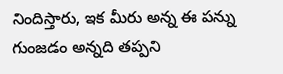నిందిస్తారు, ఇక మీరు అన్న ఈ పన్ను గుంజడం అన్నది తప్పని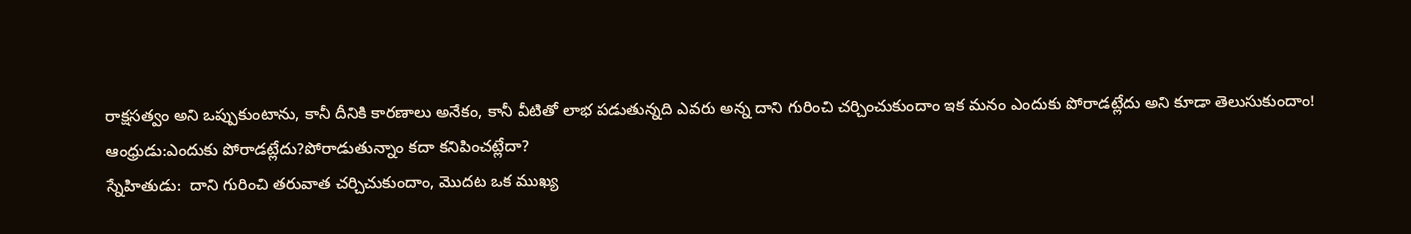రాక్షసత్వం అని ఒప్పుకుంటాను, కానీ దీనికి కారణాలు అనేకం, కానీ వీటితో లాభ పడుతున్నది ఎవరు అన్న దాని గురించి చర్చించుకుందాం ఇక మనం ఎందుకు పోరాడట్లేదు అని కూడా తెలుసుకుందాం!
ఆంధ్రుడు:ఎందుకు పోరాడట్లేదు?పోరాడుతున్నాం కదా కనిపించట్లేదా?
స్నేహితుడు:  దాని గురించి తరువాత చర్చిచుకుందాం, మొదట ఒక ముఖ్య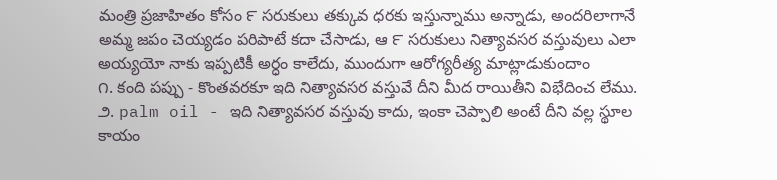మంత్రి ప్రజాహితం కోసం ౯ సరుకులు తక్కువ ధరకు ఇస్తున్నాము అన్నాడు, అందరిలాగానే అమ్మ జపం చెయ్యడం పరిపాటే కదా చేసాడు, ఆ ౯ సరుకులు నిత్యావసర వస్తువులు ఎలా అయ్యయో నాకు ఇప్పటికీ అర్ధం కాలేదు, ముందుగా ఆరోగ్యరీత్య మాట్లాడుకుందాం
౧. కంది పప్పు - కొంతవరకూ ఇది నిత్యావసర వస్తువే దీని మీద రాయితీని విభేదించ లేము.
౨. palm oil - ఇది నిత్యావసర వస్తువు కాదు, ఇంకా చెప్పాలి అంటే దీని వల్ల స్థూల కాయం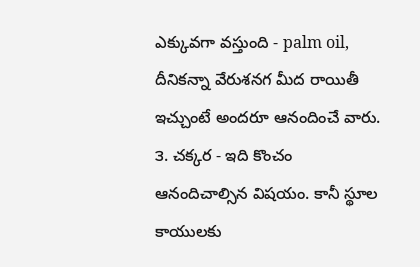ఎక్కువగా వస్తుంది - palm oil, దీనికన్నా వేరుశనగ మీద రాయితీ ఇచ్చుంటే అందరూ ఆనందించే వారు.
౩. చక్కర - ఇది కొంచం ఆనందిచాల్సిన విషయం. కానీ స్థూల కాయులకు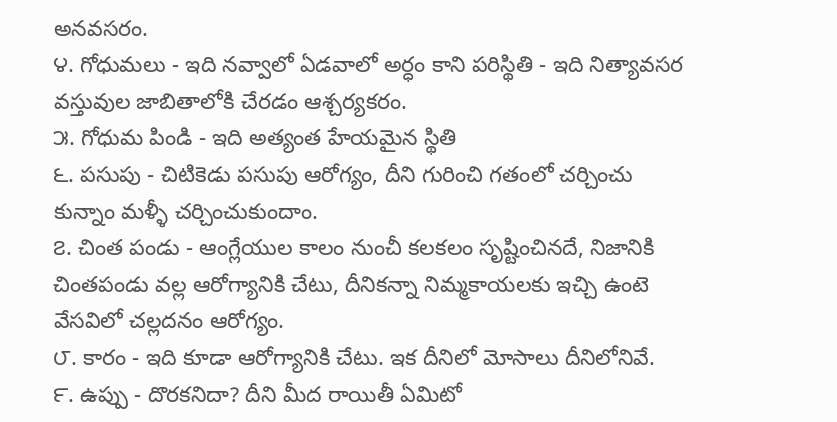అనవసరం.
౪. గోధుమలు - ఇది నవ్వాలో ఏడవాలో అర్ధం కాని పరిస్థితి - ఇది నిత్యావసర వస్తువుల జాబితాలోకి చేరడం ఆశ్చర్యకరం.
౫. గోధుమ పిండి - ఇది అత్యంత హేయమైన స్థితి
౬. పసుపు - చిటికెడు పసుపు ఆరోగ్యం, దీని గురించి గతంలో చర్చించు కున్నాం మళ్ళీ చర్చించుకుందాం.
౭. చింత పండు - ఆంగ్లేయుల కాలం నుంచీ కలకలం సృష్టించినదే, నిజానికి చింతపండు వల్ల ఆరోగ్యానికి చేటు, దీనికన్నా నిమ్మకాయలకు ఇచ్చి ఉంటె వేసవిలో చల్లదనం ఆరోగ్యం.
౮. కారం - ఇది కూడా ఆరోగ్యానికి చేటు. ఇక దీనిలో మోసాలు దీనిలోనివే.
౯. ఉప్పు - దొరకనిదా? దీని మీద రాయితీ ఏమిటో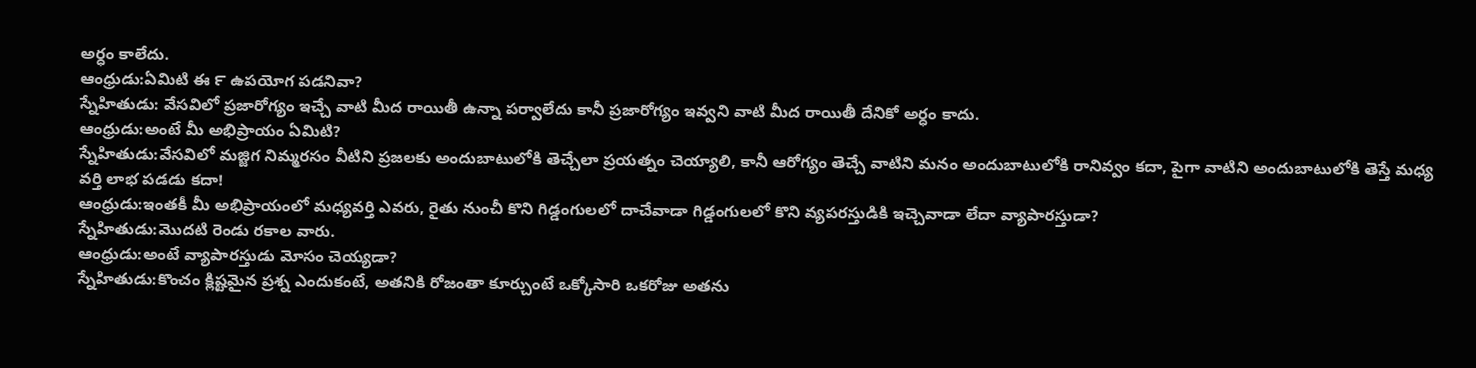అర్ధం కాలేదు.
ఆంధ్రుడు:ఏమిటి ఈ ౯ ఉపయోగ పడనివా?
స్నేహితుడు: వేసవిలో ప్రజారోగ్యం ఇచ్చే వాటి మీద రాయితీ ఉన్నా పర్వాలేదు కానీ ప్రజారోగ్యం ఇవ్వని వాటి మీద రాయితీ దేనికో అర్ధం కాదు.
ఆంధ్రుడు:అంటే మీ అభిప్రాయం ఏమిటి?
స్నేహితుడు:వేసవిలో మజ్జిగ నిమ్మరసం వీటిని ప్రజలకు అందుబాటులోకి తెచ్చేలా ప్రయత్నం చెయ్యాలి, కానీ ఆరోగ్యం తెచ్చే వాటిని మనం అందుబాటులోకి రానివ్వం కదా, పైగా వాటిని అందుబాటులోకి తెస్తే మధ్య వర్తి లాభ పడడు కదా!
ఆంధ్రుడు:ఇంతకీ మీ అభిప్రాయంలో మధ్యవర్తి ఎవరు, రైతు నుంచీ కొని గిడ్డంగులలో దాచేవాడా గిడ్డంగులలో కొని వ్యపరస్తుడికి ఇచ్చెవాడా లేదా వ్యాపారస్తుడా?
స్నేహితుడు:మొదటి రెండు రకాల వారు.
ఆంధ్రుడు:అంటే వ్యాపారస్తుడు మోసం చెయ్యడా?
స్నేహితుడు:కొంచం క్లిష్టమైన ప్రశ్న ఎందుకంటే, అతనికి రోజంతా కూర్చుంటే ఒక్కోసారి ఒకరోజు అతను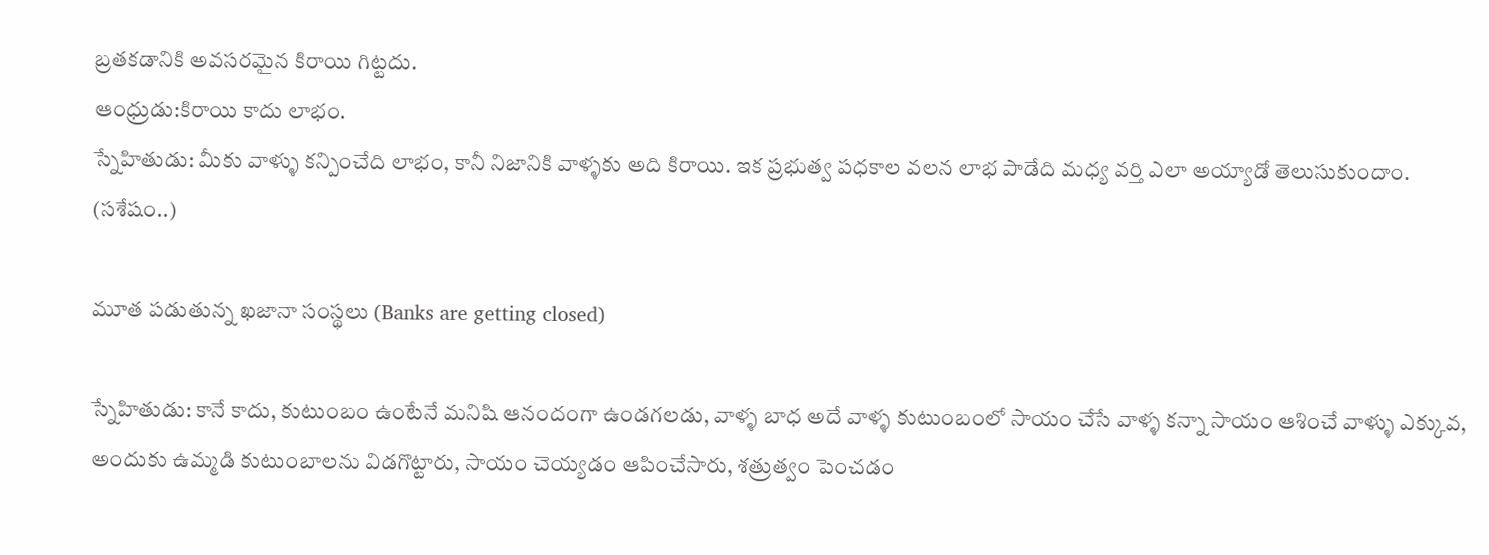బ్రతకడానికి అవసరమైన కిరాయి గిట్టదు.
ఆంధ్రుడు:కిరాయి కాదు లాభం.
స్నేహితుడు: మీకు వాళ్ళు కన్పించేది లాభం, కానీ నిజానికి వాళ్ళకు అది కిరాయి. ఇక ప్రభుత్వ పధకాల వలన లాభ పాడేది మధ్య వర్తి ఎలా అయ్యాడో తెలుసుకుందాం.
(సశేషం..)

మూత పడుతున్న ఖజానా సంస్థలు (Banks are getting closed)

స్నేహితుడు: కానే కాదు, కుటుంబం ఉంటేనే మనిషి ఆనందంగా ఉండగలడు, వాళ్ళ బాధ అదే వాళ్ళ కుటుంబంలో సాయం చేసే వాళ్ళ కన్నా సాయం ఆశించే వాళ్ళు ఎక్కువ, అందుకు ఉమ్మడి కుటుంబాలను విడగొట్టారు, సాయం చెయ్యడం ఆపించేసారు, శత్రుత్వం పెంచడం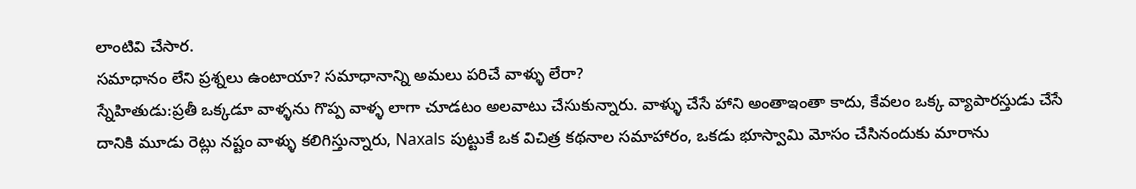లాంటివి చేసార.
సమాధానం లేని ప్రశ్నలు ఉంటాయా? సమాధానాన్ని అమలు పరిచే వాళ్ళు లేరా?
స్నేహితుడు:ప్రతీ ఒక్కడూ వాళ్ళను గొప్ప వాళ్ళ లాగా చూడటం అలవాటు చేసుకున్నారు. వాళ్ళు చేసే హాని అంతాఇంతా కాదు, కేవలం ఒక్క వ్యాపారస్తుడు చేసే దానికి మూడు రెట్లు నష్టం వాళ్ళు కలిగిస్తున్నారు, Naxals పుట్టుకే ఒక విచిత్ర కథనాల సమాహారం, ఒకడు భూస్వామి మోసం చేసినందుకు మారాను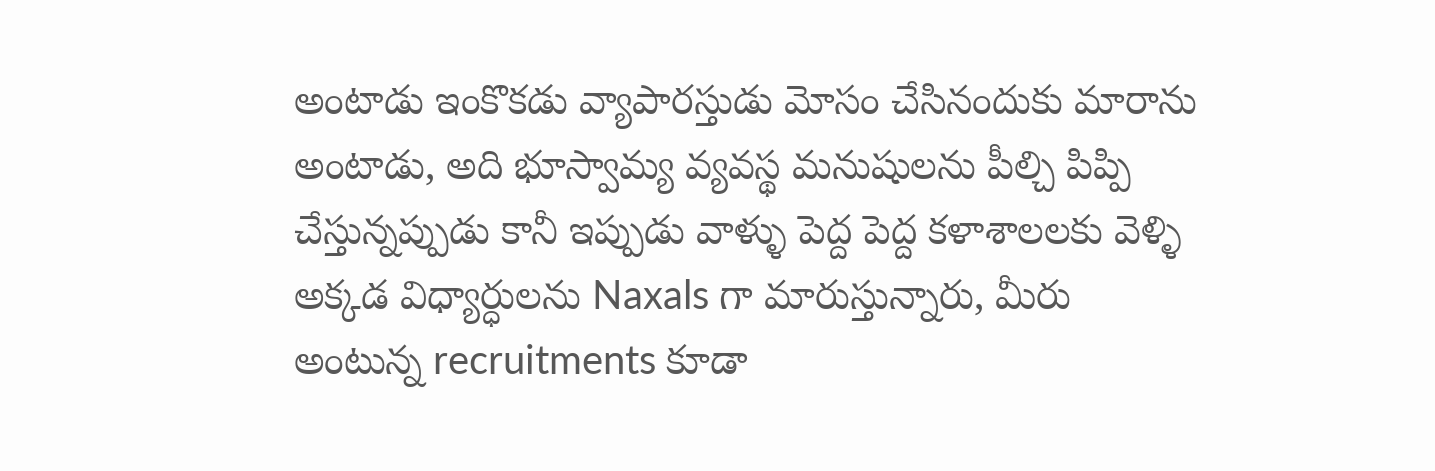అంటాడు ఇంకొకడు వ్యాపారస్తుడు మోసం చేసినందుకు మారాను అంటాడు, అది భూస్వామ్య వ్యవస్థ మనుషులను పీల్చి పిప్పి చేస్తున్నప్పుడు కానీ ఇప్పుడు వాళ్ళు పెద్ద పెద్ద కళాశాలలకు వెళ్ళి అక్కడ విధ్యార్ధులను Naxals గా మారుస్తున్నారు, మీరు అంటున్న recruitments కూడా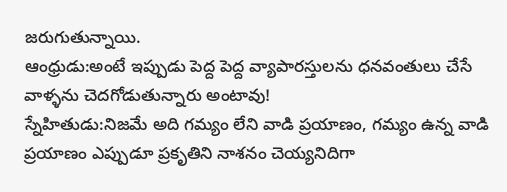జరుగుతున్నాయి.
ఆంధ్రుడు:అంటే ఇప్పుడు పెద్ద పెద్ద వ్యాపారస్తులను ధనవంతులు చేసే వాళ్ళను చెదగోడుతున్నారు అంటావు!
స్నేహితుడు:నిజమే అది గమ్యం లేని వాడి ప్రయాణం, గమ్యం ఉన్న వాడి ప్రయాణం ఎప్పుడూ ప్రకృతిని నాశనం చెయ్యనిదిగా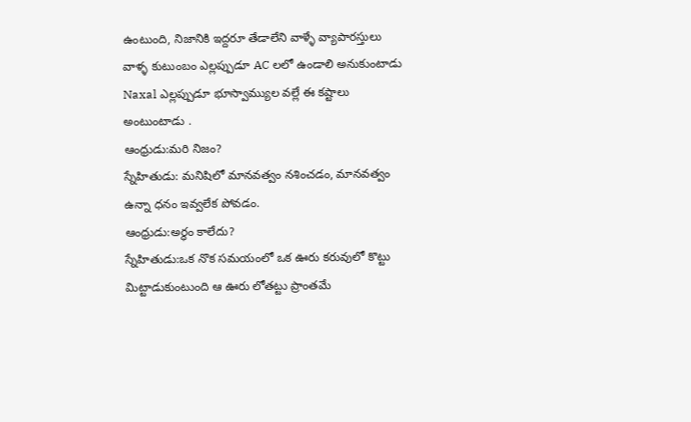ఉంటుంది, నిజానికి ఇద్దరూ తేడాలేని వాళ్ళే వ్యాపారస్తులు వాళ్ళ కుటుంబం ఎల్లప్పుడూ AC లలో ఉండాలి అనుకుంటాడు Naxal ఎల్లప్పుడూ భూస్వామ్యుల వల్లే ఈ కష్టాలు అంటుంటాడు .
ఆంధ్రుడు:మరి నిజం?
స్నేహితుడు: మనిషిలో మానవత్వం నశించడం, మానవత్వం ఉన్నా ధనం ఇవ్వలేక పోవడం.
ఆంధ్రుడు:అర్ధం కాలేదు?
స్నేహితుడు:ఒక నొక సమయంలో ఒక ఊరు కరువులో కొట్టు మిట్టాడుకుంటుంది ఆ ఊరు లోతట్టు ప్రాంతమే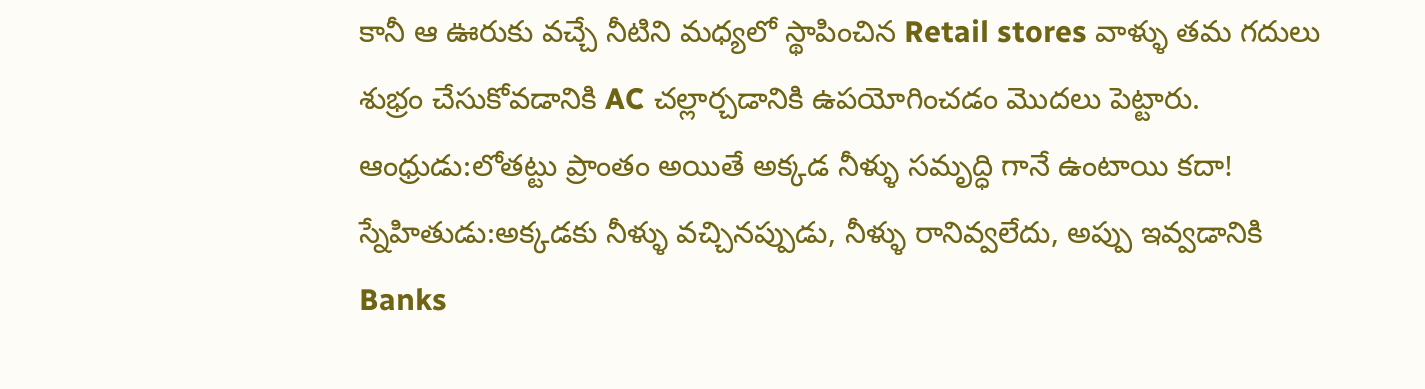కానీ ఆ ఊరుకు వచ్చే నీటిని మధ్యలో స్థాపించిన Retail stores వాళ్ళు తమ గదులు శుభ్రం చేసుకోవడానికి AC చల్లార్చడానికి ఉపయోగించడం మొదలు పెట్టారు.
ఆంధ్రుడు:లోతట్టు ప్రాంతం అయితే అక్కడ నీళ్ళు సమృద్ధి గానే ఉంటాయి కదా!
స్నేహితుడు:అక్కడకు నీళ్ళు వచ్చినప్పుడు, నీళ్ళు రానివ్వలేదు, అప్పు ఇవ్వడానికి Banks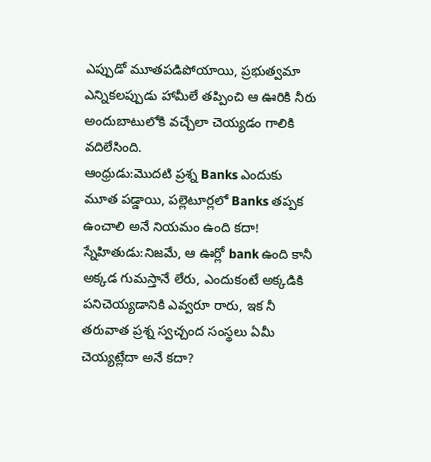ఎప్పుడో మూతపడిపోయాయి, ప్రభుత్వమా ఎన్నికలప్పుడు హామీలే తప్పించి ఆ ఊరికి నీరు అందుబాటులోకి వచ్చేలా చెయ్యడం గాలికి వదిలేసింది.
ఆంధ్రుడు:మొదటి ప్రశ్న Banks ఎందుకు మూత పడ్డాయి, పల్లెటూర్లలో Banks తప్పక ఉంచాలి అనే నియమం ఉంది కదా!
స్నేహితుడు:నిజమే, ఆ ఊర్లో bank ఉంది కానీ అక్కడ గుమస్తానే లేరు, ఎందుకంటే అక్కడికి పనిచెయ్యడానికి ఎవ్వరూ రారు, ఇక నీ తరువాత ప్రశ్న స్వచ్చంద సంస్థలు ఏమీ చెయ్యట్లేదా అనే కదా?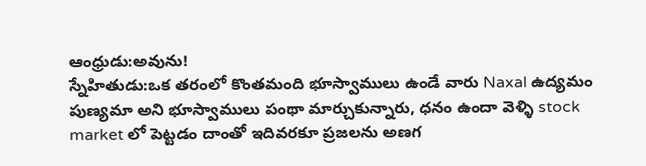ఆంధ్రుడు:అవును!
స్నేహితుడు:ఒక తరంలో కొంతమంది భూస్వాములు ఉండే వారు Naxal ఉద్యమం పుణ్యమా అని భూస్వాములు పంథా మార్చుకున్నారు, ధనం ఉందా వెళ్ళి stock market లో పెట్టడం దాంతో ఇదివరకూ ప్రజలను అణగ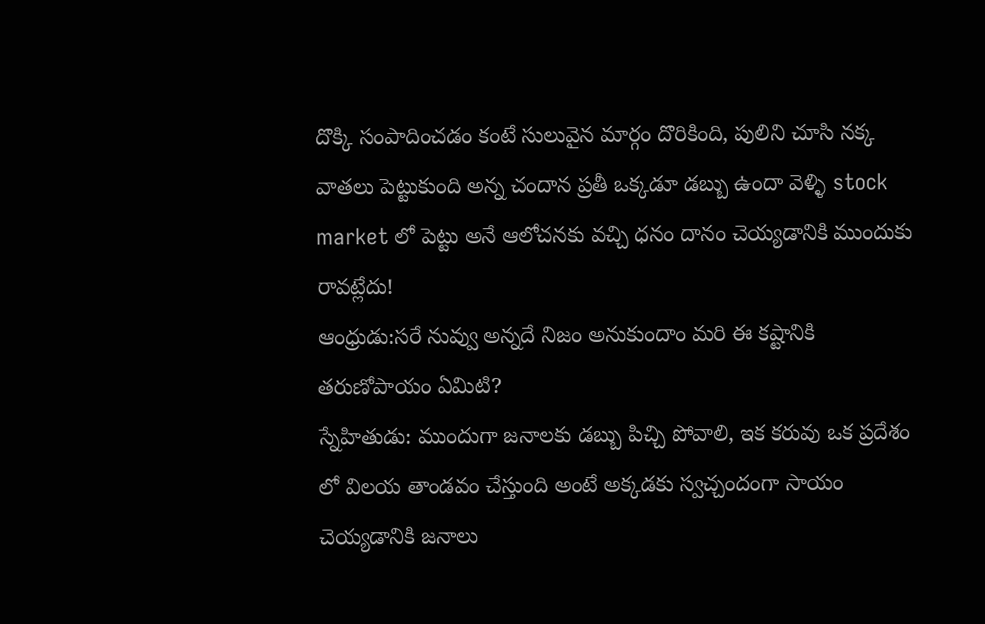దొక్కి సంపాదించడం కంటే సులువైన మార్గం దొరికింది, పులిని చూసి నక్క వాతలు పెట్టుకుంది అన్న చందాన ప్రతీ ఒక్కడూ డబ్బు ఉందా వెళ్ళి stock market లో పెట్టు అనే ఆలోచనకు వచ్చి ధనం దానం చెయ్యడానికి ముందుకు రావట్లేదు!
ఆంధ్రుడు:సరే నువ్వు అన్నదే నిజం అనుకుందాం మరి ఈ కష్టానికి తరుణోపాయం ఏమిటి?
స్నేహితుడు: ముందుగా జనాలకు డబ్బు పిచ్చి పోవాలి, ఇక కరువు ఒక ప్రదేశం లో విలయ తాండవం చేస్తుంది అంటే అక్కడకు స్వచ్చందంగా సాయం చెయ్యడానికి జనాలు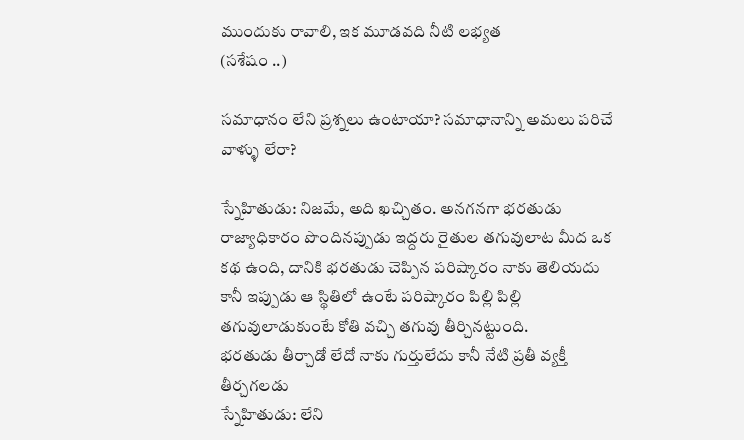ముందుకు రావాలి, ఇక మూడవది నీటి లభ్యత
(సశేషం ..)

సమాధానం లేని ప్రశ్నలు ఉంటాయా? సమాధానాన్ని అమలు పరిచే వాళ్ళు లేరా?

స్నేహితుడు: నిజమే, అది ఖచ్చితం. అనగనగా భరతుడు రాజ్యాధికారం పొందినప్పుడు ఇద్దరు రైతుల తగువులాట మీద ఒక కథ ఉంది, దానికి భరతుడు చెప్పిన పరిష్కారం నాకు తెలియదు కానీ ఇప్పుడు ఆ స్థితిలో ఉంటే పరిష్కారం పిల్లి పిల్లి తగువులాడుకుంటే కోతి వచ్చి తగువు తీర్చినట్టుంది.
భరతుడు తీర్చాడో లేదో నాకు గుర్తులేదు కానీ నేటి ప్రతీ వ్యక్తీ తీర్చగలడు
స్నేహితుడు: లేని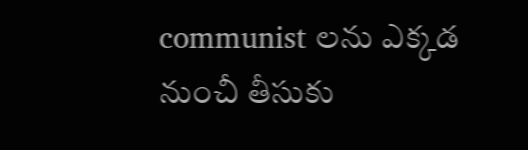communist లను ఎక్కడ నుంచీ తీసుకు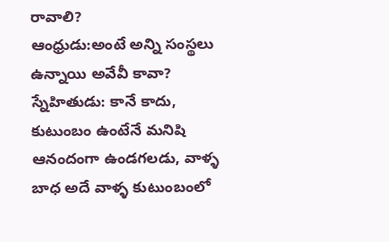రావాలి?
ఆంధ్రుడు:అంటే అన్ని సంస్థలు ఉన్నాయి అవేవీ కావా?
స్నేహితుడు: కానే కాదు, కుటుంబం ఉంటేనే మనిషి ఆనందంగా ఉండగలడు, వాళ్ళ బాధ అదే వాళ్ళ కుటుంబంలో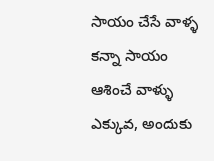సాయం చేసే వాళ్ళ కన్నా సాయం ఆశించే వాళ్ళు ఎక్కువ, అందుకు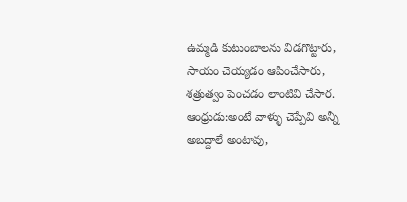ఉమ్మడి కుటుంబాలను విడగొట్టారు, సాయం చెయ్యడం ఆపించేసారు, శత్రుత్వం పెంచడం లాంటివి చేసార.
ఆంధ్రుడు:అంటే వాళ్ళు చెప్పేవి అన్నీ అబద్దాలే అంటావు,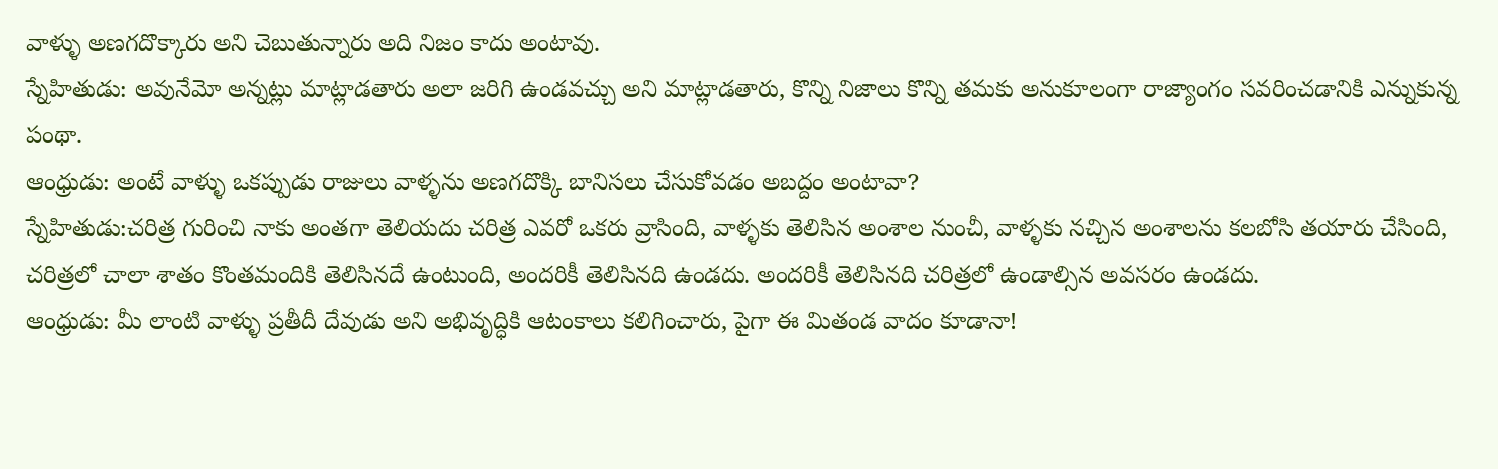వాళ్ళు అణగదొక్కారు అని చెబుతున్నారు అది నిజం కాదు అంటావు.
స్నేహితుడు: అవునేమో అన్నట్లు మాట్లాడతారు అలా జరిగి ఉండవచ్చు అని మాట్లాడతారు, కొన్ని నిజాలు కొన్ని తమకు అనుకూలంగా రాజ్యాంగం సవరించడానికి ఎన్నుకున్న పంథా.
ఆంధ్రుడు: అంటే వాళ్ళు ఒకప్పుడు రాజులు వాళ్ళను అణగదొక్కి బానిసలు చేసుకోవడం అబద్దం అంటావా?
స్నేహితుడు:చరిత్ర గురించి నాకు అంతగా తెలియదు చరిత్ర ఎవరో ఒకరు వ్రాసింది, వాళ్ళకు తెలిసిన అంశాల నుంచీ, వాళ్ళకు నచ్చిన అంశాలను కలబోసి తయారు చేసింది, చరిత్రలో చాలా శాతం కొంతమందికి తెలిసినదే ఉంటుంది, అందరికీ తెలిసినది ఉండదు. అందరికీ తెలిసినది చరిత్రలో ఉండాల్సిన అవసరం ఉండదు.
ఆంధ్రుడు: మీ లాంటి వాళ్ళు ప్రతీదీ దేవుడు అని అభివృద్ధికి ఆటంకాలు కలిగించారు, పైగా ఈ మితండ వాదం కూడానా!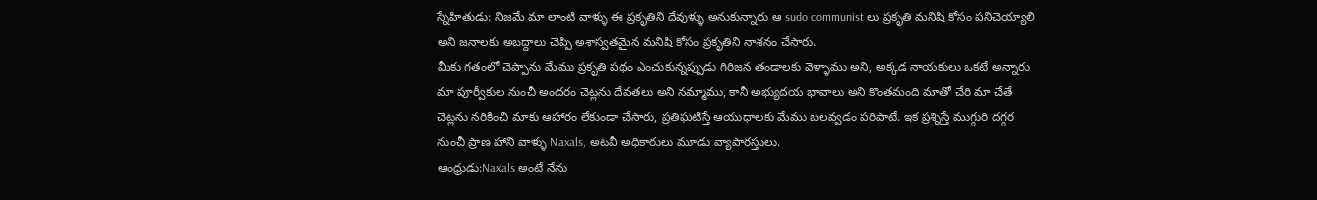స్నేహితుడు: నిజమే మా లాంటి వాళ్ళు ఈ ప్రకృతిని దేవుళ్ళు అనుకున్నారు ఆ sudo communist లు ప్రకృతి మనిషి కోసం పనిచెయ్యాలి అని జనాలకు అబద్దాలు చెప్పి అశాస్వతమైన మనిషి కోసం ప్రకృతిని నాశనం చేసారు.
మీకు గతంలో చెప్పాను మేము ప్రకృతి పథం ఎంచుకున్నప్పుడు గిరిజన తండాలకు వెళ్ళాము అని, అక్కడ నాయకులు ఒకటే అన్నారు మా పూర్వీకుల నుంచీ అందరం చెట్లను దేవతలు అని నమ్మాము, కానీ అభ్యుదయ భావాలు అని కొంతమంది మాతో చేరి మా చేతే చెట్లను నరికించి మాకు ఆహారం లేకుండా చేసారు, ప్రతిఘటిస్తే ఆయుధాలకు మేము బలవ్వడం పరిపాటే. ఇక ప్రశ్నిస్తే ముగ్గురి దగ్గర నుంచీ ప్రాణ హాని వాళ్ళు Naxals, అటవీ అధికారులు మూడు వ్యాపారస్తులు.
ఆంధ్రుడు:Naxals అంటే నేను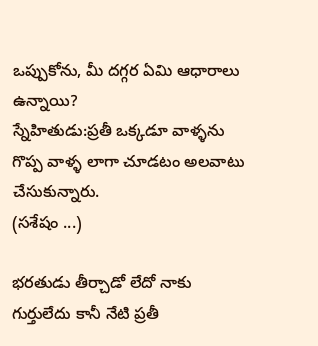ఒప్పుకోను, మీ దగ్గర ఏమి ఆధారాలు ఉన్నాయి?
స్నేహితుడు:ప్రతీ ఒక్కడూ వాళ్ళను గొప్ప వాళ్ళ లాగా చూడటం అలవాటు చేసుకున్నారు.
(సశేషం ...)

భరతుడు తీర్చాడో లేదో నాకు గుర్తులేదు కానీ నేటి ప్రతీ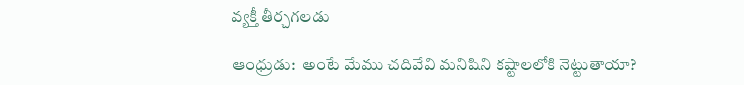వ్యక్తీ తీర్చగలడు

ఆంధ్రుడు:  అంటే మేము చదివేవి మనిషిని కష్టాలలోకి నెట్టుతాయా?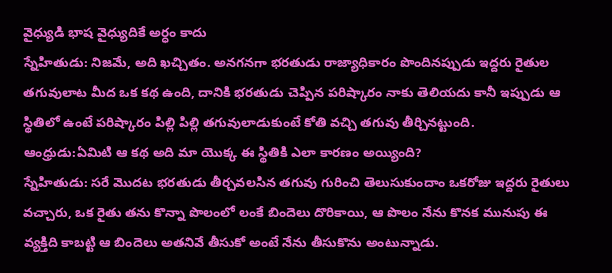వైధ్యుడి భాష వైధ్యుదికే అర్ధం కాదు
స్నేహితుడు: నిజమే, అది ఖచ్చితం. అనగనగా భరతుడు రాజ్యాధికారం పొందినప్పుడు ఇద్దరు రైతుల తగువులాట మీద ఒక కథ ఉంది, దానికి భరతుడు చెప్పిన పరిష్కారం నాకు తెలియదు కానీ ఇప్పుడు ఆ స్థితిలో ఉంటే పరిష్కారం పిల్లి పిల్లి తగువులాడుకుంటే కోతి వచ్చి తగువు తీర్చినట్టుంది.
ఆంధ్రుడు:ఏమిటి ఆ కథ అది మా యొక్క ఈ స్థితికి ఎలా కారణం అయ్యింది?
స్నేహితుడు: సరే మొదట భరతుడు తీర్చవలసిన తగువు గురించి తెలుసుకుందాం ఒకరోజు ఇద్దరు రైతులు వచ్చారు, ఒక రైతు తను కొన్నా పొలంలో లంకే బిందెలు దొరికాయి, ఆ పొలం నేను కొనక మునుపు ఈ వ్యక్తిది కాబట్టి ఆ బిందెలు అతనివే తీసుకో అంటే నేను తీసుకొను అంటున్నాడు.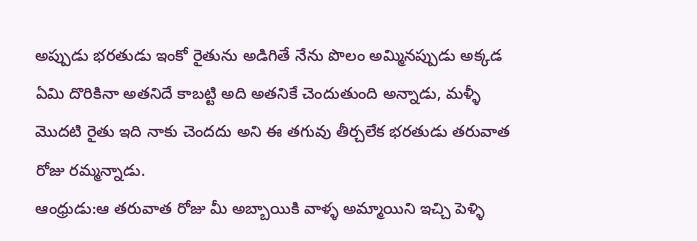అప్పుడు భరతుడు ఇంకో రైతును అడిగితే నేను పొలం అమ్మినప్పుడు అక్కడ ఏమి దొరికినా అతనిదే కాబట్టి అది అతనికే చెందుతుంది అన్నాడు, మళ్ళీ మొదటి రైతు ఇది నాకు చెందదు అని ఈ తగువు తీర్చలేక భరతుడు తరువాత రోజు రమ్మన్నాడు.
ఆంధ్రుడు:ఆ తరువాత రోజు మీ అబ్బాయికి వాళ్ళ అమ్మాయిని ఇచ్చి పెళ్ళి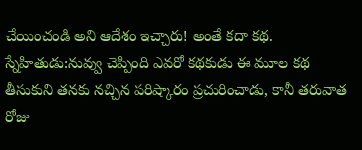చేయించండి అని ఆదేశం ఇచ్చారు! అంతే కదా కథ.
స్నేహితుడు:నువ్వు చెప్పింది ఎవరో కథకుడు ఈ మూల కథ తీసుకుని తనకు నచ్చిన పరిష్కారం ప్రచురించాడు, కానీ తరువాత రోజు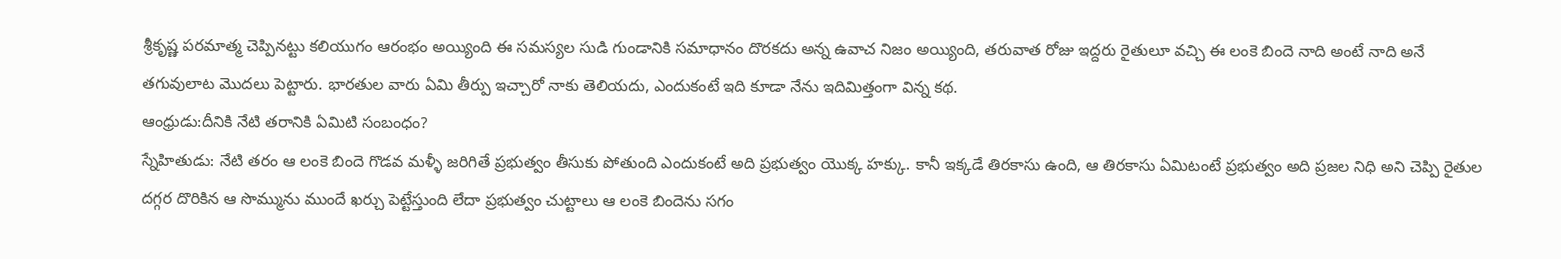శ్రీకృష్ణ పరమాత్మ చెప్పినట్టు కలియుగం ఆరంభం అయ్యింది ఈ సమస్యల సుడి గుండానికి సమాధానం దొరకదు అన్న ఉవాచ నిజం అయ్యింది, తరువాత రోజు ఇద్దరు రైతులూ వచ్చి ఈ లంకె బిందె నాది అంటే నాది అనే తగువులాట మొదలు పెట్టారు. భారతుల వారు ఏమి తీర్పు ఇచ్చారో నాకు తెలియదు, ఎందుకంటే ఇది కూడా నేను ఇదిమిత్తంగా విన్న కథ.
ఆంధ్రుడు:దీనికి నేటి తరానికి ఏమిటి సంబంధం?
స్నేహితుడు: నేటి తరం ఆ లంకె బిందె గొడవ మళ్ళీ జరిగితే ప్రభుత్వం తీసుకు పోతుంది ఎందుకంటే అది ప్రభుత్వం యొక్క హక్కు. కానీ ఇక్కడే తిరకాసు ఉంది, ఆ తిరకాసు ఏమిటంటే ప్రభుత్వం అది ప్రజల నిధి అని చెప్పి రైతుల దగ్గర దొరికిన ఆ సొమ్మును ముందే ఖర్చు పెట్టేస్తుంది లేదా ప్రభుత్వం చుట్టాలు ఆ లంకె బిందెను సగం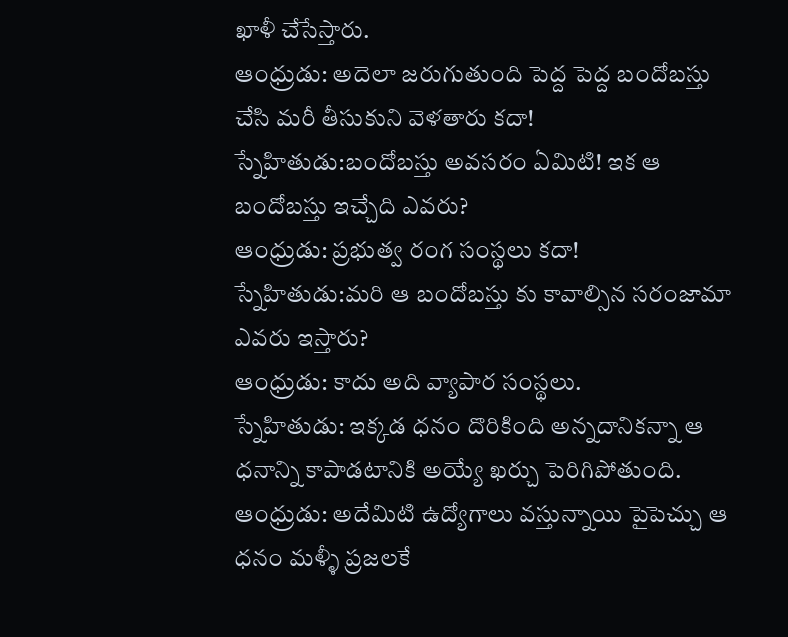ఖాళీ చేసేస్తారు.
ఆంధ్రుడు: అదెలా జరుగుతుంది పెద్ద పెద్ద బందోబస్తు చేసి మరీ తీసుకుని వెళతారు కదా!
స్నేహితుడు:బందోబస్తు అవసరం ఏమిటి! ఇక ఆ బందోబస్తు ఇచ్చేది ఎవరు?
ఆంధ్రుడు: ప్రభుత్వ రంగ సంస్థలు కదా!
స్నేహితుడు:మరి ఆ బందోబస్తు కు కావాల్సిన సరంజామా ఎవరు ఇస్తారు?
ఆంధ్రుడు: కాదు అది వ్యాపార సంస్థలు.
స్నేహితుడు: ఇక్కడ ధనం దొరికింది అన్నదానికన్నా ఆ ధనాన్ని కాపాడటానికి అయ్యే ఖర్చు పెరిగిపోతుంది.
ఆంధ్రుడు: అదేమిటి ఉద్యోగాలు వస్తున్నాయి పైపెచ్చు ఆ ధనం మళ్ళీ ప్రజలకే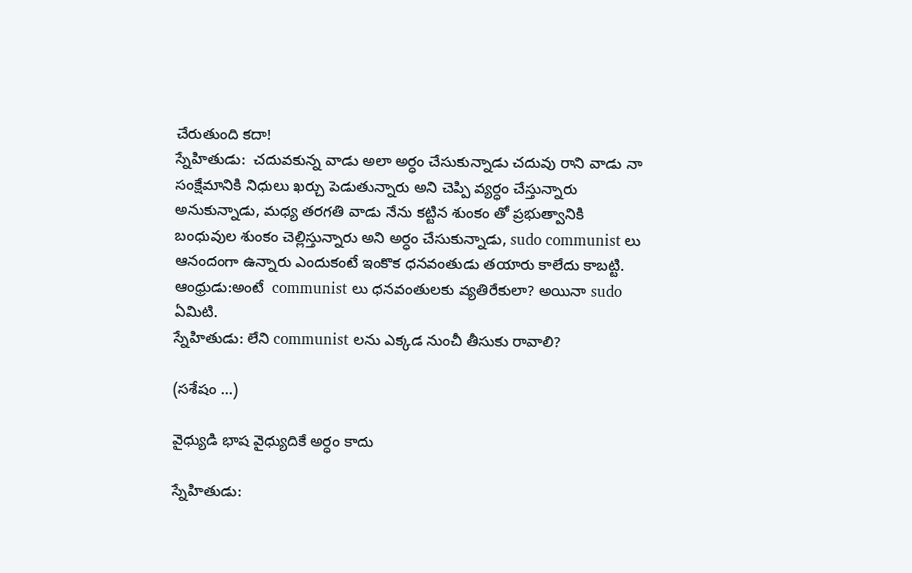చేరుతుంది కదా!
స్నేహితుడు:  చదువకున్న వాడు అలా అర్ధం చేసుకున్నాడు చదువు రాని వాడు నా సంక్షేమానికి నిధులు ఖర్చు పెడుతున్నారు అని చెప్పి వ్యర్ధం చేస్తున్నారు అనుకున్నాడు, మధ్య తరగతి వాడు నేను కట్టిన శుంకం తో ప్రభుత్వానికి బంధువుల శుంకం చెల్లిస్తున్నారు అని అర్ధం చేసుకున్నాడు, sudo communist లు ఆనందంగా ఉన్నారు ఎందుకంటే ఇంకొక ధనవంతుడు తయారు కాలేదు కాబట్టి.
ఆంధ్రుడు:అంటే  communist లు ధనవంతులకు వ్యతిరేకులా? అయినా sudo ఏమిటి.
స్నేహితుడు: లేని communist లను ఎక్కడ నుంచీ తీసుకు రావాలి?

(సశేషం ...)

వైధ్యుడి భాష వైధ్యుదికే అర్ధం కాదు

స్నేహితుడు: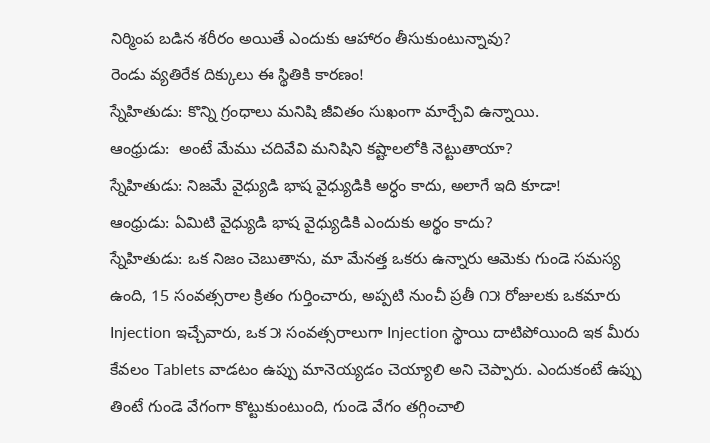నిర్మింప బడిన శరీరం అయితే ఎందుకు ఆహారం తీసుకుంటున్నావు?
రెండు వ్యతిరేక దిక్కులు ఈ స్థితికి కారణం!
స్నేహితుడు: కొన్ని గ్రంధాలు మనిషి జీవితం సుఖంగా మార్చేవి ఉన్నాయి.
ఆంధ్రుడు:  అంటే మేము చదివేవి మనిషిని కష్టాలలోకి నెట్టుతాయా?
స్నేహితుడు: నిజమే వైధ్యుడి భాష వైధ్యుడికి అర్ధం కాదు, అలాగే ఇది కూడా!
ఆంధ్రుడు: ఏమిటి వైధ్యుడి భాష వైధ్యుడికి ఎందుకు అర్థం కాదు?
స్నేహితుడు: ఒక నిజం చెబుతాను, మా మేనత్త ఒకరు ఉన్నారు ఆమెకు గుండె సమస్య ఉంది, 15 సంవత్సరాల క్రితం గుర్తించారు, అప్పటి నుంచీ ప్రతీ ౧౫ రోజులకు ఒకమారు Injection ఇచ్చేవారు, ఒక ౫ సంవత్సరాలుగా Injection స్థాయి దాటిపోయింది ఇక మీరు కేవలం Tablets వాడటం ఉప్పు మానెయ్యడం చెయ్యాలి అని చెప్పారు. ఎందుకంటే ఉప్పు తింటే గుండె వేగంగా కొట్టుకుంటుంది, గుండె వేగం తగ్గించాలి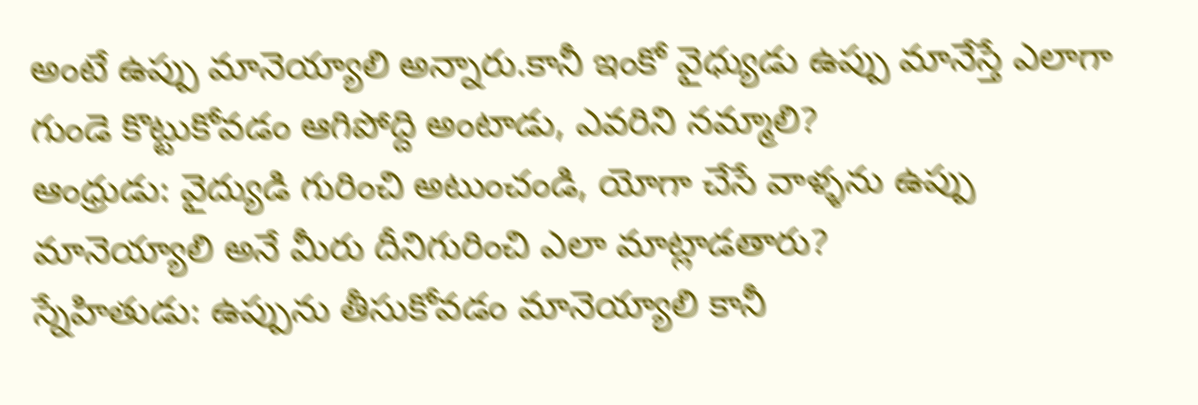అంటే ఉప్పు మానెయ్యాలి అన్నారు.కానీ ఇంకో వైధ్యుడు ఉప్పు మానేస్తే ఎలాగా గుండె కొట్టుకోవడం ఆగిపోద్ది అంటాడు, ఎవరిని నమ్మాలి?
ఆంధ్రుడు: వైద్యుడి గురించి అటుంచండి, యోగా చేసే వాళ్ళను ఉప్పు మానెయ్యాలి అనే మీరు దీనిగురించి ఎలా మాట్లాడతారు?
స్నేహితుడు: ఉప్పును తీసుకోవడం మానెయ్యాలి కానీ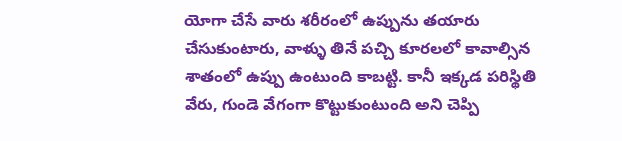యోగా చేసే వారు శరీరంలో ఉప్పును తయారు చేసుకుంటారు, వాళ్ళు తినే పచ్చి కూరలలో కావాల్సిన శాతంలో ఉప్పు ఉంటుంది కాబట్టి. కానీ ఇక్కడ పరిస్థితి వేరు, గుండె వేగంగా కొట్టుకుంటుంది అని చెప్పి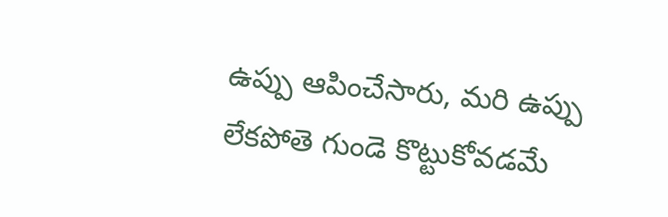ఉప్పు ఆపించేసారు, మరి ఉప్పు లేకపోతె గుండె కొట్టుకోవడమే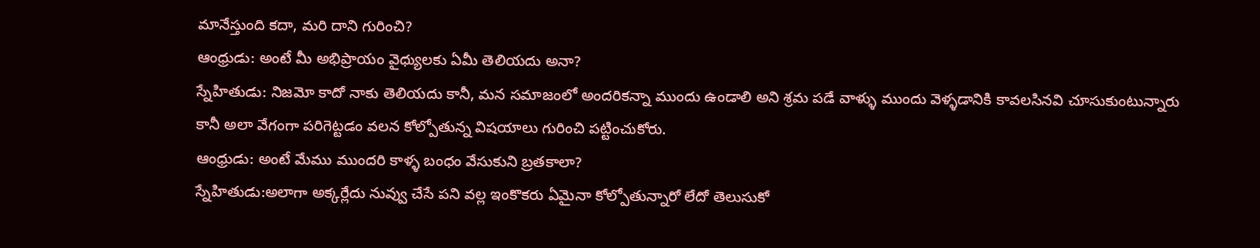మానేస్తుంది కదా, మరి దాని గురించి?
ఆంధ్రుడు: అంటే మీ అభిప్రాయం వైధ్యులకు ఏమీ తెలియదు అనా?
స్నేహితుడు: నిజమో కాదో నాకు తెలియదు కానీ, మన సమాజంలో అందరికన్నా ముందు ఉండాలి అని శ్రమ పడే వాళ్ళు ముందు వెళ్ళడానికి కావలసినవి చూసుకుంటున్నారు కానీ అలా వేగంగా పరిగెట్టడం వలన కోల్పోతున్న విషయాలు గురించి పట్టించుకోరు.
ఆంధ్రుడు: అంటే మేము ముందరి కాళ్ళ బంధం వేసుకుని బ్రతకాలా?
స్నేహితుడు:అలాగా అక్కర్లేదు నువ్వు చేసే పని వల్ల ఇంకొకరు ఏమైనా కోల్పోతున్నారో లేదో తెలుసుకో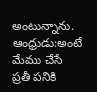అంటున్నాను.
ఆంధ్రుడు:అంటే మేము చేసే ప్రతీ పనికి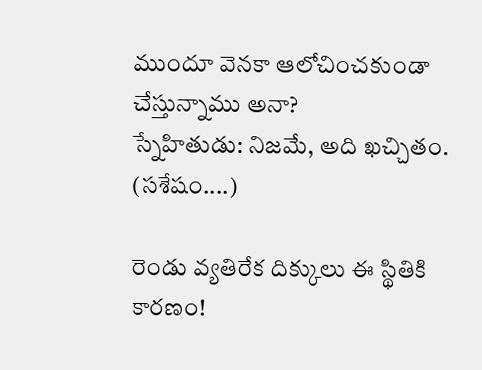ముందూ వెనకా ఆలోచించకుండా చేస్తున్నాము అనా?
స్నేహితుడు: నిజమే, అది ఖచ్చితం.
(సశేషం....)

రెండు వ్యతిరేక దిక్కులు ఈ స్థితికి కారణం!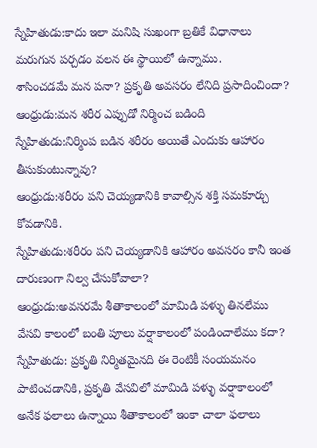స్నేహితుడు:కాదు ఇలా మనిషి సుఖంగా బ్రతికే విధానాలు మరుగున పర్చడం వలన ఈ స్థాయిలో ఉన్నాము.
శాసించడమే మన పనా? ప్రకృతి అవసరం లేనిది ప్రసాదించిందా?
ఆంధ్రుడు:మన శరీర ఎప్పుడో నిర్మించ బడింది
స్నేహితుడు:నిర్మింప బడిన శరీరం అయితే ఎందుకు ఆహారం తీసుకుంటున్నావు?
ఆంధ్రుడు:శరీరం పని చెయ్యడానికి కావాల్సిన శక్తి సమకూర్చు కోవడానికి.
స్నేహితుడు:శరీరం పని చెయ్యడానికి ఆహారం అవసరం కానీ ఇంత దారుణంగా నిల్వ చేసుకోవాలా?
ఆంధ్రుడు:అవసరమే శీతాకాలంలో మామిడి పళ్ళు తినలేము వేసవి కాలంలో బంతి పూలు వర్షాకాలంలో పండించాలేము కదా?
స్నేహితుడు: ప్రకృతి నిర్మితమైనది ఈ రెంటికీ సంయమనం పాటించడానికి, ప్రకృతి వేసవిలో మామిడి పళ్ళు వర్షాకాలంలో అనేక ఫలాలు ఉన్నాయి శీతాకాలంలో ఇంకా చాలా ఫలాలు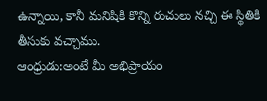ఉన్నాయి, కానీ మనిషికి కొన్ని రుచులు నచ్చి ఈ స్థితికి తీసుకు వచ్చాము.
ఆంధ్రుడు:అంటే మీ అభిప్రాయం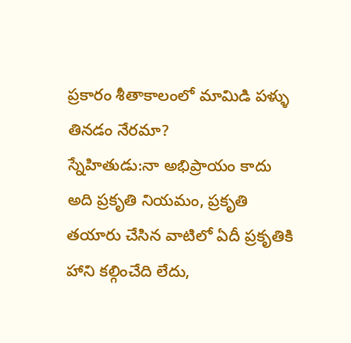ప్రకారం శీతాకాలంలో మామిడి పళ్ళు తినడం నేరమా?
స్నేహితుడు:నా అభిప్రాయం కాదు అది ప్రకృతి నియమం, ప్రకృతి తయారు చేసిన వాటిలో ఏదీ ప్రకృతికి హాని కల్గించేది లేదు,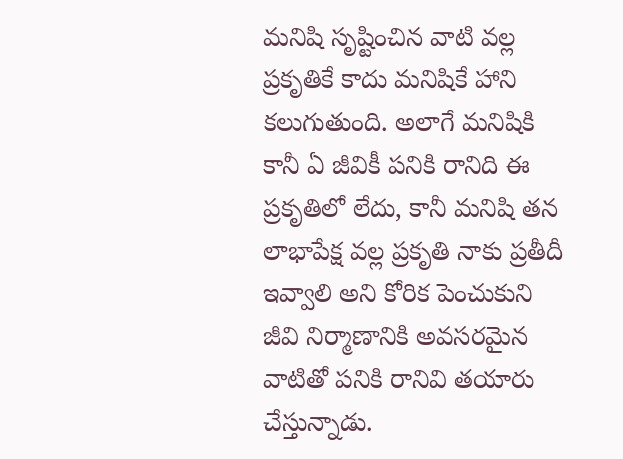మనిషి సృష్టించిన వాటి వల్ల ప్రకృతికే కాదు మనిషికే హాని కలుగుతుంది. అలాగే మనిషికి కానీ ఏ జీవికీ పనికి రానిది ఈ ప్రకృతిలో లేదు, కానీ మనిషి తన లాభాపేక్ష వల్ల ప్రకృతి నాకు ప్రతీదీ ఇవ్వాలి అని కోరిక పెంచుకుని జీవి నిర్మాణానికి అవసరమైన వాటితో పనికి రానివి తయారు చేస్తున్నాడు.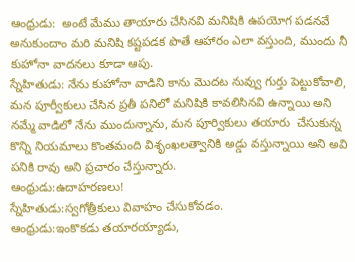ఆంధ్రుడు:  అంటే మేము తాయారు చేసినవి మనిషికి ఉపయోగ పడనవే అనుకుందాం మరి మనిషి కష్టపడక పొతే ఆహారం ఎలా వస్తుంది, ముందు నీ కుహోనా వాదనలు కూడా ఆపు.
స్నేహితుడు: నేను కుహోనా వాడిని కాను మొదట నువ్వు గుర్తు పెట్టుకోవాలి, మన పూర్వీకులు చేసిన ప్రతీ పనిలో మనిషికి కావలిసినవి ఉన్నాయి అని నమ్మే వాడిలో నేను ముందున్నాను, మన పూర్వికులు తయారు  చేసుకున్న కొన్ని నియమాలు కొంతమంది విశృంఖలత్వానికి అడ్డు వస్తున్నాయి అని అవి పనికి రావు అని ప్రచారం చేస్తున్నారు.
ఆంధ్రుడు:ఉదాహరణలు!
స్నేహితుడు:స్వగోత్రీకులు వివాహం చేసుకోవడం.
ఆంధ్రుడు:ఇంకొకడు తయారయ్యాడు,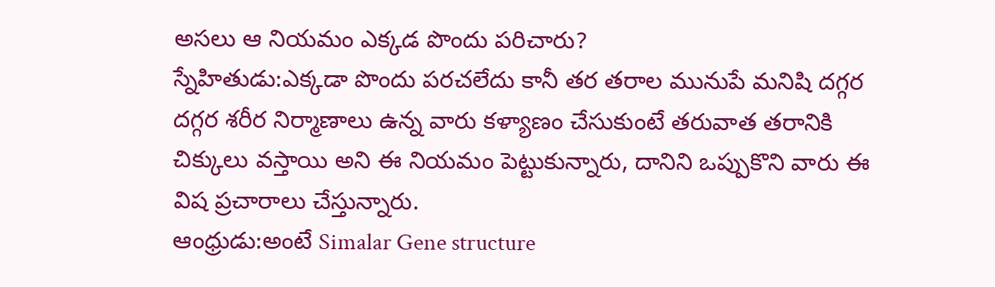అసలు ఆ నియమం ఎక్కడ పొందు పరిచారు?
స్నేహితుడు:ఎక్కడా పొందు పరచలేదు కానీ తర తరాల మునుపే మనిషి దగ్గర దగ్గర శరీర నిర్మాణాలు ఉన్న వారు కళ్యాణం చేసుకుంటే తరువాత తరానికి చిక్కులు వస్తాయి అని ఈ నియమం పెట్టుకున్నారు, దానిని ఒప్పుకొని వారు ఈ విష ప్రచారాలు చేస్తున్నారు.
ఆంధ్రుడు:అంటే Simalar Gene structure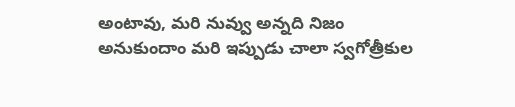అంటావు, మరి నువ్వు అన్నది నిజం అనుకుందాం మరి ఇప్పుడు చాలా స్వగోత్రీకుల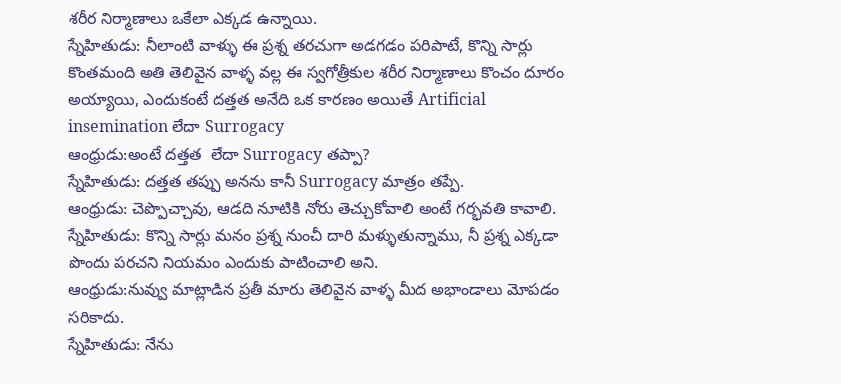శరీర నిర్మాణాలు ఒకేలా ఎక్కడ ఉన్నాయి.
స్నేహితుడు: నీలాంటి వాళ్ళు ఈ ప్రశ్న తరచుగా అడగడం పరిపాటే, కొన్ని సార్లు కొంతమంది అతి తెలివైన వాళ్ళ వల్ల ఈ స్వగోత్రీకుల శరీర నిర్మాణాలు కొంచం దూరం అయ్యాయి, ఎందుకంటే దత్తత అనేది ఒక కారణం అయితే Artificial insemination లేదా Surrogacy
ఆంధ్రుడు:అంటే దత్తత  లేదా Surrogacy తప్పా?
స్నేహితుడు: దత్తత తప్పు అనను కానీ Surrogacy మాత్రం తప్పే.
ఆంధ్రుడు: చెప్పొచ్చావు, ఆడది నూటికి నోరు తెచ్చుకోవాలి అంటే గర్భవతి కావాలి.
స్నేహితుడు: కొన్ని సార్లు మనం ప్రశ్న నుంచీ దారి మళ్ళుతున్నాము, నీ ప్రశ్న ఎక్కడా పొందు పరచని నియమం ఎందుకు పాటించాలి అని.
ఆంధ్రుడు:నువ్వు మాట్లాడిన ప్రతీ మారు తెలివైన వాళ్ళ మీద అభాండాలు మోపడం సరికాదు.
స్నేహితుడు: నేను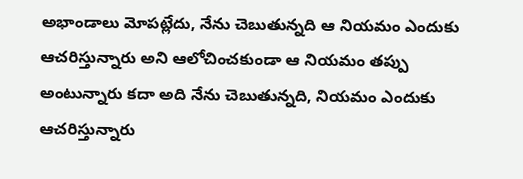అభాండాలు మోపట్లేదు, నేను చెబుతున్నది ఆ నియమం ఎందుకు ఆచరిస్తున్నారు అని ఆలోచించకుండా ఆ నియమం తప్పు అంటున్నారు కదా అది నేను చెబుతున్నది, నియమం ఎందుకు ఆచరిస్తున్నారు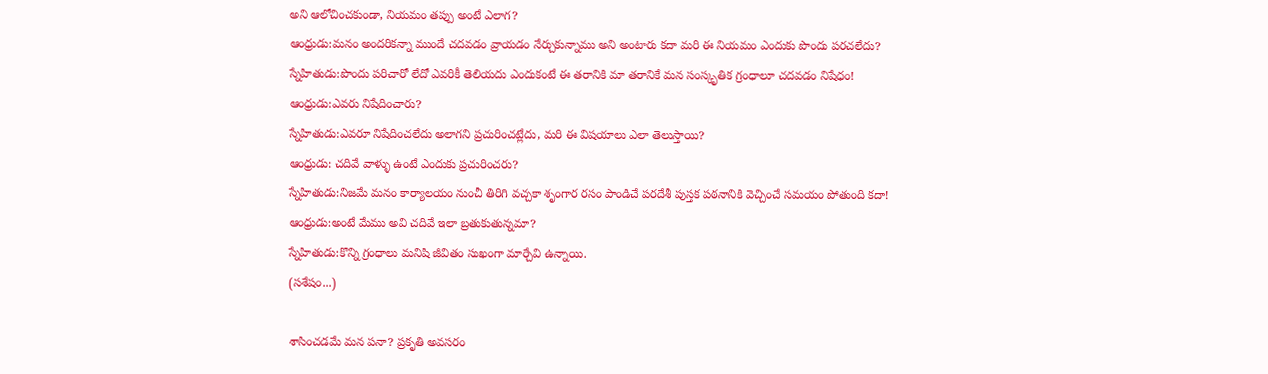అని ఆలోచించకుండా, నియమం తప్పు అంటే ఎలాగ?
ఆంధ్రుడు:మనం అందరికన్నా ముందే చదవడం వ్రాయడం నేర్చుకున్నాము అని అంటారు కదా మరి ఈ నియమం ఎందుకు పొందు పరచలేదు?
స్నేహితుడు:పొందు పరిచారో లేదో ఎవరికీ తెలియదు ఎందుకంటే ఈ తరానికి మా తరానికే మన సంస్కృతిక గ్రంధాలూ చదవడం నిషేధం!
ఆంధ్రుడు:ఎవరు నిషేదించారు?
స్నేహితుడు:ఎవరూ నిషేదించలేదు అలాగని ప్రచురించట్లేదు, మరి ఈ విషయాలు ఎలా తెలుస్తాయి?
ఆంధ్రుడు: చదివే వాళ్ళు ఉంటే ఎందుకు ప్రచురించరు?
స్నేహితుడు:నిజమే మనం కార్యాలయం నుంచీ తిరిగి వచ్చకా శృంగార రసం పాండిచే పరదేశీ పుస్తక పఠనానికి వెచ్చించే సమయం పోతుంది కదా!
ఆంధ్రుడు:అంటే మేము అవి చదివే ఇలా బ్రతుకుతున్నమా?
స్నేహితుడు:కొన్ని గ్రంధాలు మనిషి జీవితం సుఖంగా మార్చేవి ఉన్నాయి.
(సశేషం...)

శాసించడమే మన పనా? ప్రకృతి అవసరం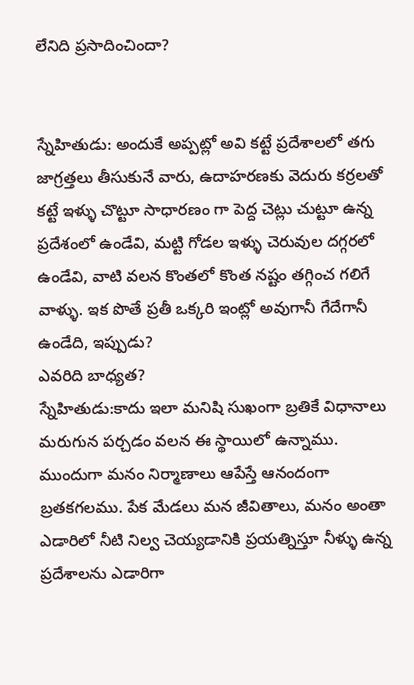లేనిది ప్రసాదించిందా?


స్నేహితుడు: అందుకే అప్పట్లో అవి కట్టే ప్రదేశాలలో తగు జాగ్రత్తలు తీసుకునే వారు, ఉదాహరణకు వెదురు కర్రలతో కట్టే ఇళ్ళు చొట్టూ సాధారణం గా పెద్ద చెట్లు చుట్టూ ఉన్న ప్రదేశంలో ఉండేవి, మట్టి గోడల ఇళ్ళు చెరువుల దగ్గరలో ఉండేవి, వాటి వలన కొంతలో కొంత నష్టం తగ్గించ గలిగే వాళ్ళు. ఇక పొతే ప్రతీ ఒక్కరి ఇంట్లో అవుగానీ గేదేగానీ ఉండేది, ఇప్పుడు?
ఎవరిది బాధ్యత?
స్నేహితుడు:కాదు ఇలా మనిషి సుఖంగా బ్రతికే విధానాలు మరుగున పర్చడం వలన ఈ స్థాయిలో ఉన్నాము.
ముందుగా మనం నిర్మాణాలు ఆపేస్తే ఆనందంగా బ్రతకగలము. పేక మేడలు మన జీవితాలు, మనం అంతా ఎడారిలో నీటి నిల్వ చెయ్యడానికి ప్రయత్నిస్తూ నీళ్ళు ఉన్న ప్రదేశాలను ఎడారిగా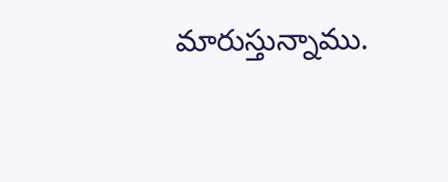మారుస్తున్నాము.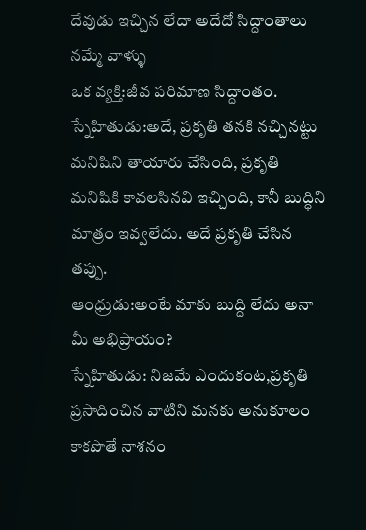దేవుడు ఇచ్చిన లేదా అదేదో సిద్దాంతాలు నమ్మే వాళ్ళు
ఒక వ్యక్తి:జీవ పరిమాణ సిద్దాంతం.
స్నేహితుడు:అదే, ప్రకృతి తనకి నచ్చినట్టు మనిషిని తాయారు చేసింది, ప్రకృతి మనిషికి కావలసినవి ఇచ్చింది, కానీ బుద్ధిని మాత్రం ఇవ్వలేదు. అదే ప్రకృతి చేసిన తప్పు.
ఆంధ్రుడు:అంటే మాకు బుద్ది లేదు అనా మీ అభిప్రాయం?
స్నేహితుడు: నిజమే ఎందుకంట,ప్రకృతి ప్రసాదించిన వాటిని మనకు అనుకూలం కాకపొతే నాశనం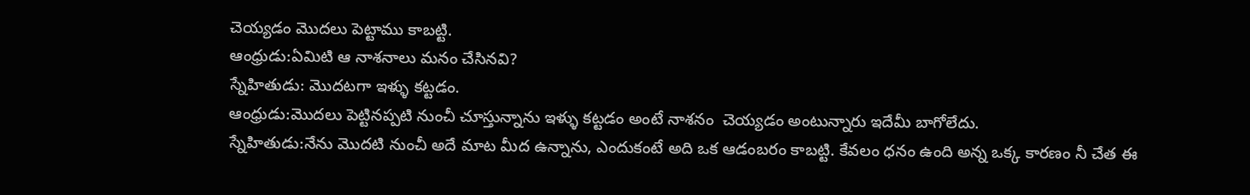చెయ్యడం మొదలు పెట్టాము కాబట్టి.
ఆంధ్రుడు:ఏమిటి ఆ నాశనాలు మనం చేసినవి?
స్నేహితుడు: మొదటగా ఇళ్ళు కట్టడం.
ఆంధ్రుడు:మొదలు పెట్టినప్పటి నుంచీ చూస్తున్నాను ఇళ్ళు కట్టడం అంటే నాశనం  చెయ్యడం అంటున్నారు ఇదేమీ బాగోలేదు.
స్నేహితుడు:నేను మొదటి నుంచీ అదే మాట మీద ఉన్నాను, ఎందుకంటే అది ఒక ఆడంబరం కాబట్టి. కేవలం ధనం ఉంది అన్న ఒక్క కారణం నీ చేత ఈ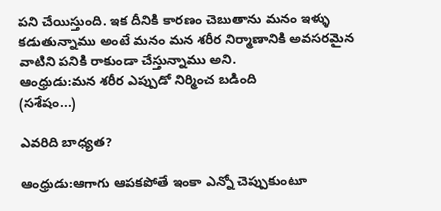పని చేయిస్తుంది. ఇక దీనికి కారణం చెబుతాను మనం ఇళ్ళు కడుతున్నాము అంటే మనం మన శరీర నిర్మాణానికి అవసరమైన వాటిని పనికి రాకుండా చేస్తున్నాము అని.
ఆంధ్రుడు:మన శరీర ఎప్పుడో నిర్మించ బడింది
(సశేషం...)

ఎవరిది బాధ్యత?

ఆంధ్రుడు:ఆగాగు ఆపకపోతే ఇంకా ఎన్నో చెప్పుకుంటూ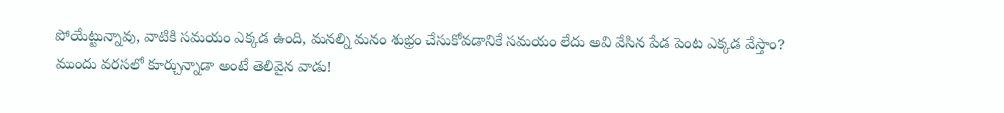పోయేట్టున్నావు, వాటికి సమయం ఎక్కడ ఉంది, మనల్ని మనం శుభ్రం చేసుకోవడానికే సమయం లేదు అవి వేసిన పేడ పెంట ఎక్కడ వేస్తాం?
ముందు వరసలో కూర్చున్నాడా అంటే తెలివైన వాడు!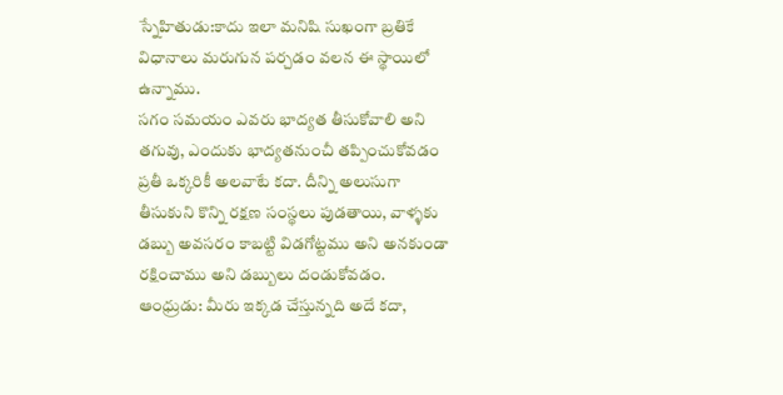స్నేహితుడు:కాదు ఇలా మనిషి సుఖంగా బ్రతికే విధానాలు మరుగున పర్చడం వలన ఈ స్థాయిలో ఉన్నాము.
సగం సమయం ఎవరు భాద్యత తీసుకోవాలి అని తగువు, ఎందుకు భాద్యతనుంచీ తప్పించుకోవడం ప్రతీ ఒక్కరికీ అలవాటే కదా. దీన్ని అలుసుగా తీసుకుని కొన్ని రక్షణ సంస్థలు పుడతాయి, వాళ్ళకు డబ్బు అవసరం కాబట్టి విడగోట్టము అని అనకుండా రక్షించాము అని డబ్బులు దండుకోవడం.
ఆంధ్రుడు: మీరు ఇక్కడ చేస్తున్నది అదే కదా,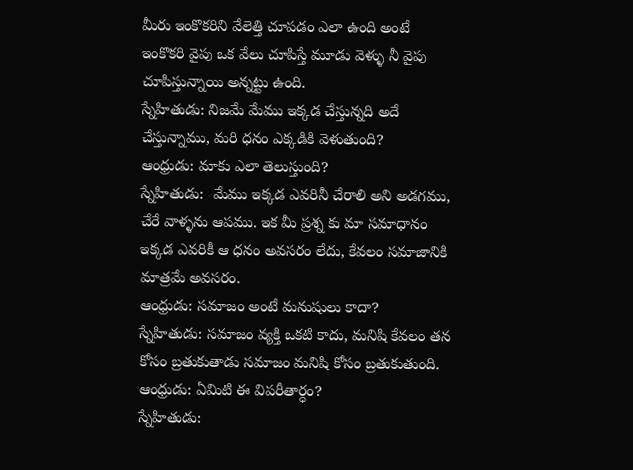మీరు ఇంకొకరిని వేలెత్తి చూపడం ఎలా ఉంది అంటే ఇంకొకరి వైపు ఒక వేలు చూపిస్తే మూడు వెళ్ళు నీ వైపు చూపిస్తున్నాయి అన్నట్టు ఉంది.
స్నేహితుడు: నిజమే మేము ఇక్కడ చేస్తున్నది అదే చేస్తున్నాము, మరి ధనం ఎక్కడికి వెళుతుంది?
ఆంధ్రుడు: మాకు ఎలా తెలుస్తుంది?
స్నేహితుడు:  మేము ఇక్కడ ఎవరినీ చేరాలి అని అడగము, చేరే వాళ్ళను ఆపము. ఇక మీ ప్రశ్న కు మా సమాధానం ఇక్కడ ఎవరికీ ఆ ధనం అవసరం లేదు, కేవలం సమాజానికి మాత్రమే అవసరం.
ఆంధ్రుడు: సమాజం అంటే మనుషులు కాదా?
స్నేహితుడు: సమాజం వ్యక్తి ఒకటి కాదు, మనిషి కేవలం తన కోసం బ్రతుకుతాడు సమాజం మనిషి కోసం బ్రతుకుతుంది.
ఆంధ్రుడు: ఏమిటి ఈ విపరీతార్ధం?
స్నేహితుడు: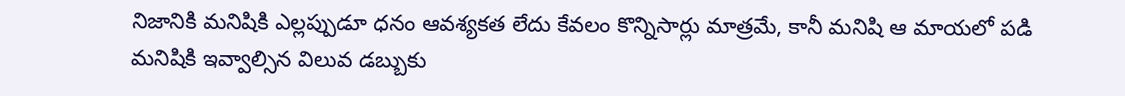నిజానికి మనిషికి ఎల్లప్పుడూ ధనం ఆవశ్యకత లేదు కేవలం కొన్నిసార్లు మాత్రమే, కానీ మనిషి ఆ మాయలో పడి మనిషికి ఇవ్వాల్సిన విలువ డబ్బుకు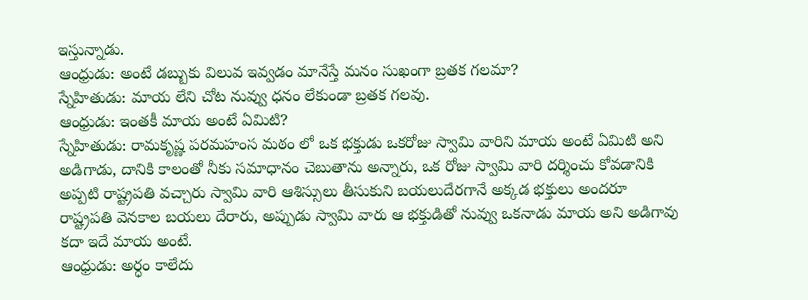ఇస్తున్నాడు.
ఆంధ్రుడు: అంటే డబ్బుకు విలువ ఇవ్వడం మానేస్తే మనం సుఖంగా బ్రతక గలమా?
స్నేహితుడు: మాయ లేని చోట నువ్వు ధనం లేకుండా బ్రతక గలవు.
ఆంధ్రుడు: ఇంతకీ మాయ అంటే ఏమిటి?
స్నేహితుడు: రామకృష్ణ పరమహంస మఠం లో ఒక భక్తుడు ఒకరోజు స్వామి వారిని మాయ అంటే ఏమిటి అని అడిగాడు, దానికి కాలంతో నీకు సమాధానం చెబుతాను అన్నారు, ఒక రోజు స్వామి వారి దర్శించు కోవడానికి అప్పటి రాష్ట్రపతి వచ్చారు స్వామి వారి ఆశిస్సులు తీసుకుని బయలుదేరగానే అక్కడ భక్తులు అందరూ రాష్ట్రపతి వెనకాల బయలు దేరారు, అప్పుడు స్వామి వారు ఆ భక్తుడితో నువ్వు ఒకనాడు మాయ అని అడిగావు కదా ఇదే మాయ అంటే.
ఆంధ్రుడు: అర్ధం కాలేదు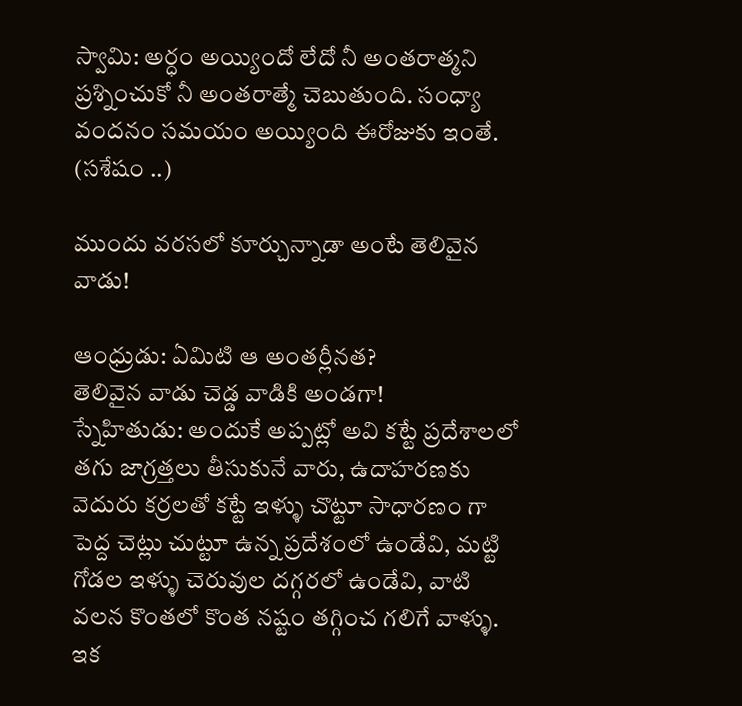స్వామి: అర్ధం అయ్యిందో లేదో నీ అంతరాత్మని ప్రశ్నించుకో నీ అంతరాత్మే చెబుతుంది. సంధ్యా వందనం సమయం అయ్యింది ఈరోజుకు ఇంతే.
(సశేషం ..)

ముందు వరసలో కూర్చున్నాడా అంటే తెలివైన వాడు!

ఆంధ్రుడు: ఏమిటి ఆ అంతర్లీనత?
తెలివైన వాడు చెడ్డ వాడికి అండగా!
స్నేహితుడు: అందుకే అప్పట్లో అవి కట్టే ప్రదేశాలలో తగు జాగ్రత్తలు తీసుకునే వారు, ఉదాహరణకు వెదురు కర్రలతో కట్టే ఇళ్ళు చొట్టూ సాధారణం గా పెద్ద చెట్లు చుట్టూ ఉన్న ప్రదేశంలో ఉండేవి, మట్టి గోడల ఇళ్ళు చెరువుల దగ్గరలో ఉండేవి, వాటి వలన కొంతలో కొంత నష్టం తగ్గించ గలిగే వాళ్ళు. ఇక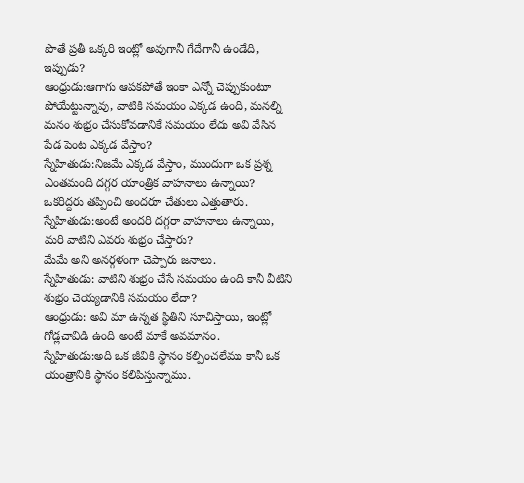పొతే ప్రతీ ఒక్కరి ఇంట్లో అవుగానీ గేదేగానీ ఉండేది, ఇప్పుడు?
ఆంధ్రుడు:ఆగాగు ఆపకపోతే ఇంకా ఎన్నో చెప్పుకుంటూ పోయేట్టున్నావు, వాటికి సమయం ఎక్కడ ఉంది, మనల్ని మనం శుభ్రం చేసుకోవడానికే సమయం లేదు అవి వేసిన పేడ పెంట ఎక్కడ వేస్తాం?
స్నేహితుడు:నిజమే ఎక్కడ వేస్తాం, ముందుగా ఒక ప్రశ్న ఎంతమంది దగ్గర యాంత్రిక వాహనాలు ఉన్నాయి?
ఒకరిద్దరు తప్పించి అందరూ చేతులు ఎత్తుతారు.
స్నేహితుడు:అంటే అందరి దగ్గరా వాహనాలు ఉన్నాయి, మరి వాటిని ఎవరు శుభ్రం చేస్తారు?
మేమే అని అనర్గళంగా చెప్పారు జనాలు.
స్నేహితుడు: వాటిని శుభ్రం చేసే సమయం ఉంది కానీ వీటిని శుభ్రం చెయ్యడానికి సమయం లేదా?
ఆంధ్రుడు: అవి మా ఉన్నత స్థితిని సూచిస్తాయి, ఇంట్లో గోడ్లచావిడి ఉంది అంటే మాకే అవమానం.
స్నేహితుడు:అది ఒక జీవికి స్థానం కల్పించలేము కానీ ఒక యంత్రానికి స్థానం కలిపిస్తున్నాము.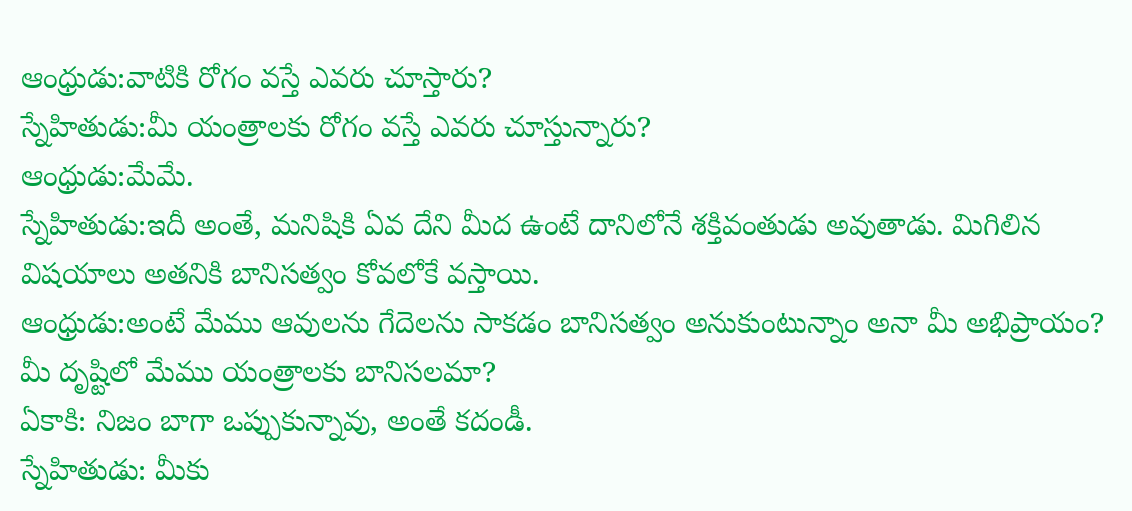ఆంధ్రుడు:వాటికి రోగం వస్తే ఎవరు చూస్తారు?
స్నేహితుడు:మీ యంత్రాలకు రోగం వస్తే ఎవరు చూస్తున్నారు?
ఆంధ్రుడు:మేమే.
స్నేహితుడు:ఇదీ అంతే, మనిషికి ఏవ దేని మీద ఉంటే దానిలోనే శక్తివంతుడు అవుతాడు. మిగిలిన విషయాలు అతనికి బానిసత్వం కోవలోకే వస్తాయి.
ఆంధ్రుడు:అంటే మేము ఆవులను గేదెలను సాకడం బానిసత్వం అనుకుంటున్నాం అనా మీ అభిప్రాయం? మీ దృష్టిలో మేము యంత్రాలకు బానిసలమా?
ఏకాకి: నిజం బాగా ఒప్పుకున్నావు, అంతే కదండీ.
స్నేహితుడు: మీకు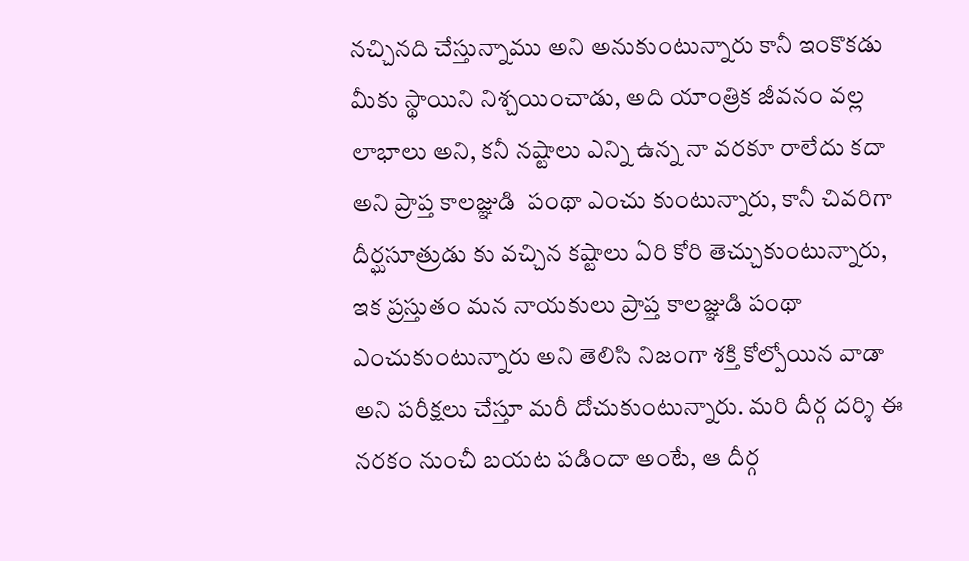నచ్చినది చేస్తున్నాము అని అనుకుంటున్నారు కానీ ఇంకొకడు మీకు స్థాయిని నిశ్చయించాడు, అది యాంత్రిక జీవనం వల్ల లాభాలు అని, కనీ నష్టాలు ఎన్ని ఉన్న నా వరకూ రాలేదు కదా అని ప్రాప్త కాలజ్ఞుడి  పంథా ఎంచు కుంటున్నారు, కానీ చివరిగా దీర్ఘసూత్రుడు కు వచ్చిన కష్టాలు ఏరి కోరి తెచ్చుకుంటున్నారు, ఇక ప్రస్తుతం మన నాయకులు ప్రాప్త కాలజ్ఞుడి పంథా ఎంచుకుంటున్నారు అని తెలిసి నిజంగా శక్తి కోల్పోయిన వాడా అని పరీక్షలు చేస్తూ మరీ దోచుకుంటున్నారు. మరి దీర్గ దర్శి ఈ నరకం నుంచీ బయట పడిందా అంటే, ఆ దీర్గ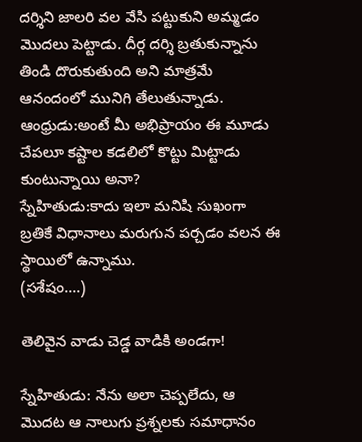దర్శిని జాలరి వల వేసి పట్టుకుని అమ్మడం మొదలు పెట్టాడు. దీర్గ దర్శి బ్రతుకున్నాను తిండి దొరుకుతుంది అని మాత్రమే ఆనందంలో మునిగి తేలుతున్నాడు.
ఆంధ్రుడు:అంటే మీ అభిప్రాయం ఈ మూడు చేపలూ కష్టాల కడలిలో కొట్టు మిట్టాడు కుంటున్నాయి అనా?
స్నేహితుడు:కాదు ఇలా మనిషి సుఖంగా బ్రతికే విధానాలు మరుగున పర్చడం వలన ఈ స్థాయిలో ఉన్నాము.
(సశేషం....)

తెలివైన వాడు చెడ్డ వాడికి అండగా!

స్నేహితుడు: నేను అలా చెప్పలేదు, ఆ మొదట ఆ నాలుగు ప్రశ్నలకు సమాధానం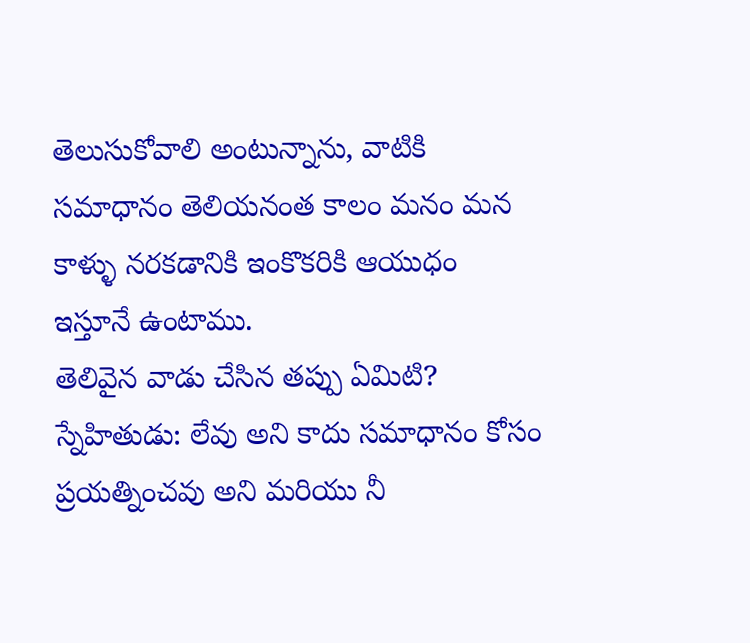తెలుసుకోవాలి అంటున్నాను, వాటికి సమాధానం తెలియనంత కాలం మనం మన కాళ్ళు నరకడానికి ఇంకొకరికి ఆయుధం ఇస్తూనే ఉంటాము.
తెలివైన వాడు చేసిన తప్పు ఏమిటి?
స్నేహితుడు: లేవు అని కాదు సమాధానం కోసం ప్రయత్నించవు అని మరియు నీ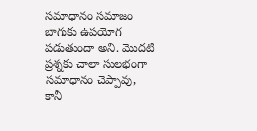సమాధానం సమాజం బాగుకు ఉపయోగ పడుతుందా అని. మొదటి ప్రశ్నకు చాలా సులభంగా సమాధానం చెప్పావు, కానీ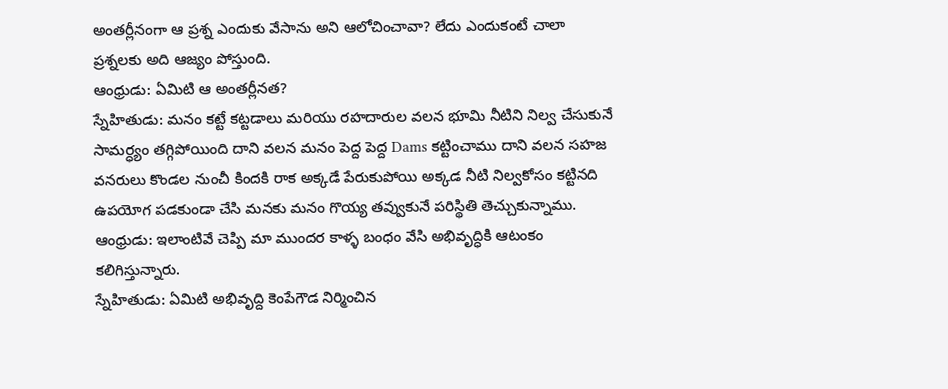అంతర్లీనంగా ఆ ప్రశ్న ఎందుకు వేసాను అని ఆలోచించావా? లేదు ఎందుకంటే చాలా ప్రశ్నలకు అది ఆజ్యం పోస్తుంది.
ఆంధ్రుడు: ఏమిటి ఆ అంతర్లీనత?
స్నేహితుడు: మనం కట్టే కట్టడాలు మరియు రహదారుల వలన భూమి నీటిని నిల్వ చేసుకునే సామర్ధ్యం తగ్గిపోయింది దాని వలన మనం పెద్ద పెద్ద Dams కట్టించాము దాని వలన సహజ వనరులు కొండల నుంచీ కిందకి రాక అక్కడే పేరుకుపోయి అక్కడ నీటి నిల్వకోసం కట్టినది ఉపయోగ పడకుండా చేసి మనకు మనం గొయ్య తవ్వుకునే పరిస్థితి తెచ్చుకున్నాము.
ఆంధ్రుడు: ఇలాంటివే చెప్పి మా ముందర కాళ్ళ బంధం వేసి అభివృద్ధికి ఆటంకం కలిగిస్తున్నారు.
స్నేహితుడు: ఏమిటి అభివృద్ది కెంపేగౌడ నిర్మించిన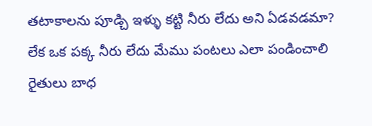తటాకాలను పూడ్చి ఇళ్ళు కట్టి నీరు లేదు అని ఏడవడమా? లేక ఒక పక్క నీరు లేదు మేము పంటలు ఎలా పండించాలి రైతులు బాధ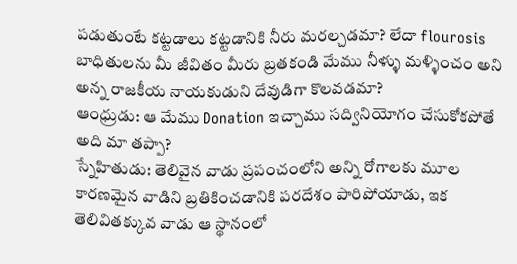పడుతుంటే కట్టడాలు కట్టడానికి నీరు మరల్చడమా? లేదా flourosis బాధితులను మీ జీవితం మీరు బ్రతకండి మేము నీళ్ళు మళ్ళించం అని అన్న రాజకీయ నాయకుడుని దేవుడిగా కొలవడమా?
ఆంధ్రుడు: ఆ మేము Donation ఇచ్చాము సద్వినియోగం చేసుకోకపోతే అది మా తప్పా?
స్నేహితుడు: తెలివైన వాడు ప్రపంచంలోని అన్ని రోగాలకు మూల కారణమైన వాడిని బ్రతికించడానికి పరదేశం పారిపోయాడు, ఇక తెలివితక్కువ వాడు ఆ స్థానంలో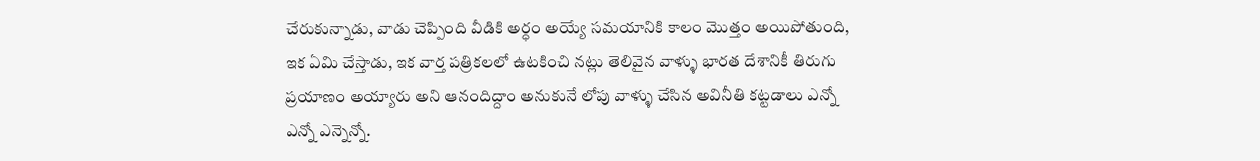చేరుకున్నాడు, వాడు చెప్పింది వీడికి అర్ధం అయ్యే సమయానికి కాలం మొత్తం అయిపోతుంది, ఇక ఏమి చేస్తాడు, ఇక వార్త పత్రికలలో ఉటకించి నట్లు తెలివైన వాళ్ళు భారత దేశానికీ తిరుగు ప్రయాణం అయ్యారు అని ఆనందిద్దాం అనుకునే లోపు వాళ్ళు చేసిన అవినీతి కట్టడాలు ఎన్నో ఎన్నో ఎన్నెన్నో.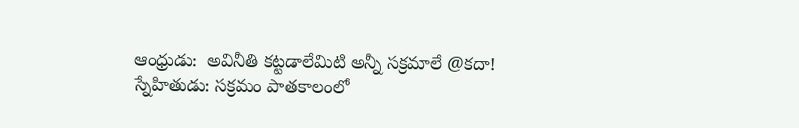ఆంధ్రుడు:  అవినీతి కట్టడాలేమిటి అన్నీ సక్రమాలే @కదా!
స్నేహితుడు: సక్రమం పాతకాలంలో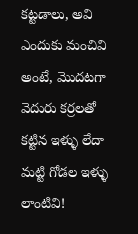కట్టడాలు, అవి ఎందుకు మంచివి అంటే, మొదటగా వెదురు కర్రలతో కట్టిన ఇళ్ళు లేదా మట్టి గోడల ఇళ్ళు లాంటివి!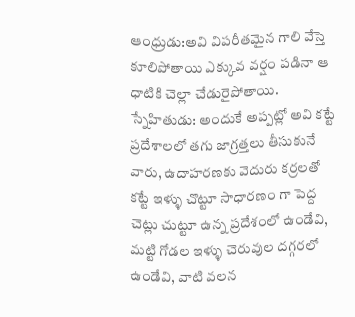ఆంధ్రుడు:అవి విపరీతమైన గాలి వేస్తె కూలిపోతాయి ఎక్కువ వర్షం పడినా ఆ ధాటికి చెల్లా చేడురైపోతాయి.
స్నేహితుడు: అందుకే అప్పట్లో అవి కట్టే ప్రదేశాలలో తగు జాగ్రత్తలు తీసుకునే వారు, ఉదాహరణకు వెదురు కర్రలతో కట్టే ఇళ్ళు చొట్టూ సాధారణం గా పెద్ద చెట్లు చుట్టూ ఉన్న ప్రదేశంలో ఉండేవి, మట్టి గోడల ఇళ్ళు చెరువుల దగ్గరలో ఉండేవి, వాటి వలన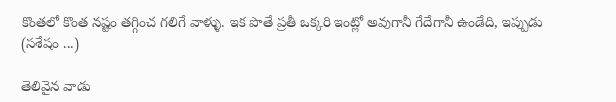కొంతలో కొంత నష్టం తగ్గించ గలిగే వాళ్ళు. ఇక పొతే ప్రతీ ఒక్కరి ఇంట్లో అవుగానీ గేదేగానీ ఉండేది, ఇప్పుడు
(సశేషం ...)

తెలివైన వాడు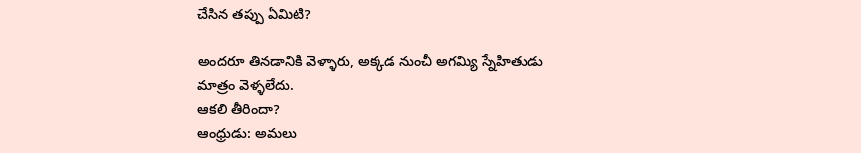చేసిన తప్పు ఏమిటి?

అందరూ తినడానికి వెళ్ళారు, అక్కడ నుంచీ అగమ్యి స్నేహితుడు మాత్రం వెళ్ళలేదు.
ఆకలి తీరిందా?
ఆంధ్రుడు: అమలు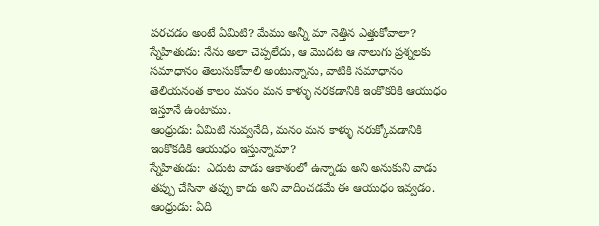పరచడం అంటే ఏమిటి? మేము అన్నీ మా నెత్తిన ఎత్తుకోవాలా?
స్నేహితుడు: నేను అలా చెప్పలేదు, ఆ మొదట ఆ నాలుగు ప్రశ్నలకు సమాధానం తెలుసుకోవాలి అంటున్నాను, వాటికి సమాధానం తెలియనంత కాలం మనం మన కాళ్ళు నరకడానికి ఇంకొకరికి ఆయుధం ఇస్తూనే ఉంటాము.
ఆంధ్రుడు: ఏమిటి నువ్వనేది, మనం మన కాళ్ళు నరుక్కోవడానికి ఇంకొకడికి ఆయుధం ఇస్తున్నామా?
స్నేహితుడు:  ఎదుట వాడు ఆకాశంలో ఉన్నాడు అని అనుకుని వాడు తప్పు చేసినా తప్పు కాదు అని వాదించడమే ఈ ఆయుధం ఇవ్వడం.
ఆంధ్రుడు: ఏది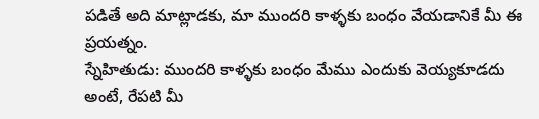పడితే అది మాట్లాడకు, మా ముందరి కాళ్ళకు బంధం వేయడానికే మీ ఈ ప్రయత్నం.
స్నేహితుడు: ముందరి కాళ్ళకు బంధం మేము ఎందుకు వెయ్యకూడదు అంటే, రేపటి మీ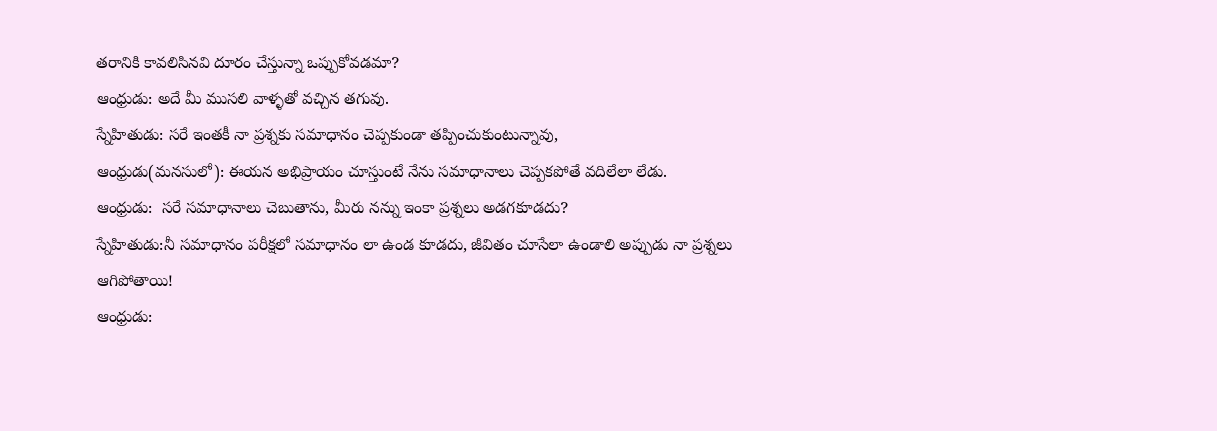తరానికి కావలిసినవి దూరం చేస్తున్నా ఒప్పుకోవడమా?
ఆంధ్రుడు: అదే మీ ముసలి వాళ్ళతో వచ్చిన తగువు.
స్నేహితుడు: సరే ఇంతకీ నా ప్రశ్నకు సమాధానం చెప్పకుండా తప్పించుకుంటున్నావు,
ఆంధ్రుడు(మనసులో): ఈయన అభిప్రాయం చూస్తుంటే నేను సమాధానాలు చెప్పకపోతే వదిలేలా లేడు.
ఆంధ్రుడు:  సరే సమాధానాలు చెబుతాను, మీరు నన్ను ఇంకా ప్రశ్నలు అడగకూడదు?
స్నేహితుడు:నీ సమాధానం పరీక్షలో సమాధానం లా ఉండ కూడదు, జీవితం చూసేలా ఉండాలి అప్పుడు నా ప్రశ్నలు ఆగిపోతాయి!
ఆంధ్రుడు: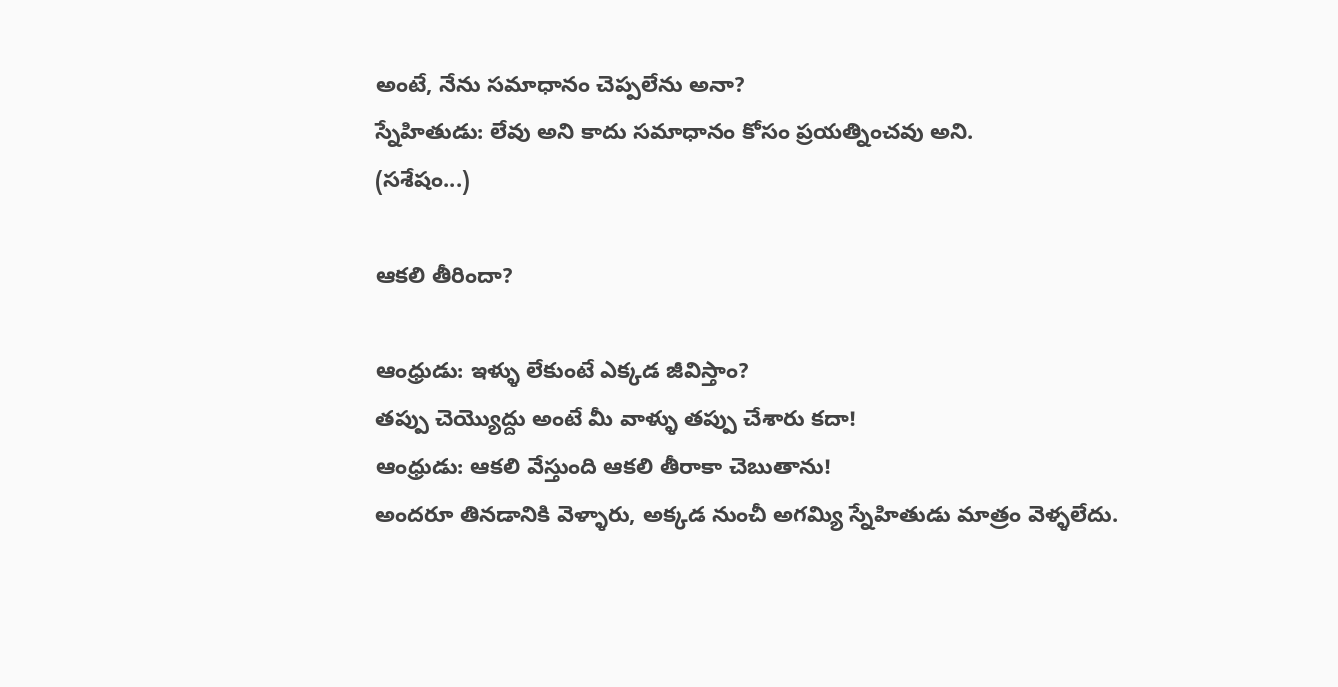అంటే, నేను సమాధానం చెప్పలేను అనా?
స్నేహితుడు: లేవు అని కాదు సమాధానం కోసం ప్రయత్నించవు అని.
(సశేషం...)

ఆకలి తీరిందా?

ఆంధ్రుడు: ఇళ్ళు లేకుంటే ఎక్కడ జీవిస్తాం?
తప్పు చెయ్యొద్దు అంటే మీ వాళ్ళు తప్పు చేశారు కదా!
ఆంధ్రుడు: ఆకలి వేస్తుంది ఆకలి తీరాకా చెబుతాను!
అందరూ తినడానికి వెళ్ళారు, అక్కడ నుంచీ అగమ్యి స్నేహితుడు మాత్రం వెళ్ళలేదు.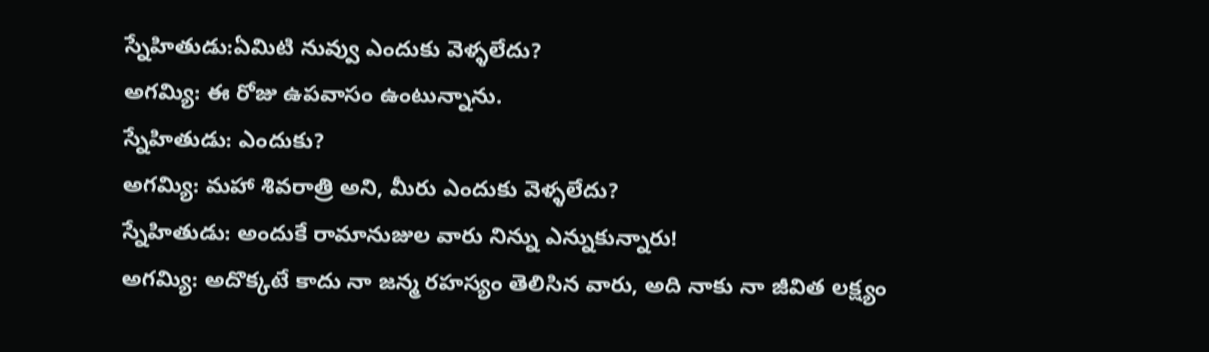స్నేహితుడు:ఏమిటి నువ్వు ఎందుకు వెళ్ళలేదు?
అగమ్యి: ఈ రోజు ఉపవాసం ఉంటున్నాను.
స్నేహితుడు: ఎందుకు?
అగమ్యి: మహా శివరాత్రి అని, మీరు ఎందుకు వెళ్ళలేదు?
స్నేహితుడు: అందుకే రామానుజుల వారు నిన్ను ఎన్నుకున్నారు!
అగమ్యి: అదొక్కటే కాదు నా జన్మ రహస్యం తెలిసిన వారు, అది నాకు నా జీవిత లక్ష్యం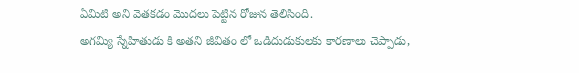ఏమిటి అని వెతకడం మొదలు పెట్టిన రోజున తెలిసింది.
అగమ్యి స్నేహితుడు కి అతని జీవితం లో ఒడిదుడుకులకు కారణాలు చెప్పాడు,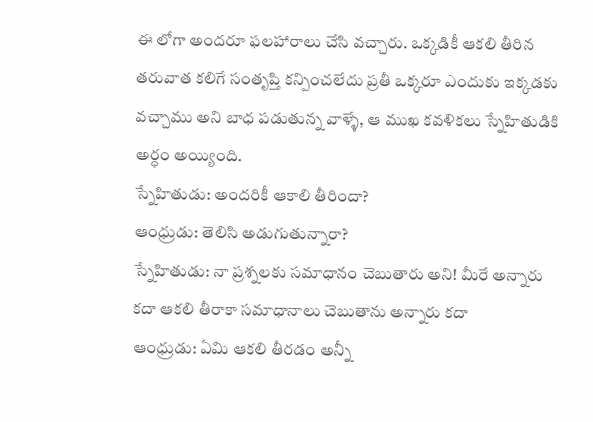ఈ లోగా అందరూ ఫలహారాలు చేసి వచ్చారు. ఒక్కడికీ ఆకలి తీరిన తరువాత కలిగే సంతృప్తి కన్పించలేదు ప్రతీ ఒక్కరూ ఎందుకు ఇక్కడకు వచ్చాము అని బాధ పడుతున్న వాళ్ళే, ఆ ముఖ కవళికలు స్నేహితుడికి అర్ధం అయ్యింది.
స్నేహితుడు: అందరికీ ఆకాలి తీరిందా?
ఆంధ్రుడు: తెలిసి అడుగుతున్నారా?
స్నేహితుడు: నా ప్రశ్నలకు సమాధానం చెబుతారు అని! మీరే అన్నారు కదా ఆకలి తీరాకా సమాధానాలు చెబుతాను అన్నారు కదా
ఆంధ్రుడు: ఏమి ఆకలి తీరడం అన్నీ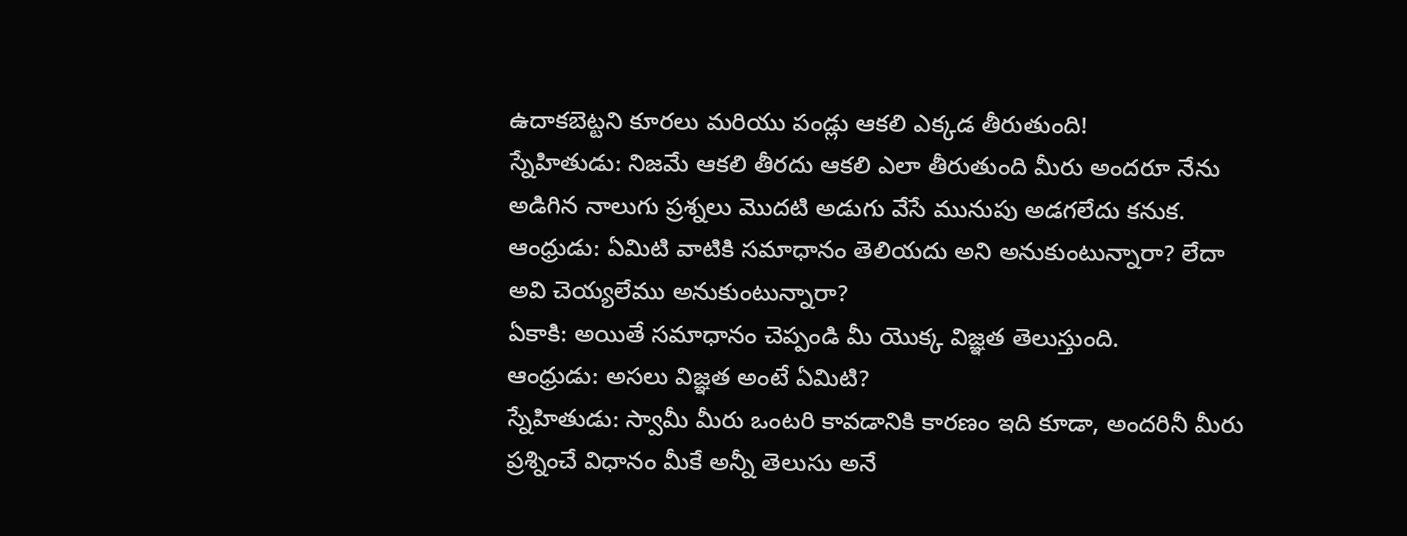ఉదాకబెట్టని కూరలు మరియు పండ్లు ఆకలి ఎక్కడ తీరుతుంది!
స్నేహితుడు: నిజమే ఆకలి తీరదు ఆకలి ఎలా తీరుతుంది మీరు అందరూ నేను అడిగిన నాలుగు ప్రశ్నలు మొదటి అడుగు వేసే మునుపు అడగలేదు కనుక.
ఆంధ్రుడు: ఏమిటి వాటికి సమాధానం తెలియదు అని అనుకుంటున్నారా? లేదా అవి చెయ్యలేము అనుకుంటున్నారా?
ఏకాకి: అయితే సమాధానం చెప్పండి మీ యొక్క విజ్ఞత తెలుస్తుంది.
ఆంధ్రుడు: అసలు విజ్ఞత అంటే ఏమిటి?
స్నేహితుడు: స్వామీ మీరు ఒంటరి కావడానికి కారణం ఇది కూడా, అందరినీ మీరు ప్రశ్నించే విధానం మీకే అన్నీ తెలుసు అనే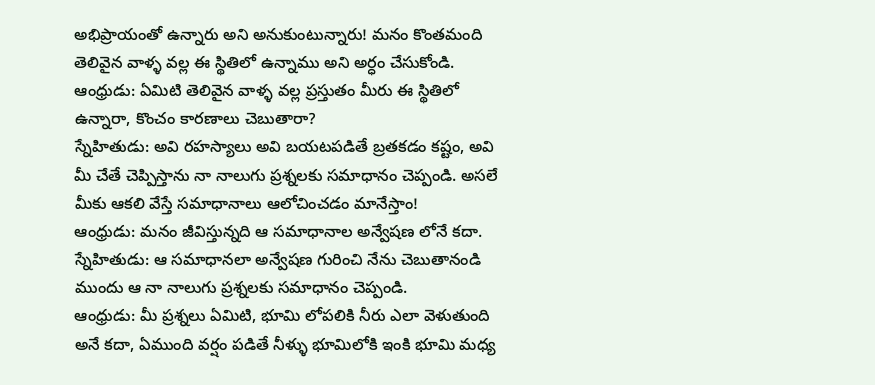అభిప్రాయంతో ఉన్నారు అని అనుకుంటున్నారు! మనం కొంతమంది తెలివైన వాళ్ళ వల్ల ఈ స్థితిలో ఉన్నాము అని అర్ధం చేసుకోండి.
ఆంధ్రుడు: ఏమిటి తెలివైన వాళ్ళ వల్ల ప్రస్తుతం మీరు ఈ స్థితిలో ఉన్నారా, కొంచం కారణాలు చెబుతారా?
స్నేహితుడు: అవి రహస్యాలు అవి బయటపడితే బ్రతకడం కష్టం, అవి మీ చేతే చెప్పిస్తాను నా నాలుగు ప్రశ్నలకు సమాధానం చెప్పండి. అసలే మీకు ఆకలి వేస్తే సమాధానాలు ఆలోచించడం మానేస్తాం!
ఆంధ్రుడు: మనం జీవిస్తున్నది ఆ సమాధానాల అన్వేషణ లోనే కదా.
స్నేహితుడు: ఆ సమాధానలా అన్వేషణ గురించి నేను చెబుతానండి ముందు ఆ నా నాలుగు ప్రశ్నలకు సమాధానం చెప్పండి.
ఆంధ్రుడు: మీ ప్రశ్నలు ఏమిటి, భూమి లోపలికి నీరు ఎలా వెళుతుంది అనే కదా, ఏముంది వర్షం పడితే నీళ్ళు భూమిలోకి ఇంకి భూమి మధ్య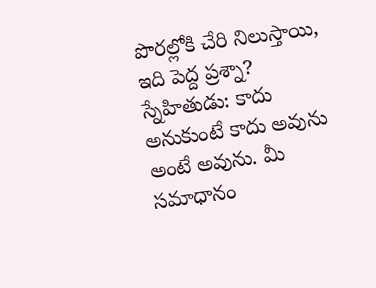పొరల్లోకి చేరి నిలుస్తాయి, ఇది పెద్ద ప్రశ్నా?
స్నేహితుడు: కాదు అనుకుంటే కాదు అవును అంటే అవును. మీ సమాధానం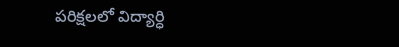పరిక్షలలో విద్యార్ధి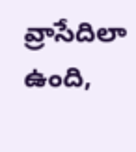వ్రాసేదిలా ఉంది,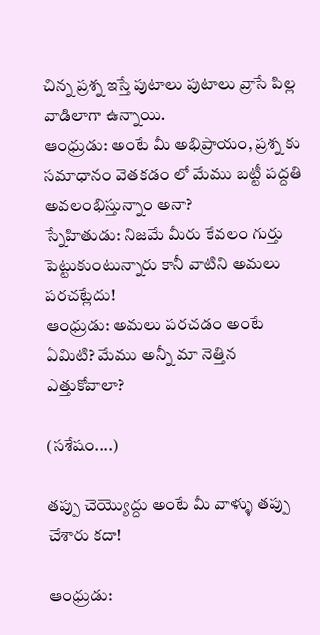చిన్న ప్రశ్న ఇస్తే పుటాలు పుటాలు వ్రాసే పిల్ల వాడిలాగా ఉన్నాయి.
ఆంధ్రుడు: అంటే మీ అభిప్రాయం, ప్రశ్న కు సమాధానం వెతకడం లో మేము బట్టీ పద్దతి అవలంభిస్తున్నాం అనా?
స్నేహితుడు: నిజమే మీరు కేవలం గుర్తు పెట్టుకుంటున్నారు కానీ వాటిని అమలు పరచట్లేదు!
ఆంధ్రుడు: అమలు పరచడం అంటే ఏమిటి? మేము అన్నీ మా నెత్తిన ఎత్తుకోవాలా?

(సశేషం....)

తప్పు చెయ్యొద్దు అంటే మీ వాళ్ళు తప్పు చేశారు కదా!

ఆంధ్రుడు: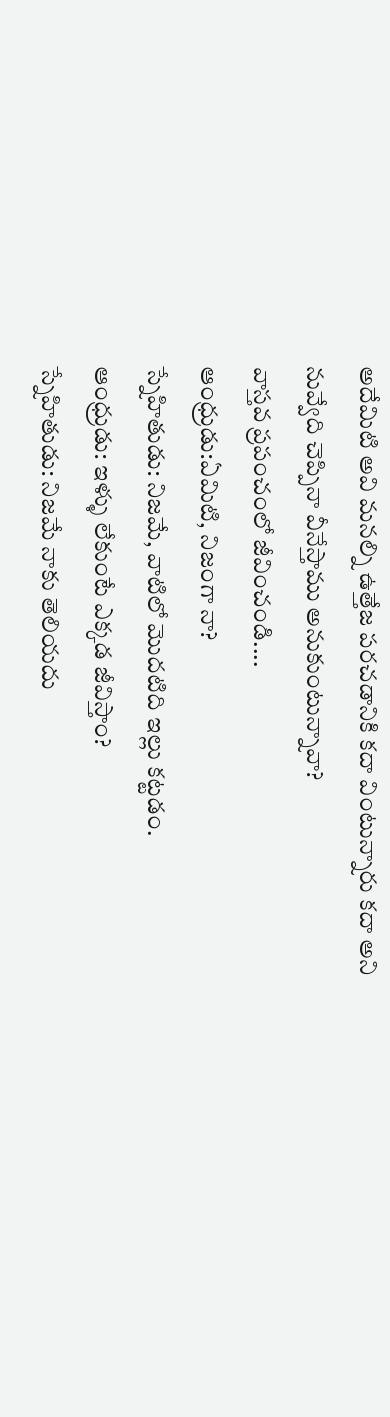అదేమిటి అవి మనల్ని ఉత్తేజ పరచడానికి కదా వింటున్నారు కదా అని నువ్వేది చెప్పినా వీనేస్తాము అనుకుంటున్నావా?
వాస్తవ ప్రపంచంలో జీవించండి....
ఆంధ్రుడు:ఏమిటి, నిజంగా నా?
స్నేహితుడు: నిజమే, వాటిలో మొదటిది ఇల్లు కట్టడం.
ఆంధ్రుడు: ఇళ్ళు లేకుంటే ఎక్కడ జీవిస్తాం?
స్నేహితుడు: నిజమే నాకు తెలియదు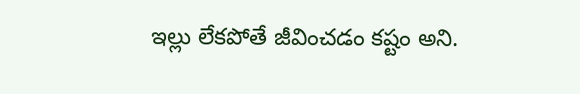ఇల్లు లేకపోతే జీవించడం కష్టం అని.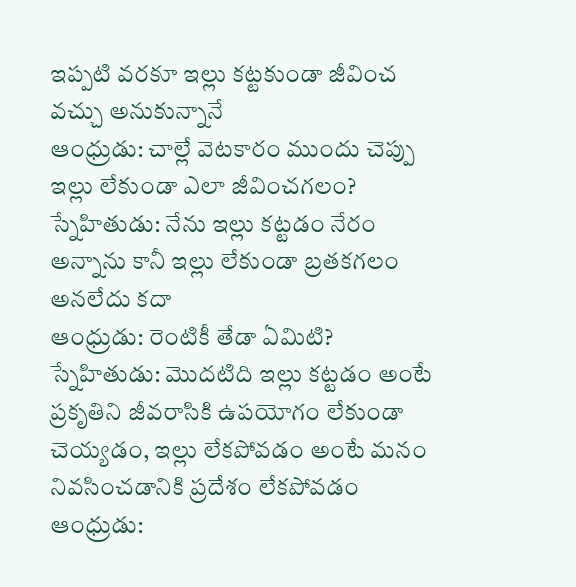ఇప్పటి వరకూ ఇల్లు కట్టకుండా జీవించ వచ్చు అనుకున్నానే
ఆంధ్రుడు: చాల్లే వెటకారం ముందు చెప్పు ఇల్లు లేకుండా ఎలా జీవించగలం?
స్నేహితుడు: నేను ఇల్లు కట్టడం నేరం అన్నాను కానీ ఇల్లు లేకుండా బ్రతకగలం అనలేదు కదా
ఆంధ్రుడు: రెంటికీ తేడా ఏమిటి?
స్నేహితుడు: మొదటిది ఇల్లు కట్టడం అంటే ప్రకృతిని జీవరాసికి ఉపయోగం లేకుండా చెయ్యడం, ఇల్లు లేకపోవడం అంటే మనం నివసించడానికి ప్రదేశం లేకపోవడం
ఆంధ్రుడు: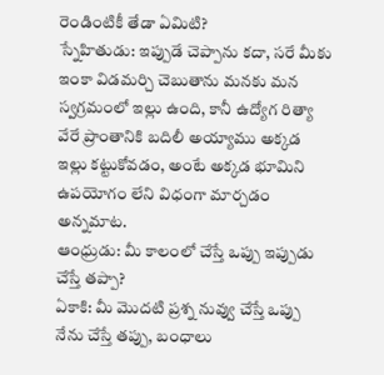రెండింటికీ తేడా ఏమిటి?
స్నేహితుడు: ఇప్పుడే చెప్పాను కదా, సరే మీకు ఇంకా విడమర్చి చెబుతాను మనకు మన స్వగ్రమంలో ఇల్లు ఉంది, కానీ ఉద్యోగ రిత్యా వేరే ప్రాంతానికి బదిలీ అయ్యాము అక్కడ ఇల్లు కట్టుకోవడం, అంటే అక్కడ భూమిని ఉపయోగం లేని విధంగా మార్చడం అన్నమాట.
ఆంధ్రుడు: మీ కాలంలో చేస్తే ఒప్పు ఇప్పుడు చేస్తే తప్పా?
ఏకాకి: మీ మొదటి ప్రశ్న నువ్వు చేస్తే ఒప్పు నేను చేస్తే తప్పు, బంధాలు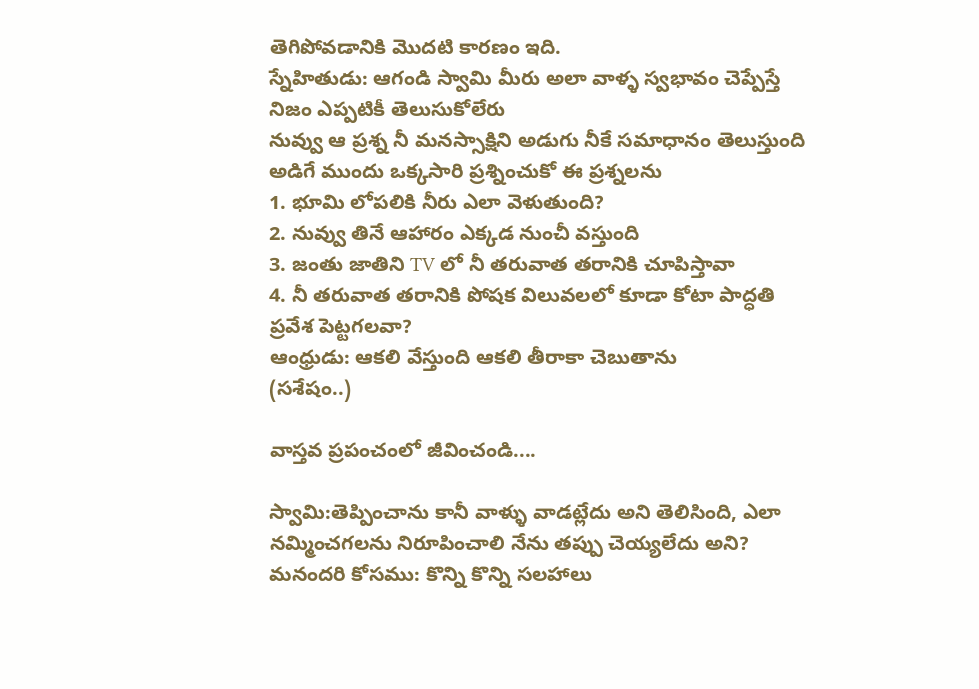తెగిపోవడానికి మొదటి కారణం ఇది.
స్నేహితుడు: ఆగండి స్వామి మీరు అలా వాళ్ళ స్వభావం చెప్పేస్తే నిజం ఎప్పటికీ తెలుసుకోలేరు
నువ్వు ఆ ప్రశ్న నీ మనస్సాక్షిని అడుగు నీకే సమాధానం తెలుస్తుంది
అడిగే ముందు ఒక్కసారి ప్రశ్నించుకో ఈ ప్రశ్నలను
1. భూమి లోపలికి నీరు ఎలా వెళుతుంది?
2. నువ్వు తినే ఆహారం ఎక్కడ నుంచీ వస్తుంది
3. జంతు జాతిని TV లో నీ తరువాత తరానికి చూపిస్తావా
4. నీ తరువాత తరానికి పోషక విలువలలో కూడా కోటా పాద్ధతి ప్రవేశ పెట్టగలవా?
ఆంధ్రుడు: ఆకలి వేస్తుంది ఆకలి తీరాకా చెబుతాను
(సశేషం..)

వాస్తవ ప్రపంచంలో జీవించండి....

స్వామి:తెప్పించాను కానీ వాళ్ళు వాడట్లేదు అని తెలిసింది, ఎలా నమ్మించగలను నిరూపించాలి నేను తప్పు చెయ్యలేదు అని?
మనందరి కోసము: కొన్ని కొన్ని సలహాలు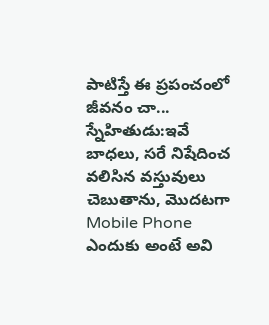పాటిస్తే ఈ ప్రపంచంలో జీవనం చా...
స్నేహితుడు:ఇవే బాధలు, సరే నిషేదించ వలిసిన వస్తువులు చెబుతాను, మొదటగా Mobile Phone ఎందుకు అంటే అవి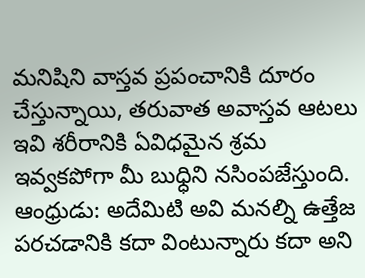మనిషిని వాస్తవ ప్రపంచానికి దూరం చేస్తున్నాయి, తరువాత అవాస్తవ ఆటలు ఇవి శరీరానికి ఏవిధమైన శ్రమ ఇవ్వకపోగా మీ బుధ్ధిని నసింపజేస్తుంది.
ఆంధ్రుడు: అదేమిటి అవి మనల్ని ఉత్తేజ పరచడానికి కదా వింటున్నారు కదా అని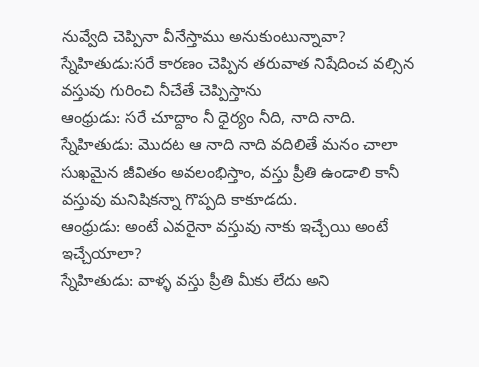నువ్వేది చెప్పినా వీనేస్తాము అనుకుంటున్నావా?
స్నేహితుడు:సరే కారణం చెప్పిన తరువాత నిషేదించ వల్సిన వస్తువు గురించి నీచేతే చెప్పిస్తాను
ఆంధ్రుడు: సరే చూద్దాం నీ ధైర్యం నీది, నాది నాది.
స్నేహితుడు: మొదట ఆ నాది నాది వదిలితే మనం చాలా సుఖమైన జీవితం అవలంభిస్తాం, వస్తు ప్రీతి ఉండాలి కానీ వస్తువు మనిషికన్నా గొప్పది కాకూడదు.
ఆంధ్రుడు: అంటే ఎవరైనా వస్తువు నాకు ఇచ్చేయి అంటే ఇచ్చేయాలా?
స్నేహితుడు: వాళ్ళ వస్తు ప్రీతి మీకు లేదు అని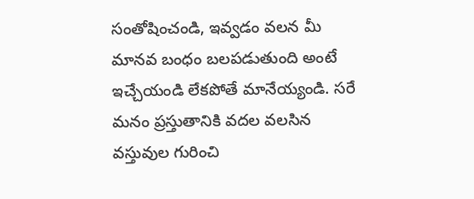సంతోషించండి, ఇవ్వడం వలన మీ మానవ బంధం బలపడుతుంది అంటే ఇచ్చేయండి లేకపోతే మానేయ్యండి. సరే మనం ప్రస్తుతానికి వదల వలసిన వస్తువుల గురించి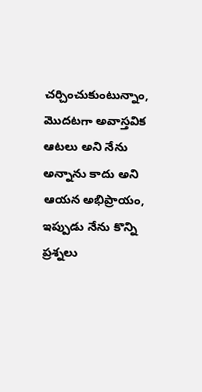చర్చించుకుంటున్నాం, మొదటగా అవాస్తవిక ఆటలు అని నేను అన్నాను కాదు అని ఆయన అభిప్రాయం, ఇప్పుడు నేను కొన్ని ప్రశ్నలు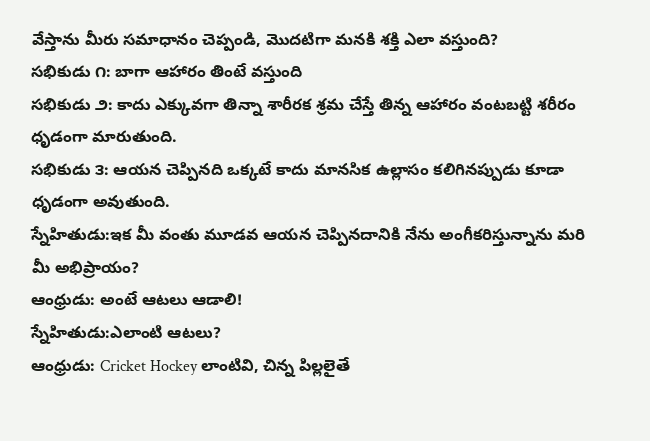వేస్తాను మీరు సమాధానం చెప్పండి, మొదటిగా మనకి శక్తి ఎలా వస్తుంది?
సభికుడు ౧: బాగా ఆహారం తింటే వస్తుంది
సభికుడు ౨: కాదు ఎక్కువగా తిన్నా శారీరక శ్రమ చేస్తే తిన్న ఆహారం వంటబట్టి శరీరం ధృడంగా మారుతుంది.
సభికుడు ౩: ఆయన చెప్పినది ఒక్కటే కాదు మానసిక ఉల్లాసం కలిగినప్పుడు కూడా ధృడంగా అవుతుంది.
స్నేహితుడు:ఇక మీ వంతు మూడవ ఆయన చెప్పినదానికి నేను అంగీకరిస్తున్నాను మరి మీ అభిప్రాయం?
ఆంధ్రుడు: అంటే ఆటలు ఆడాలి!
స్నేహితుడు:ఎలాంటి ఆటలు?
ఆంధ్రుడు: Cricket Hockey లాంటివి, చిన్న పిల్లలైతే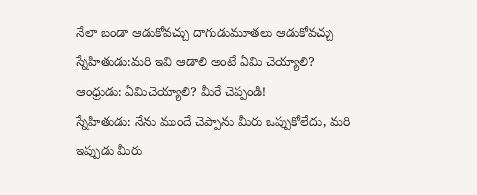నేలా బండా ఆడుకోవచ్చు దాగుడుమూతలు ఆడుకోవచ్చు
స్నేహితుడు:మరి ఇవి ఆడాలి అంటే ఏమి చెయ్యాలి?
ఆంధ్రుడు: ఏమిచెయ్యాలి? మీరే చెప్పండి!
స్నేహితుడు: నేను ముందే చెప్పాను మీరు ఒప్పుకోలేదు, మరి ఇప్పుడు మీరు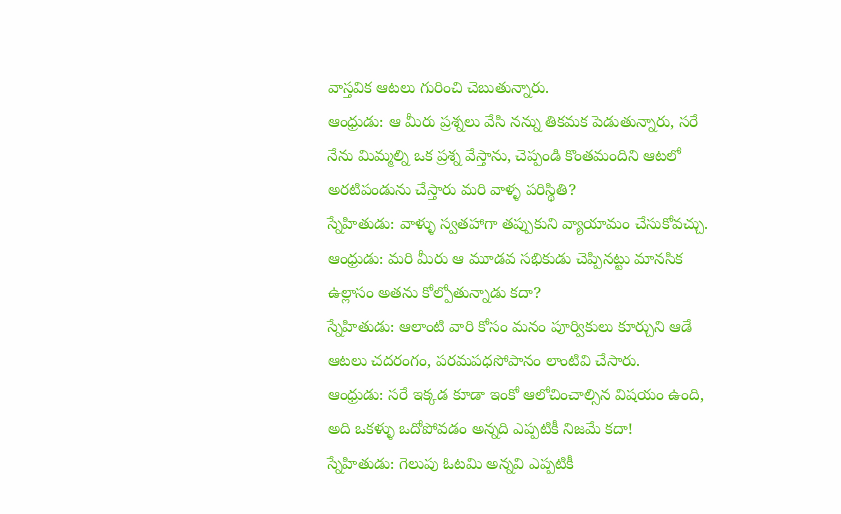వాస్తవిక ఆటలు గురించి చెబుతున్నారు.
ఆంధ్రుడు: ఆ మీరు ప్రశ్నలు వేసి నన్ను తికమక పెడుతున్నారు, సరే నేను మిమ్మల్ని ఒక ప్రశ్న వేస్తాను, చెప్పండి కొంతమందిని ఆటలో అరటిపండును చేస్తారు మరి వాళ్ళ పరిస్థితి?
స్నేహితుడు: వాళ్ళు స్వతహాగా తప్పుకుని వ్యాయామం చేసుకోవచ్చు.
ఆంధ్రుడు: మరి మీరు ఆ మూడవ సభికుడు చెప్పినట్టు మానసిక ఉల్లాసం అతను కోల్పోతున్నాడు కదా?
స్నేహితుడు: ఆలాంటి వారి కోసం మనం పూర్వికులు కూర్చుని ఆడే ఆటలు చదరంగం, పరమపధసోపానం లాంటివి చేసారు.
ఆంధ్రుడు: సరే ఇక్కడ కూడా ఇంకో ఆలోచించాల్సిన విషయం ఉంది, అది ఒకళ్ళు ఒదోపోవడం అన్నది ఎప్పటికీ నిజమే కదా!
స్నేహితుడు: గెలుపు ఓటమి అన్నవి ఎప్పటికీ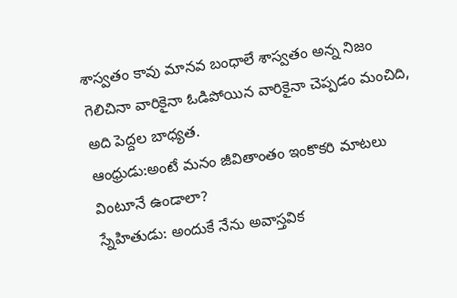శాస్వతం కావు మానవ బంధాలే శాస్వతం అన్న నిజం గెలిచినా వారికైనా ఓడిపోయిన వారికైనా చెప్పడం మంచిది, అది పెద్దల బాధ్యత.
ఆంధ్రుడు:అంటే మనం జీవితాంతం ఇంకొకరి మాటలు వింటూనే ఉండాలా?
స్నేహితుడు: అందుకే నేను అవాస్తవిక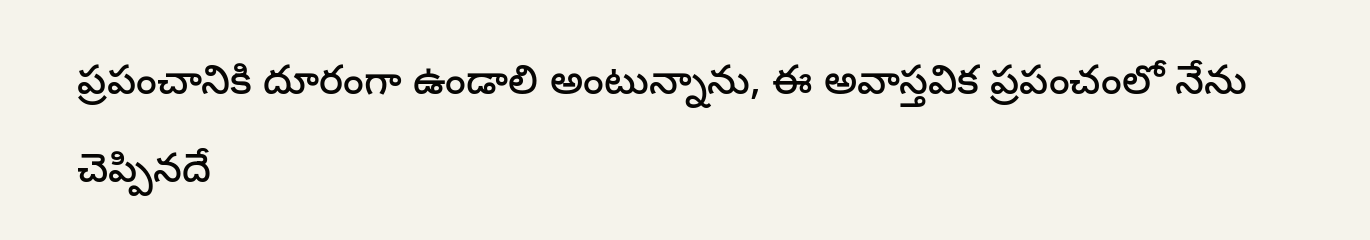ప్రపంచానికి దూరంగా ఉండాలి అంటున్నాను, ఈ అవాస్తవిక ప్రపంచంలో నేను చెప్పినదే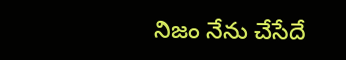నిజం నేను చేసేదే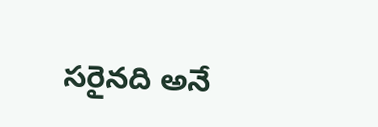సరైనది అనే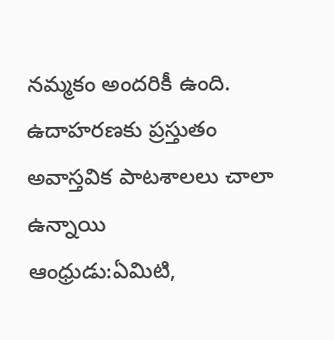నమ్మకం అందరికీ ఉంది. ఉదాహరణకు ప్రస్తుతం అవాస్తవిక పాటశాలలు చాలా ఉన్నాయి
ఆంధ్రుడు:ఏమిటి,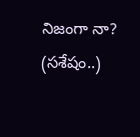నిజంగా నా?
(సశేషం..)